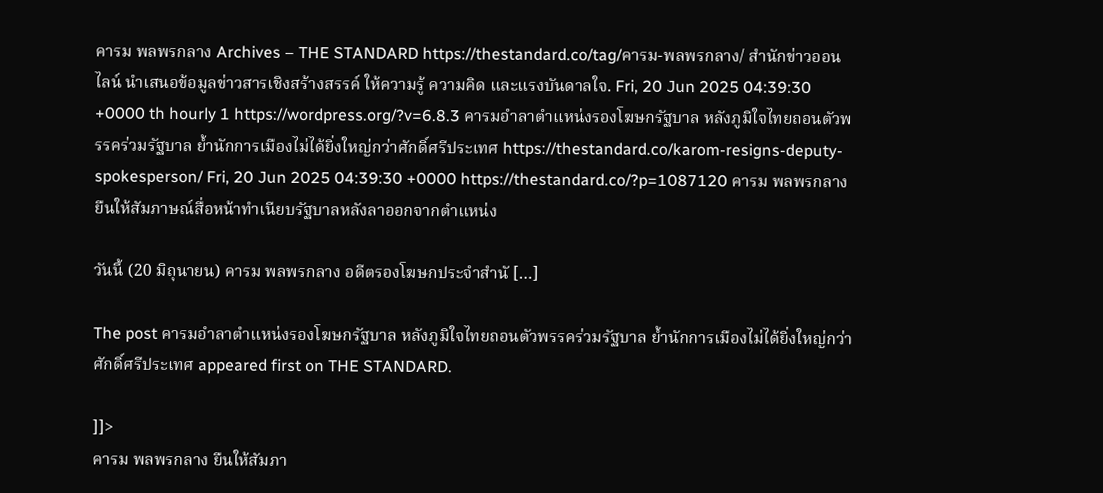คารม พลพรกลาง Archives – THE STANDARD https://thestandard.co/tag/คารม-พลพรกลาง/ สำนักข่าวออนไลน์ นำเสนอข้อมูลข่าวสารเชิงสร้างสรรค์ ให้ความรู้ ความคิด และแรงบันดาลใจ. Fri, 20 Jun 2025 04:39:30 +0000 th hourly 1 https://wordpress.org/?v=6.8.3 คารมอำลาตำแหน่งรองโฆษกรัฐบาล หลังภูมิใจไทยถอนตัวพรรคร่วมรัฐบาล ย้ำนักการเมืองไม่ได้ยิ่งใหญ่กว่าศักดิ์ศรีประเทศ https://thestandard.co/karom-resigns-deputy-spokesperson/ Fri, 20 Jun 2025 04:39:30 +0000 https://thestandard.co/?p=1087120 คารม พลพรกลาง ยืนให้สัมภาษณ์สื่อหน้าทำเนียบรัฐบาลหลังลาออกจากตำแหน่ง

วันนี้ (20 มิถุนายน) คารม พลพรกลาง อดีตรองโฆษกประจำสำนั […]

The post คารมอำลาตำแหน่งรองโฆษกรัฐบาล หลังภูมิใจไทยถอนตัวพรรคร่วมรัฐบาล ย้ำนักการเมืองไม่ได้ยิ่งใหญ่กว่าศักดิ์ศรีประเทศ appeared first on THE STANDARD.

]]>
คารม พลพรกลาง ยืนให้สัมภา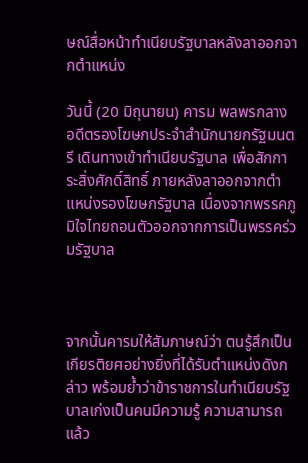ษณ์สื่อหน้าทำเนียบรัฐบาลหลังลาออกจากตำแหน่ง

วันนี้ (20 มิถุนายน) คารม พลพรกลาง อดีตรองโฆษกประจำสำนักนายกรัฐมนตรี เดินทางเข้าทำเนียบรัฐบาล เพื่อสักการะสิ่งศักดิ์สิทธิ์ ภายหลังลาออกจากตำแหน่งรองโฆษกรัฐบาล เนื่องจากพรรคภูมิใจไทยถอนตัวออกจากการเป็นพรรคร่วมรัฐบาล



จากนั้นคารมให้สัมภาษณ์ว่า ตนรู้สึกเป็นเกียรติยศอย่างยิ่งที่ได้รับตำแหน่งดังกล่าว พร้อมย้ำว่าข้าราชการในทำเนียบรัฐบาลเก่งเป็นคนมีความรู้ ความสามารถ แล้ว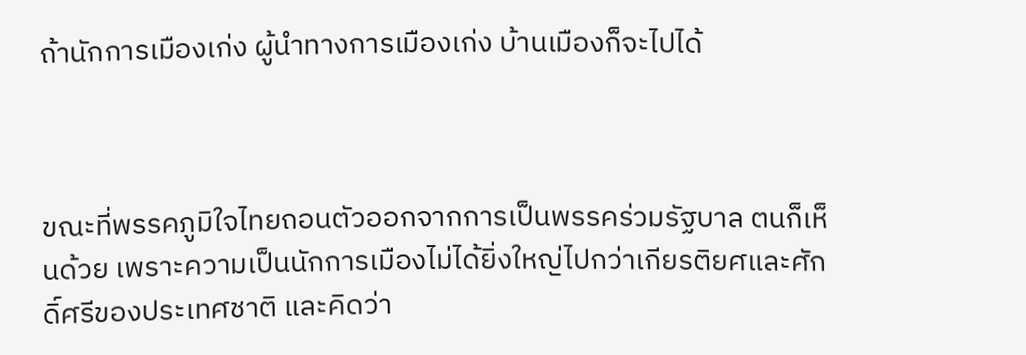ถ้านักการเมืองเก่ง ผู้นำทางการเมืองเก่ง บ้านเมืองก็จะไปได้



ขณะที่พรรคภูมิใจไทยถอนตัวออกจากการเป็นพรรคร่วมรัฐบาล ตนก็เห็นด้วย เพราะความเป็นนักการเมืองไม่ได้ยิ่งใหญ่ไปกว่าเกียรติยศและศักดิ์ศรีของประเทศชาติ และคิดว่า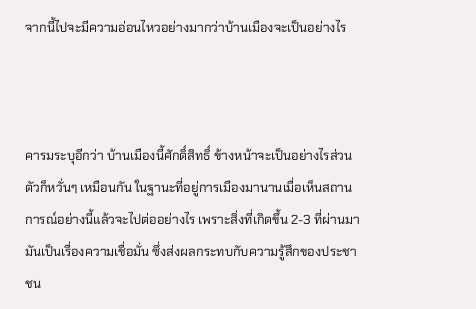จากนี้ไปจะมีความอ่อนไหวอย่างมากว่าบ้านเมืองจะเป็นอย่างไร



คารมระบุอีกว่า บ้านเมืองนี้ศักดิ์สิทธิ์ ข้างหน้าจะเป็นอย่างไรส่วนตัวก็หวั่นๆ เหมือนกัน ในฐานะที่อยู่การเมืองมานานเมื่อเห็นสถานการณ์อย่างนี้แล้วจะไปต่ออย่างไร เพราะสิ่งที่เกิดขึ้น 2-3 ที่ผ่านมามันเป็นเรื่องความเชื่อมั่น ซึ่งส่งผลกระทบกับความรู้สึกของประชาชน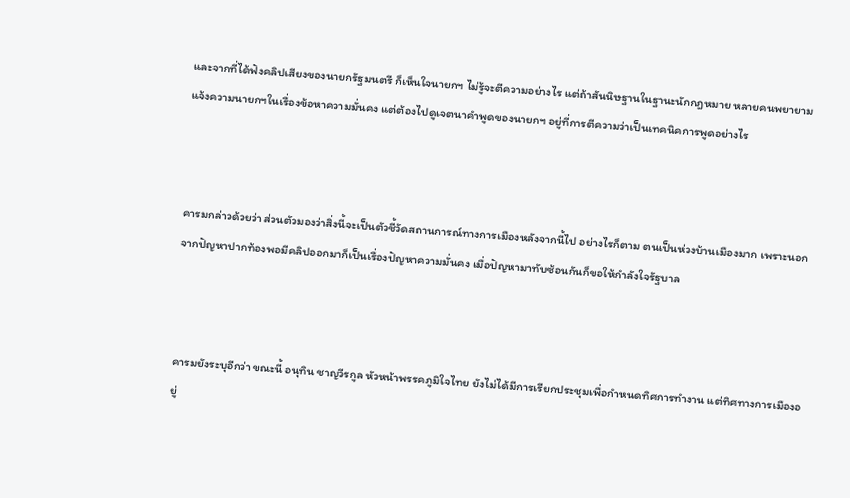และจากที่ได้ฟังคลิปเสียงของนายกรัฐมนตรี ก็เห็นใจนายกฯ ไม่รู้จะตีความอย่างไร แต่ถ้าสันนิษฐานในฐานะนักกฎหมาย หลายคนพยายามแจ้งความนายกฯในเรื่องข้อหาความมั่นคง แต่ต้องไปดูเจตนาคำพูดของนายกฯ อยู่ที่การตีความว่าเป็นเทคนิคการพูดอย่างไร



คารมกล่าวด้วยว่า ส่วนตัวมองว่าสิ่งนี้จะเป็นตัวชี้วัดสถานการณ์ทางการเมืองหลังจากนี้ไป อย่างไรก็ตาม ตนเป็นห่วงบ้านเมืองมาก เพราะนอกจากปัญหาปากท้องพอมีคลิปออกมาก็เป็นเรื่องปัญหาความมั่นคง เมื่อปัญหามาทับซ้อนกันก็ขอให้กำลังใจรัฐบาล



คารมยังระบุอีกว่า ขณะนี้ อนุทิน ชาญวีรกูล หัวหน้าพรรคภูมิใจไทย ยังไม่ได้มีการเรียกประชุมเพื่อกำหนดทิศการทำงาน แต่ทิศทางการเมืองอยู่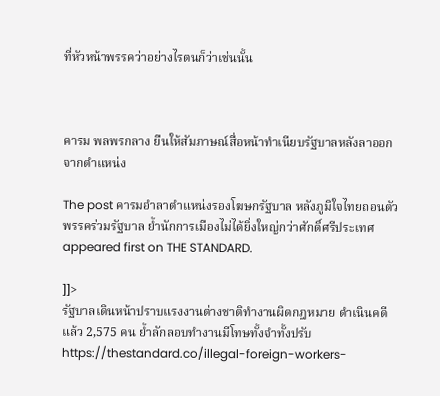ที่หัวหน้าพรรคว่าอย่างไรตนก็ว่าเช่นนั้น



คารม พลพรกลาง ยืนให้สัมภาษณ์สื่อหน้าทำเนียบรัฐบาลหลังลาออกจากตำแหน่ง

The post คารมอำลาตำแหน่งรองโฆษกรัฐบาล หลังภูมิใจไทยถอนตัวพรรคร่วมรัฐบาล ย้ำนักการเมืองไม่ได้ยิ่งใหญ่กว่าศักดิ์ศรีประเทศ appeared first on THE STANDARD.

]]>
รัฐบาลเดินหน้าปราบแรงงานต่างชาติทำงานผิดกฎหมาย ดำเนินคดีแล้ว 2,575 คน ย้ำลักลอบทำงานมีโทษทั้งจำทั้งปรับ https://thestandard.co/illegal-foreign-workers-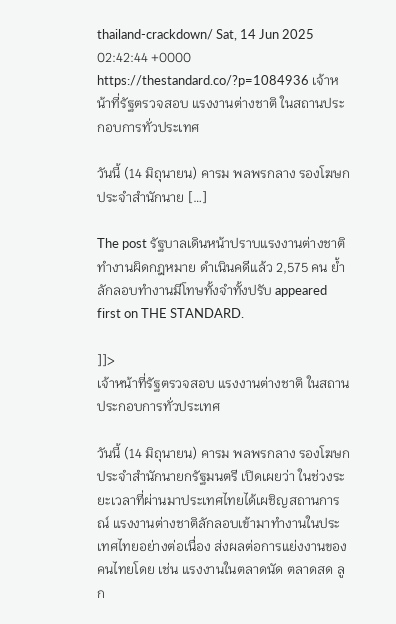thailand-crackdown/ Sat, 14 Jun 2025 02:42:44 +0000 https://thestandard.co/?p=1084936 เจ้าหน้าที่รัฐตรวจสอบ แรงงานต่างชาติ ในสถานประกอบการทั่วประเทศ

วันนี้ (14 มิถุนายน) คารม พลพรกลาง รองโฆษกประจำสำนักนาย […]

The post รัฐบาลเดินหน้าปราบแรงงานต่างชาติทำงานผิดกฎหมาย ดำเนินคดีแล้ว 2,575 คน ย้ำลักลอบทำงานมีโทษทั้งจำทั้งปรับ appeared first on THE STANDARD.

]]>
เจ้าหน้าที่รัฐตรวจสอบ แรงงานต่างชาติ ในสถานประกอบการทั่วประเทศ

วันนี้ (14 มิถุนายน) คารม พลพรกลาง รองโฆษกประจำสำนักนายกรัฐมนตรี เปิดเผยว่า ในช่วงระยะเวลาที่ผ่านมาประเทศไทยได้เผชิญสถานการณ์ แรงงานต่างชาติลักลอบเข้ามาทำงานในประเทศไทยอย่างต่อเนื่อง ส่งผลต่อการแย่งงานของคนไทยโดย เช่น แรงงานในตลาดนัด ตลาดสด ลูก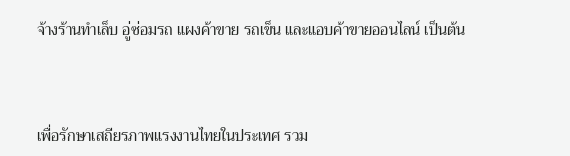จ้างร้านทำเล็บ อู่ซ่อมรถ แผงค้าขาย รถเข็น และแอบค้าขายออนไลน์ เป็นต้น



เพื่อรักษาเสถียรภาพแรงงานไทยในประเทศ รวม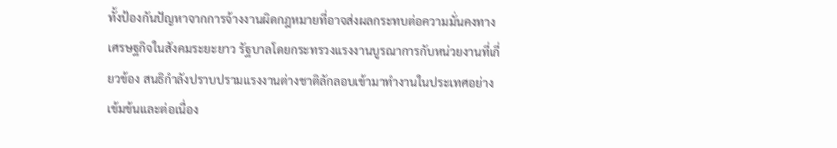ทั้งป้องกันปัญหาจากการจ้างงานผิดกฎหมายที่อาจส่งผลกระทบต่อความมั่นคงทางเศรษฐกิจในสังคมระยะยาว รัฐบาลโดยกระทรวงแรงงานบูรณาการกับหน่วยงานที่เกี่ยวข้อง สนธิกำลังปราบปรามแรงงานต่างชาติลักลอบเข้ามาทำงานในประเทศอย่างเข้มข้นและต่อเนื่อง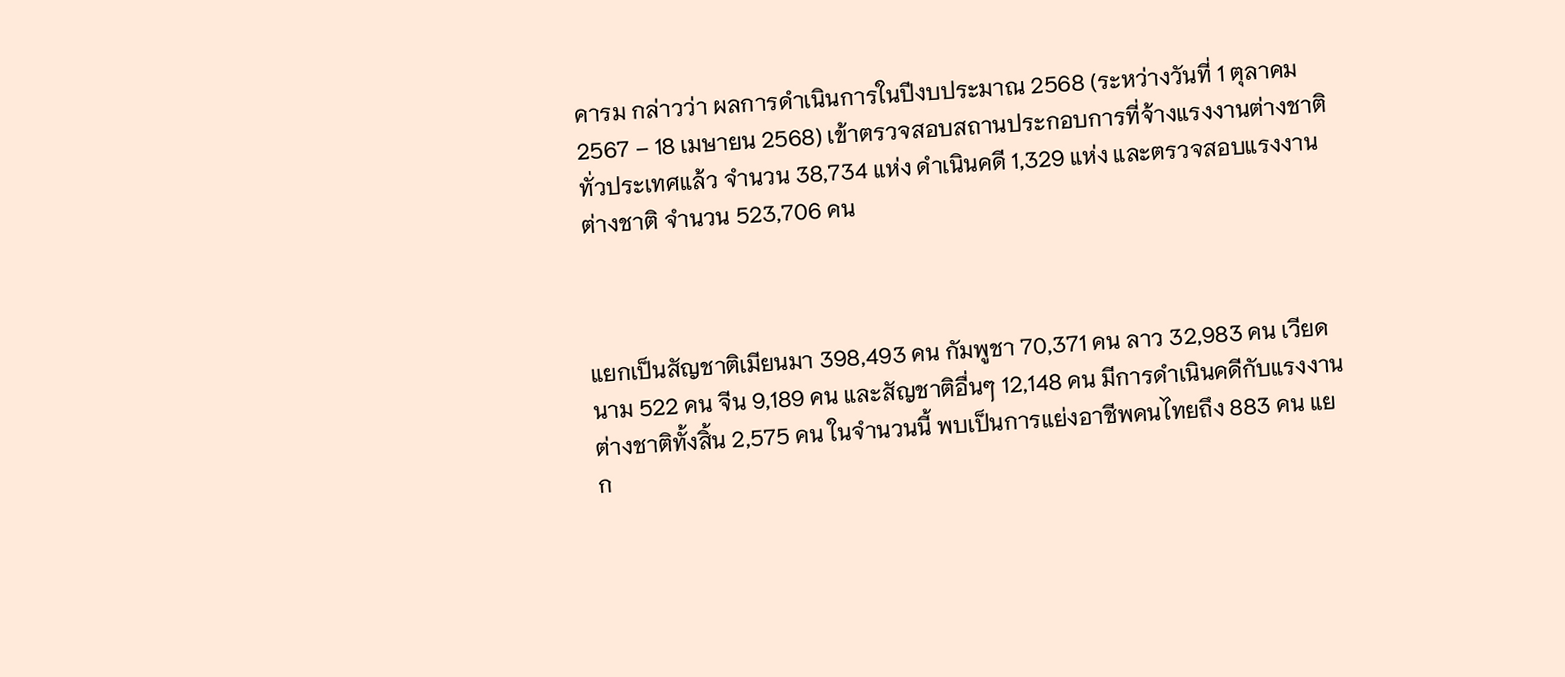คารม กล่าวว่า ผลการดำเนินการในปีงบประมาณ 2568 (ระหว่างวันที่ 1 ตุลาคม 2567 – 18 เมษายน 2568) เข้าตรวจสอบสถานประกอบการที่จ้างแรงงานต่างชาติทั่วประเทศแล้ว จำนวน 38,734 แห่ง ดำเนินคดี 1,329 แห่ง และตรวจสอบแรงงานต่างชาติ จำนวน 523,706 คน



แยกเป็นสัญชาติเมียนมา 398,493 คน กัมพูชา 70,371 คน ลาว 32,983 คน เวียดนาม 522 คน จีน 9,189 คน และสัญชาติอื่นๆ 12,148 คน มีการดำเนินคดีกับแรงงานต่างชาติทั้งสิ้น 2,575 คน ในจำนวนนี้ พบเป็นการแย่งอาชีพคนไทยถึง 883 คน แยก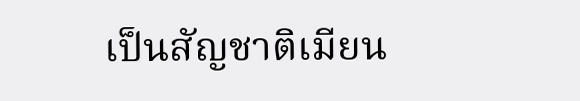เป็นสัญชาติเมียน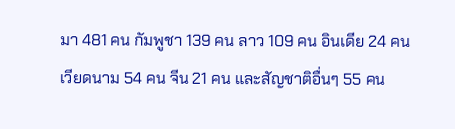มา 481 คน กัมพูชา 139 คน ลาว 109 คน อินเดีย 24 คน เวียดนาม 54 คน จีน 21 คน และสัญชาติอื่นๆ 55 คน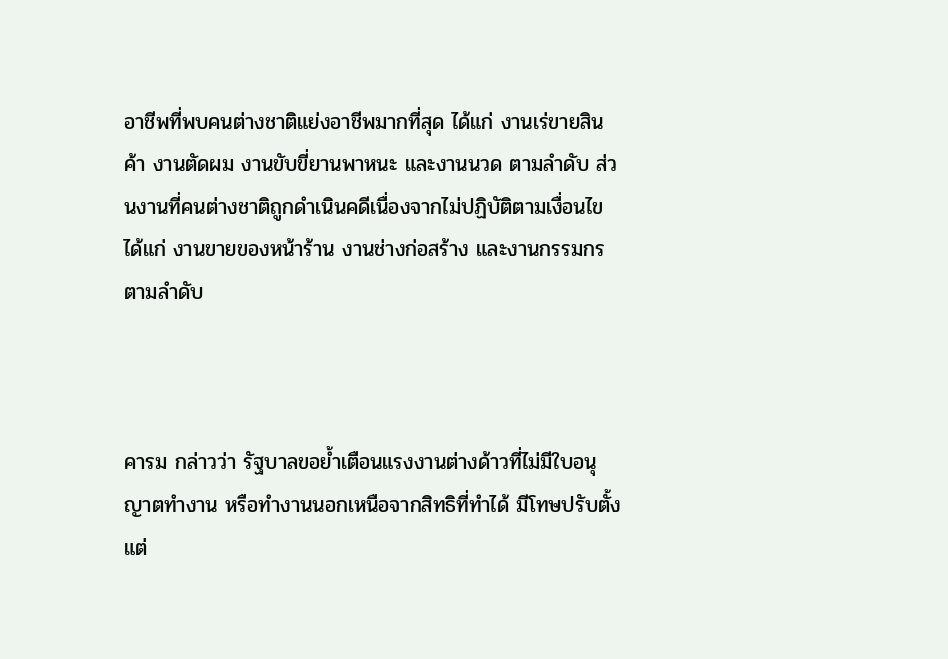อาชีพที่พบคนต่างชาติแย่งอาชีพมากที่สุด ได้แก่ งานเร่ขายสินค้า งานตัดผม งานขับขี่ยานพาหนะ และงานนวด ตามลำดับ ส่วนงานที่คนต่างชาติถูกดำเนินคดีเนื่องจากไม่ปฏิบัติตามเงื่อนไข ได้แก่ งานขายของหน้าร้าน งานช่างก่อสร้าง และงานกรรมกร ตามลำดับ



คารม กล่าวว่า รัฐบาลขอย้ำเตือนแรงงานต่างด้าวที่ไม่มีใบอนุญาตทำงาน หรือทำงานนอกเหนือจากสิทธิที่ทำได้ มีโทษปรับตั้งแต่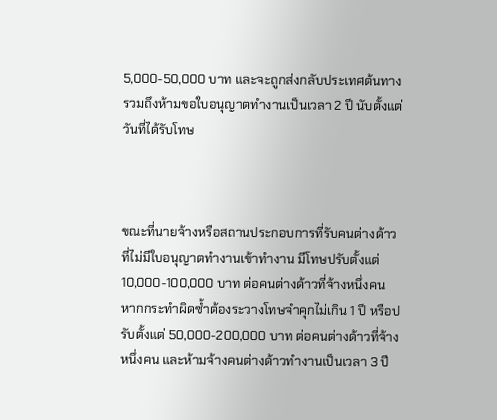5,000-50,000 บาท และจะถูกส่งกลับประเทศต้นทาง รวมถึงห้ามขอใบอนุญาตทำงานเป็นเวลา 2 ปี นับตั้งแต่วันที่ได้รับโทษ



ขณะที่นายจ้างหรือสถานประกอบการที่รับคนต่างด้าวที่ไม่มีใบอนุญาตทำงานเข้าทำงาน มีโทษปรับตั้งแต่ 10,000-100,000 บาท ต่อคนต่างด้าวที่จ้างหนึ่งคน หากกระทำผิดซ้ำต้องระวางโทษจำคุกไม่เกิน 1 ปี หรือปรับตั้งแต่ 50,000-200,000 บาท ต่อคนต่างด้าวที่จ้างหนึ่งคน และห้ามจ้างคนต่างด้าวทำงานเป็นเวลา 3 ปี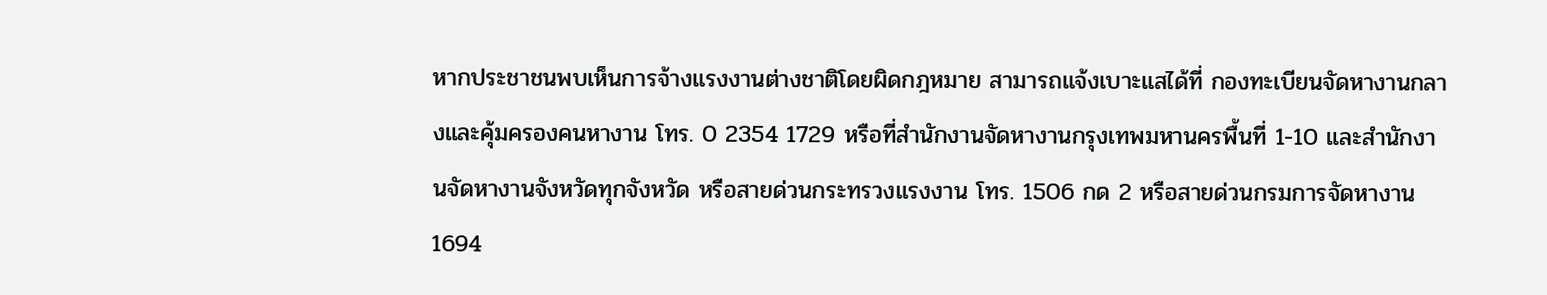หากประชาชนพบเห็นการจ้างแรงงานต่างชาติโดยผิดกฎหมาย สามารถแจ้งเบาะแสได้ที่ กองทะเบียนจัดหางานกลางและคุ้มครองคนหางาน โทร. 0 2354 1729 หรือที่สำนักงานจัดหางานกรุงเทพมหานครพื้นที่ 1-10 และสำนักงานจัดหางานจังหวัดทุกจังหวัด หรือสายด่วนกระทรวงแรงงาน โทร. 1506 กด 2 หรือสายด่วนกรมการจัดหางาน 1694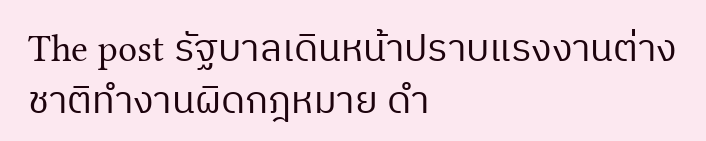The post รัฐบาลเดินหน้าปราบแรงงานต่างชาติทำงานผิดกฎหมาย ดำ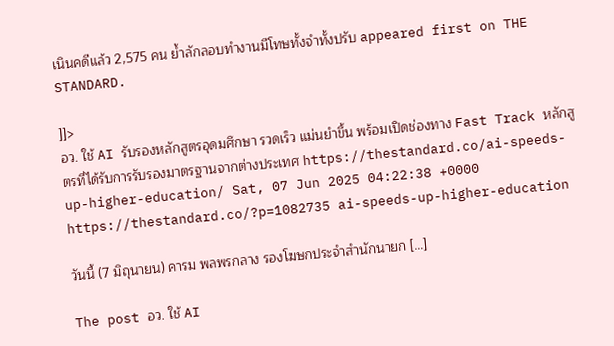เนินคดีแล้ว 2,575 คน ย้ำลักลอบทำงานมีโทษทั้งจำทั้งปรับ appeared first on THE STANDARD.

]]>
อว. ใช้ AI รับรองหลักสูตรอุดมศึกษา รวดเร็ว แม่นยำขึ้น พร้อมเปิดช่องทาง Fast Track หลักสูตรที่ได้รับการรับรองมาตรฐานจากต่างประเทศ https://thestandard.co/ai-speeds-up-higher-education/ Sat, 07 Jun 2025 04:22:38 +0000 https://thestandard.co/?p=1082735 ai-speeds-up-higher-education

วันนี้ (7 มิถุนายน) คารม พลพรกลาง รองโฆษกประจำสำนักนายก […]

The post อว. ใช้ AI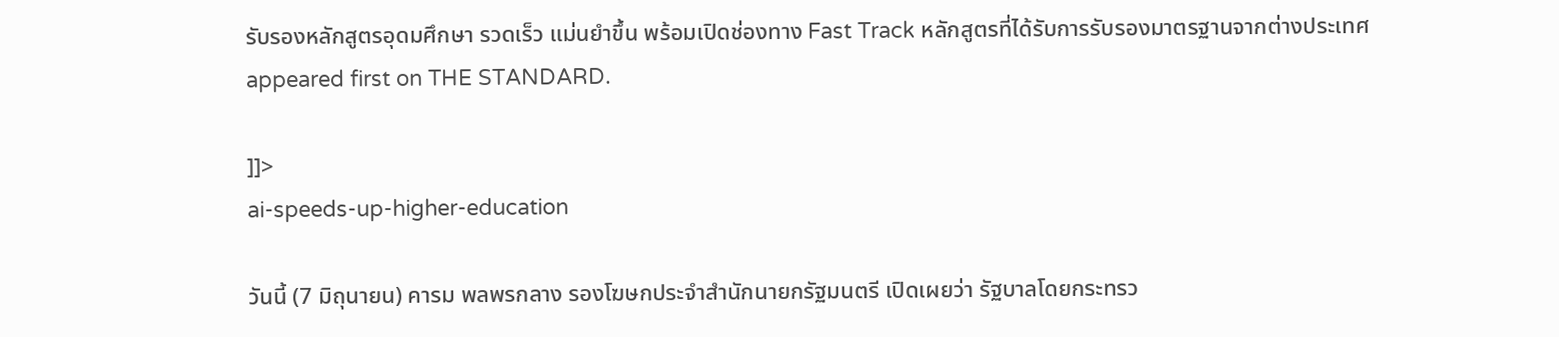รับรองหลักสูตรอุดมศึกษา รวดเร็ว แม่นยำขึ้น พร้อมเปิดช่องทาง Fast Track หลักสูตรที่ได้รับการรับรองมาตรฐานจากต่างประเทศ appeared first on THE STANDARD.

]]>
ai-speeds-up-higher-education

วันนี้ (7 มิถุนายน) คารม พลพรกลาง รองโฆษกประจำสำนักนายกรัฐมนตรี เปิดเผยว่า รัฐบาลโดยกระทรว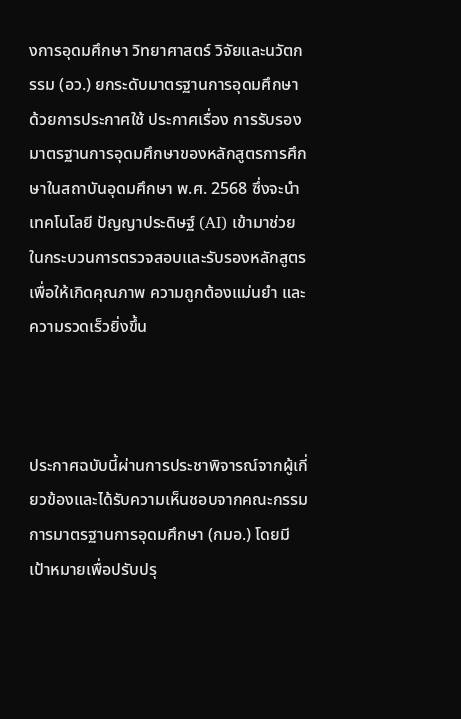งการอุดมศึกษา วิทยาศาสตร์ วิจัยและนวัตกรรม (อว.) ยกระดับมาตรฐานการอุดมศึกษา ด้วยการประกาศใช้ ประกาศเรื่อง การรับรองมาตรฐานการอุดมศึกษาของหลักสูตรการศึกษาในสถาบันอุดมศึกษา พ.ศ. 2568 ซึ่งจะนำเทคโนโลยี ปัญญาประดิษฐ์ (AI) เข้ามาช่วยในกระบวนการตรวจสอบและรับรองหลักสูตร เพื่อให้เกิดคุณภาพ ความถูกต้องแม่นยำ และความรวดเร็วยิ่งขึ้น



ประกาศฉบับนี้ผ่านการประชาพิจารณ์จากผู้เกี่ยวข้องและได้รับความเห็นชอบจากคณะกรรมการมาตรฐานการอุดมศึกษา (กมอ.) โดยมีเป้าหมายเพื่อปรับปรุ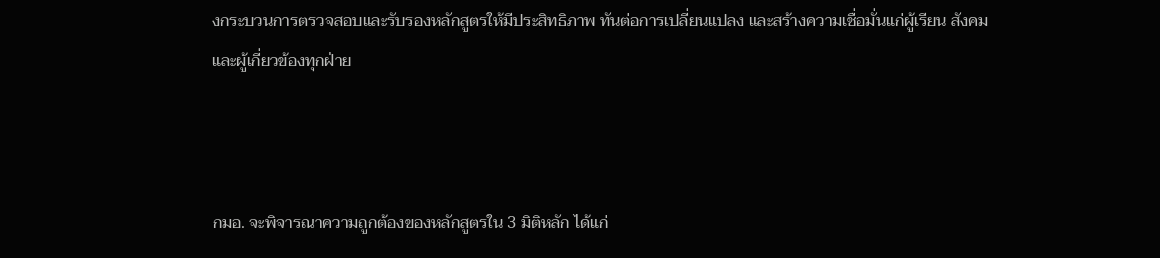งกระบวนการตรวจสอบและรับรองหลักสูตรให้มีประสิทธิภาพ ทันต่อการเปลี่ยนแปลง และสร้างความเชื่อมั่นแก่ผู้เรียน สังคม และผู้เกี่ยวข้องทุกฝ่าย



กมอ. จะพิจารณาความถูกต้องของหลักสูตรใน 3 มิติหลัก ได้แก่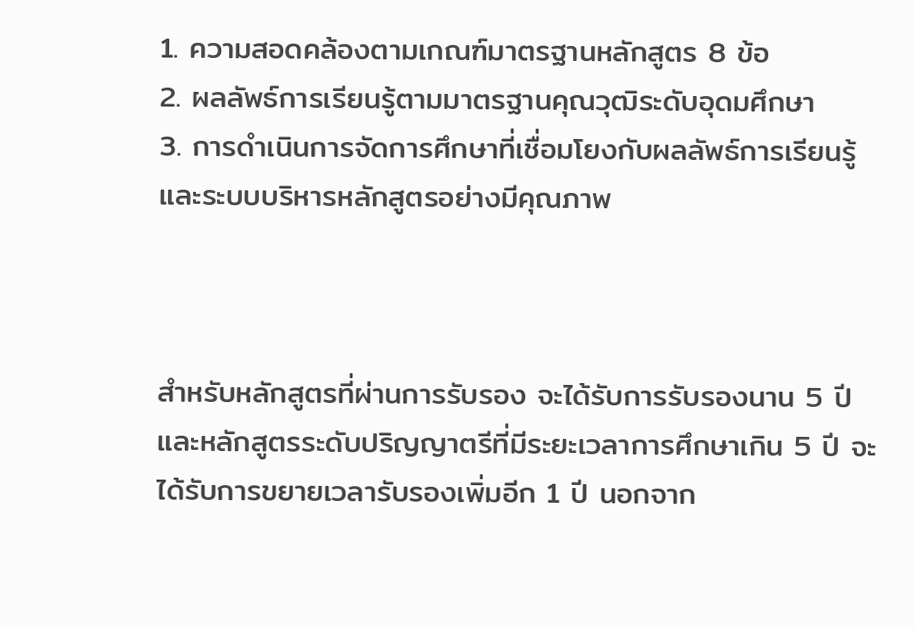1. ความสอดคล้องตามเกณฑ์มาตรฐานหลักสูตร 8 ข้อ
2. ผลลัพธ์การเรียนรู้ตามมาตรฐานคุณวุฒิระดับอุดมศึกษา
3. การดำเนินการจัดการศึกษาที่เชื่อมโยงกับผลลัพธ์การเรียนรู้และระบบบริหารหลักสูตรอย่างมีคุณภาพ



สำหรับหลักสูตรที่ผ่านการรับรอง จะได้รับการรับรองนาน 5 ปี และหลักสูตรระดับปริญญาตรีที่มีระยะเวลาการศึกษาเกิน 5 ปี จะได้รับการขยายเวลารับรองเพิ่มอีก 1 ปี นอกจาก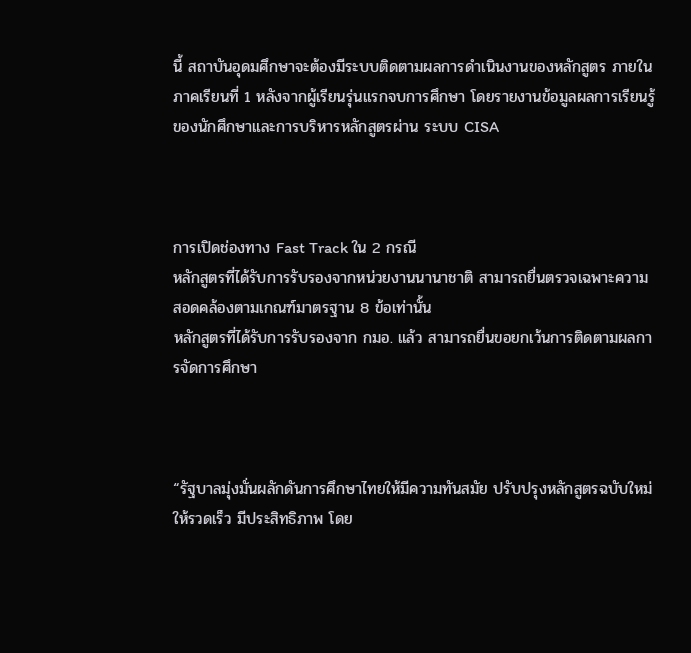นี้ สถาบันอุดมศึกษาจะต้องมีระบบติดตามผลการดำเนินงานของหลักสูตร ภายในภาคเรียนที่ 1 หลังจากผู้เรียนรุ่นแรกจบการศึกษา โดยรายงานข้อมูลผลการเรียนรู้ของนักศึกษาและการบริหารหลักสูตรผ่าน ระบบ CISA



การเปิดช่องทาง Fast Track ใน 2 กรณี
หลักสูตรที่ได้รับการรับรองจากหน่วยงานนานาชาติ สามารถยื่นตรวจเฉพาะความสอดคล้องตามเกณฑ์มาตรฐาน 8 ข้อเท่านั้น
หลักสูตรที่ได้รับการรับรองจาก กมอ. แล้ว สามารถยื่นขอยกเว้นการติดตามผลการจัดการศึกษา



“รัฐบาลมุ่งมั่นผลักดันการศึกษาไทยให้มีความทันสมัย ปรับปรุงหลักสูตรฉบับใหม่ให้รวดเร็ว มีประสิทธิภาพ โดย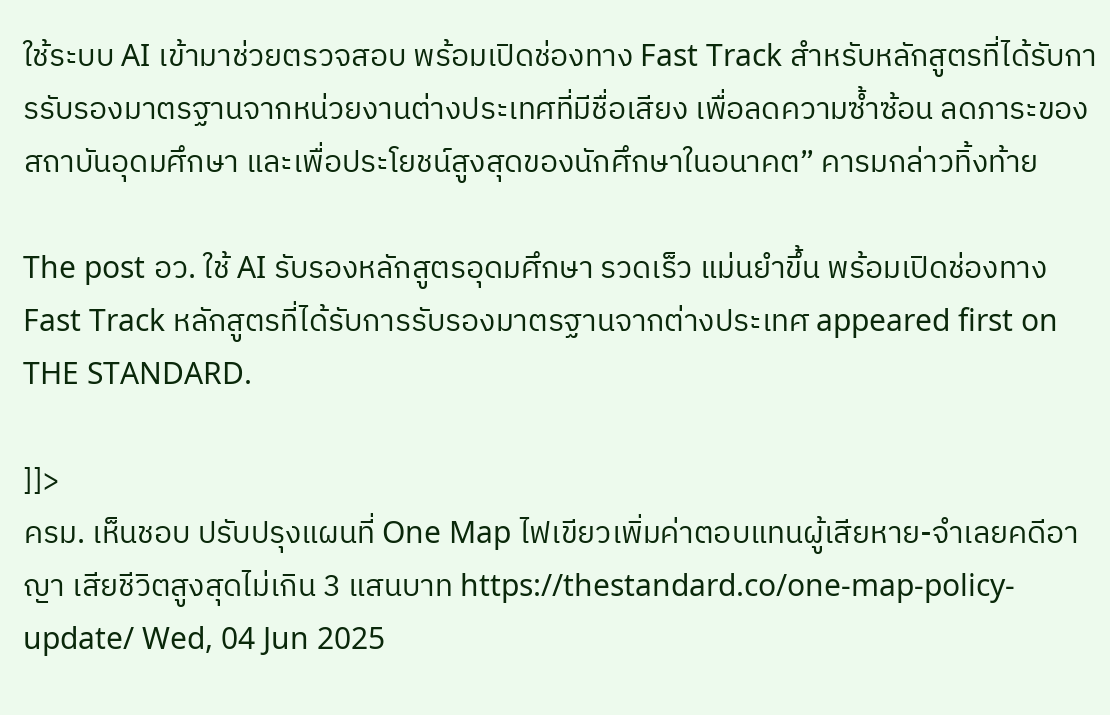ใช้ระบบ AI เข้ามาช่วยตรวจสอบ พร้อมเปิดช่องทาง Fast Track สำหรับหลักสูตรที่ได้รับการรับรองมาตรฐานจากหน่วยงานต่างประเทศที่มีชื่อเสียง เพื่อลดความซ้ำซ้อน ลดภาระของสถาบันอุดมศึกษา และเพื่อประโยชน์สูงสุดของนักศึกษาในอนาคต” คารมกล่าวทิ้งท้าย

The post อว. ใช้ AI รับรองหลักสูตรอุดมศึกษา รวดเร็ว แม่นยำขึ้น พร้อมเปิดช่องทาง Fast Track หลักสูตรที่ได้รับการรับรองมาตรฐานจากต่างประเทศ appeared first on THE STANDARD.

]]>
ครม. เห็นชอบ ปรับปรุงแผนที่ One Map ไฟเขียวเพิ่มค่าตอบแทนผู้เสียหาย-จำเลยคดีอาญา เสียชีวิตสูงสุดไม่เกิน 3 แสนบาท https://thestandard.co/one-map-policy-update/ Wed, 04 Jun 2025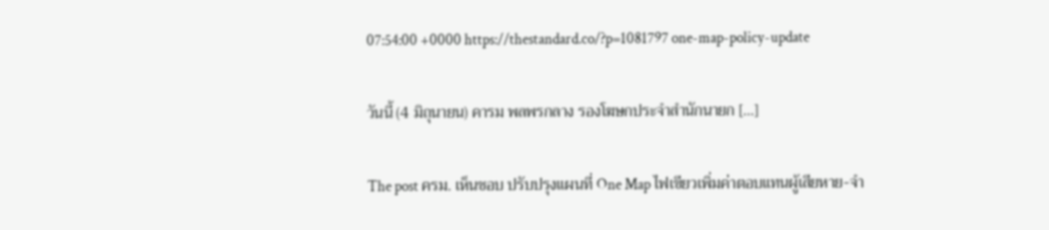07:54:00 +0000 https://thestandard.co/?p=1081797 one-map-policy-update

วันนี้ (4 มิถุนายน) คารม พลพรกลาง รองโฆษกประจำสำนักนายก […]

The post ครม. เห็นชอบ ปรับปรุงแผนที่ One Map ไฟเขียวเพิ่มค่าตอบแทนผู้เสียหาย-จำ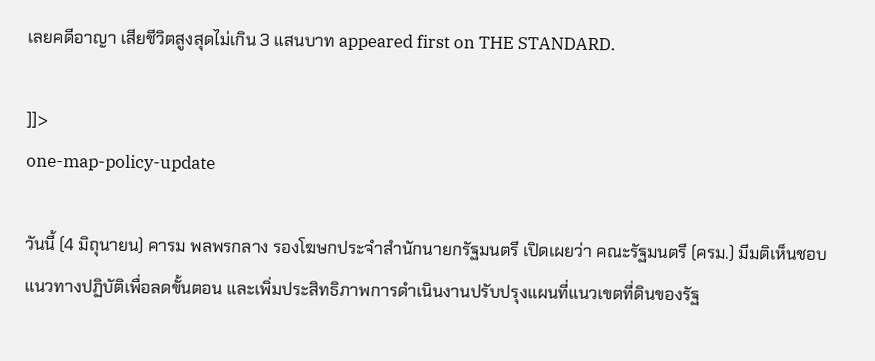เลยคดีอาญา เสียชีวิตสูงสุดไม่เกิน 3 แสนบาท appeared first on THE STANDARD.

]]>
one-map-policy-update

วันนี้ (4 มิถุนายน) คารม พลพรกลาง รองโฆษกประจำสำนักนายกรัฐมนตรี เปิดเผยว่า คณะรัฐมนตรี (ครม.) มีมติเห็นชอบแนวทางปฏิบัติเพื่อลดขั้นตอน และเพิ่มประสิทธิภาพการดำเนินงานปรับปรุงแผนที่แนวเขตที่ดินของรัฐ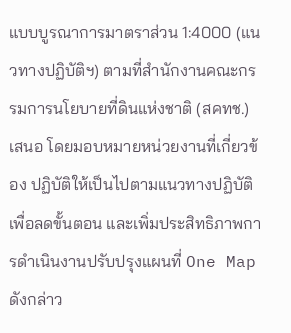แบบบูรณาการมาตราส่วน 1:4000 (แนวทางปฏิบัติฯ) ตามที่สำนักงานคณะกรรมการนโยบายที่ดินแห่งชาติ (สคทช.) เสนอ โดยมอบหมายหน่วยงานที่เกี่ยวข้อง ปฏิบัติให้เป็นไปตามแนวทางปฏิบัติเพื่อลดขั้นตอน และเพิ่มประสิทธิภาพการดำเนินงานปรับปรุงแผนที่ One Map ดังกล่าว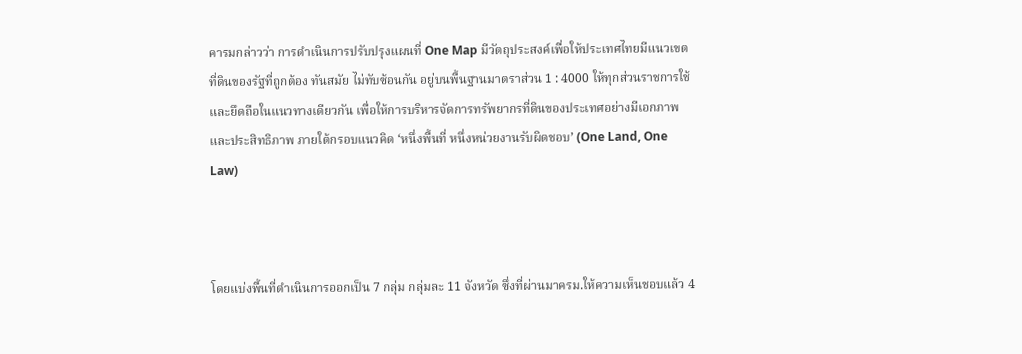คารมกล่าวว่า การดำเนินการปรับปรุงแผนที่ One Map มีวัตถุประสงค์เพื่อให้ประเทศไทยมีแนวเขตที่ดินของรัฐที่ถูกต้อง ทันสมัย ไม่ทับซ้อนกัน อยู่บนพื้นฐานมาตราส่วน 1 : 4000 ให้ทุกส่วนราชการใช้และยึดถือในแนวทางเดียวกัน เพื่อให้การบริหารจัดการทรัพยากรที่ดินของประเทศอย่างมีเอกภาพและประสิทธิภาพ ภายใต้กรอบแนวคิด ‘หนึ่งพื้นที่ หนึ่งหน่วยงานรับผิดชอบ’ (One Land, One Law)



โดยแบ่งพื้นที่ดำเนินการออกเป็น 7 กลุ่ม กลุ่มละ 11 จังหวัด ซึ่งที่ผ่านมาครม.ให้ความเห็นชอบแล้ว 4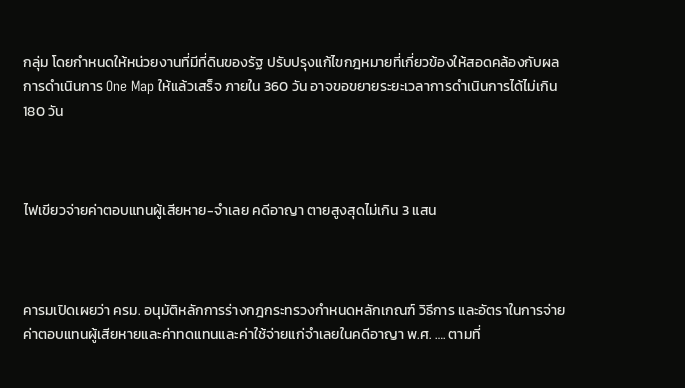กลุ่ม โดยกำหนดให้หน่วยงานที่มีที่ดินของรัฐ ปรับปรุงแก้ไขกฎหมายที่เกี่ยวข้องให้สอดคล้องกับผลการดำเนินการ One Map ให้แล้วเสร็จ ภายใน 360 วัน อาจขอขยายระยะเวลาการดำเนินการได้ไม่เกิน 180 วัน



ไฟเขียวจ่ายค่าตอบแทนผู้เสียหาย-จำเลย คดีอาญา ตายสูงสุดไม่เกิน 3 แสน



คารมเปิดเผยว่า ครม. อนุมัติหลักการร่างกฎกระทรวงกำหนดหลักเกณฑ์ วิธีการ และอัตราในการจ่ายค่าตอบแทนผู้เสียหายและค่าทดแทนและค่าใช้จ่ายแก่จำเลยในคดีอาญา พ.ศ. …. ตามที่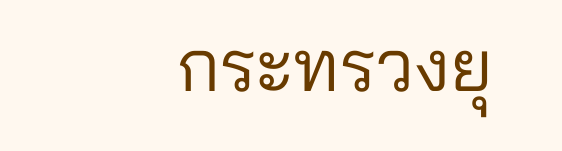กระทรวงยุ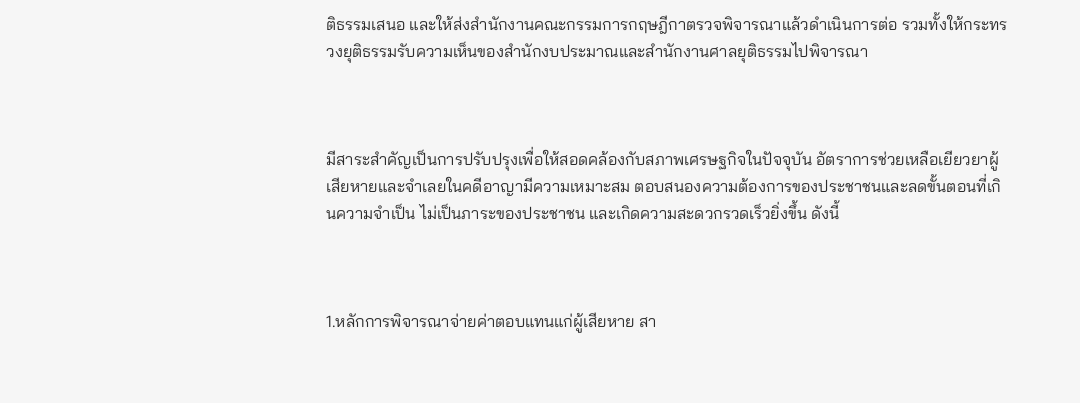ติธรรมเสนอ และให้ส่งสำนักงานคณะกรรมการกฤษฎีกาตรวจพิจารณาแล้วดำเนินการต่อ รวมทั้งให้กระทรวงยุติธรรมรับความเห็นของสำนักงบประมาณและสำนักงานศาลยุติธรรมไปพิจารณา



มีสาระสำคัญเป็นการปรับปรุงเพื่อให้สอดคล้องกับสภาพเศรษฐกิจในปัจจุบัน อัตราการช่วยเหลือเยียวยาผู้เสียหายและจำเลยในคดีอาญามีความเหมาะสม ตอบสนองความต้องการของประชาชนและลดขั้นตอนที่เกินความจำเป็น ไม่เป็นภาระของประชาชน และเกิดความสะดวกรวดเร็วยิ่งขึ้น ดังนี้



1.หลักการพิจารณาจ่ายค่าตอบแทนแก่ผู้เสียหาย สา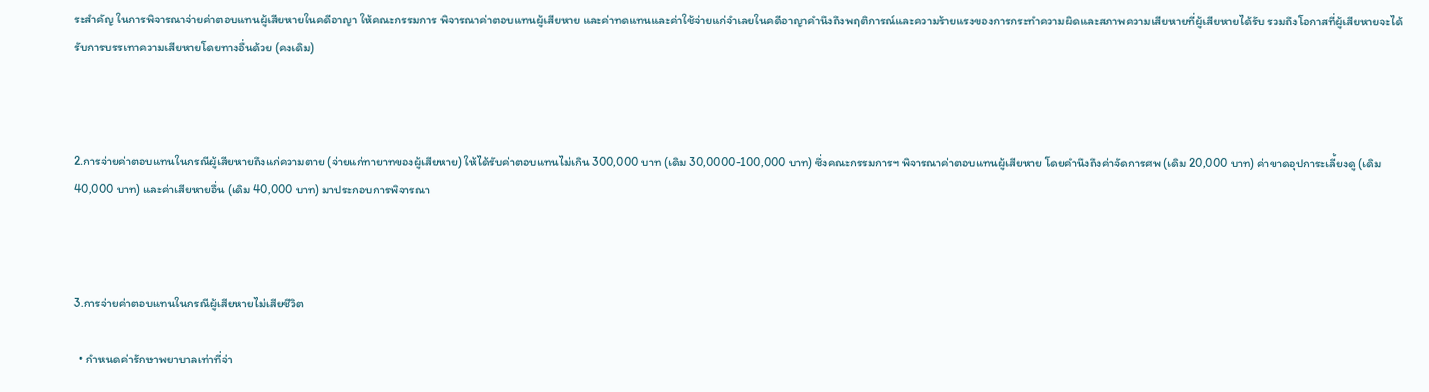ระสำคัญ ในการพิจารณาจ่ายค่าตอบแทนผู้เสียหายในคดีอาญา ให้คณะกรรมการ พิจารณาค่าตอบแทนผู้เสียหาย และค่าทดแทนและค่าใช้จ่ายแก่จำเลยในคดีอาญาคำนึงถึงพฤติการณ์และความร้ายแรงของการกระทำความผิดและสภาพความเสียหายที่ผู้เสียหายได้รับ รวมถึงโอกาสที่ผู้เสียหายจะได้รับการบรรเทาความเสียหายโดยทางอื่นด้วย (คงเดิม)



2.การจ่ายค่าตอบแทนในกรณีผู้เสียหายถึงแก่ความตาย (จ่ายแก่ทายาทของผู้เสียหาย) ให้ได้รับค่าตอบแทนไม่เกิน 300,000 บาท (เดิม 30,0000-100,000 บาท) ซึ่งคณะกรรมการฯ พิจารณาค่าตอบแทนผู้เสียหาย โดยคำนึงถึงค่าจัดการศพ (เดิม 20,000 บาท) ค่าขาดอุปการะเลี้ยงดู (เดิม 40,000 บาท) และค่าเสียหายอื่น (เดิม 40,000 บาท) มาประกอบการพิจารณา



3.การจ่ายค่าตอบแทนในกรณีผู้เสียหายไม่เสียชีวิต

  • กำหนดค่ารักษาพยาบาลเท่าที่จ่า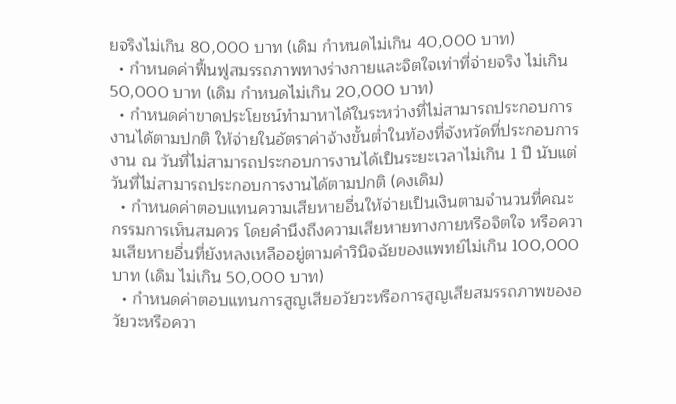ยจริงไม่เกิน 80,000 บาท (เดิม กำหนดไม่เกิน 40,000 บาท)
  • กำหนดค่าฟื้นฟูสมรรถภาพทางร่างกายและจิตใจเท่าที่จ่ายจริง ไม่เกิน 50,000 บาท (เดิม กำหนดไม่เกิน 20,000 บาท)
  • กำหนดค่าขาดประโยชน์ทำมาหาได้ในระหว่างที่ไม่สามารถประกอบการงานได้ตามปกติ ให้จ่ายในอัตราค่าจ้างขั้นต่ำในท้องที่จังหวัดที่ประกอบการงาน ณ วันที่ไม่สามารถประกอบการงานได้เป็นระยะเวลาไม่เกิน 1 ปี นับแต่วันที่ไม่สามารถประกอบการงานได้ตามปกติ (คงเดิม)
  • กำหนดค่าตอบแทนความเสียหายอื่นให้จ่ายเป็นเงินตามจำนวนที่คณะกรรมการเห็นสมควร โดยคำนึงถึงความเสียหายทางกายหรือจิตใจ หรือความเสียหายอื่นที่ยังหลงเหลืออยู่ตามคำวินิจฉัยของแพทย์ไม่เกิน 100,000 บาท (เดิม ไม่เกิน 50,000 บาท)
  • กำหนดค่าตอบแทนการสูญเสียอวัยวะหรือการสูญเสียสมรรถภาพของอวัยวะหรือควา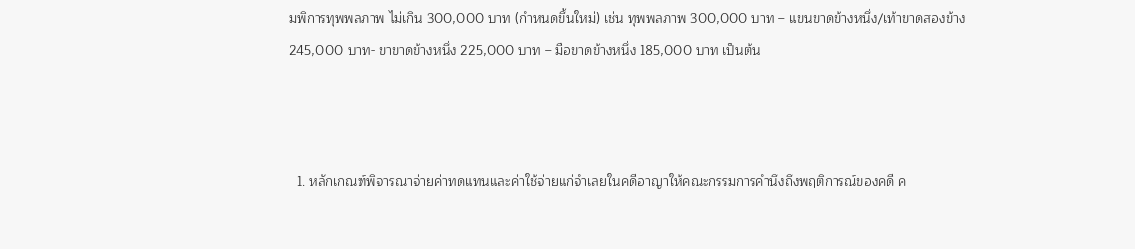มพิการทุพพลภาพ ไม่เกิน 300,000 บาท (กำหนดขึ้นใหม่) เช่น ทุพพลภาพ 300,000 บาท – แขนขาดข้างหนึ่ง/เท้าขาดสองข้าง 245,000 บาท- ขาขาดข้างหนึ่ง 225,000 บาท – มือขาดข้างหนึ่ง 185,000 บาท เป็นต้น



  1. หลักเกณฑ์พิจารณาจ่ายค่าทดแทนและค่าใช้จ่ายแก่จำเลยในคดีอาญาให้คณะกรรมการคำนึงถึงพฤติการณ์ของคดี ค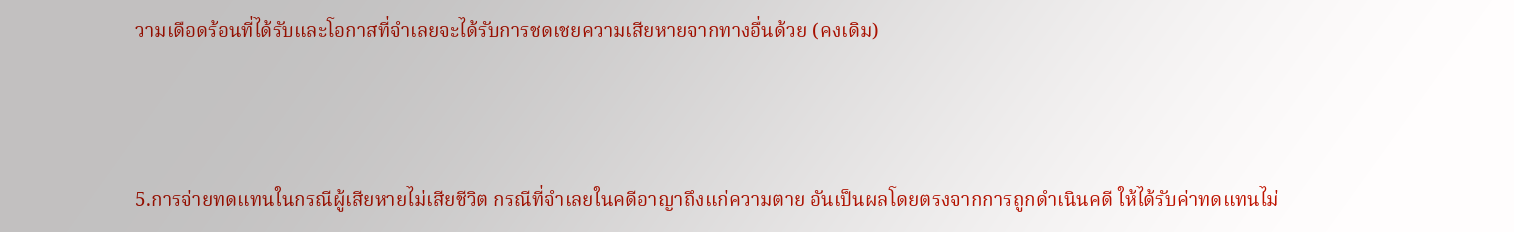วามเดือดร้อนที่ได้รับและโอกาสที่จำเลยจะได้รับการชดเชยความเสียหายจากทางอื่นด้วย (คงเดิม)



5.การจ่ายทดแทนในกรณีผู้เสียหายไม่เสียชีวิต กรณีที่จำเลยในคดีอาญาถึงแก่ความตาย อันเป็นผลโดยตรงจากการถูกดำเนินคดี ให้ได้รับค่าทดแทนไม่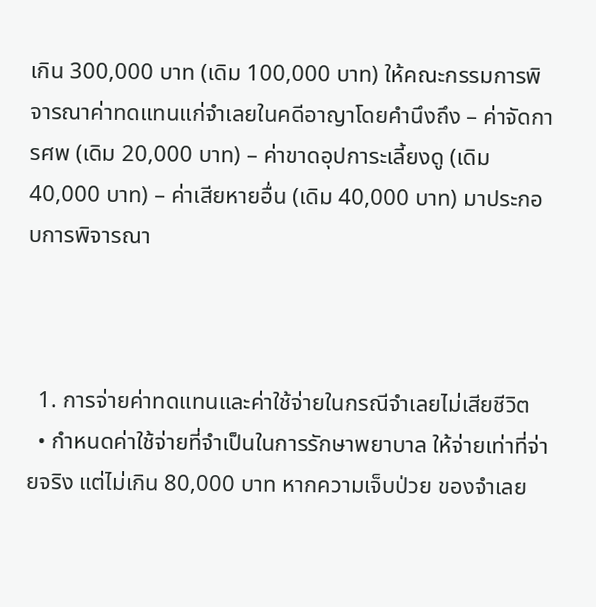เกิน 300,000 บาท (เดิม 100,000 บาท) ให้คณะกรรมการพิจารณาค่าทดแทนแก่จำเลยในคดีอาญาโดยคำนึงถึง – ค่าจัดการศพ (เดิม 20,000 บาท) – ค่าขาดอุปการะเลี้ยงดู (เดิม 40,000 บาท) – ค่าเสียหายอื่น (เดิม 40,000 บาท) มาประกอบการพิจารณา



  1. การจ่ายค่าทดแทนและค่าใช้จ่ายในกรณีจำเลยไม่เสียชีวิต
  • กำหนดค่าใช้จ่ายที่จำเป็นในการรักษาพยาบาล ให้จ่ายเท่าที่จ่ายจริง แต่ไม่เกิน 80,000 บาท หากความเจ็บป่วย ของจำเลย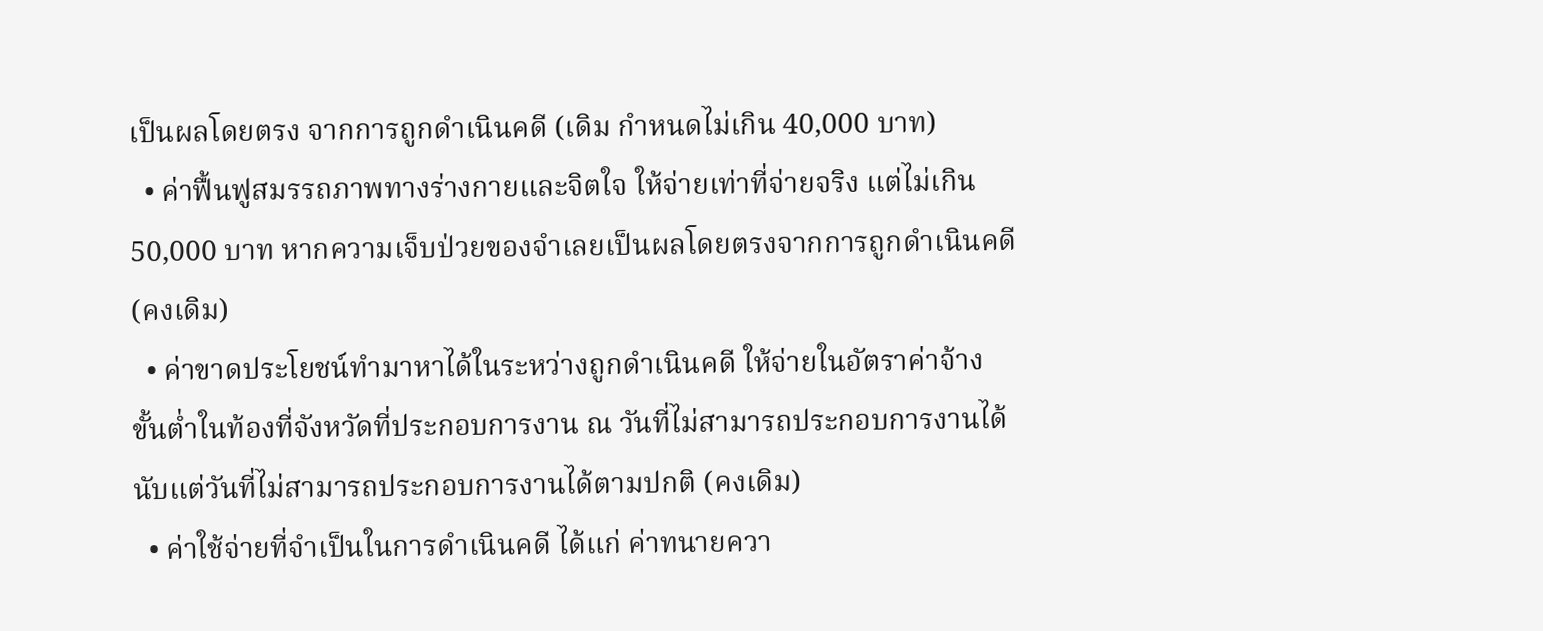เป็นผลโดยตรง จากการถูกดำเนินคดี (เดิม กำหนดไม่เกิน 40,000 บาท)
  • ค่าฟื้นฟูสมรรถภาพทางร่างกายและจิตใจ ให้จ่ายเท่าที่จ่ายจริง แต่ไม่เกิน 50,000 บาท หากความเจ็บป่วยของจำเลยเป็นผลโดยตรงจากการถูกดำเนินคดี (คงเดิม)
  • ค่าขาดประโยชน์ทำมาหาได้ในระหว่างถูกดำเนินคดี ให้จ่ายในอัตราค่าจ้าง ขั้นต่ำในท้องที่จังหวัดที่ประกอบการงาน ณ วันที่ไม่สามารถประกอบการงานได้นับแต่วันที่ไม่สามารถประกอบการงานได้ตามปกติ (คงเดิม)
  • ค่าใช้จ่ายที่จำเป็นในการดำเนินคดี ได้แก่ ค่าทนายควา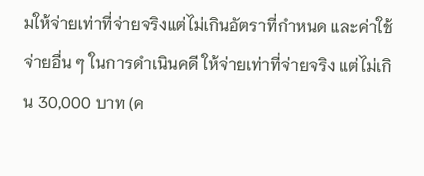มให้จ่ายเท่าที่จ่ายจริงแต่ไม่เกินอัตราที่กำหนด และค่าใช้จ่ายอื่น ๆ ในการดำเนินคดี ให้จ่ายเท่าที่จ่ายจริง แต่ไม่เกิน 30,000 บาท (ค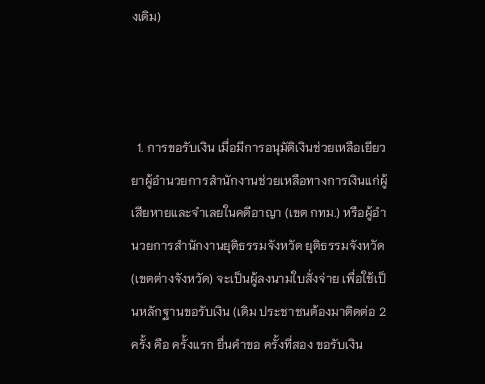งเดิม)



  1. การขอรับเงิน เมื่อมีการอนุมัติเงินช่วยเหลือเยียวยาผู้อำนวยการสำนักงานช่วยเหลือทางการเงินแก่ผู้เสียหายและจำเลยในคดีอาญา (เขต กทม.) หรือผู้อำนวยการสำนักงานยุติธรรมจังหวัด ยุติธรรมจังหวัด (เขตต่างจังหวัด) จะเป็นผู้ลงนามใบสั่งจ่าย เพื่อใช้เป็นหลักฐานขอรับเงิน (เดิม ประชาชนต้องมาติดต่อ 2 ครั้ง คือ ครั้งแรก ยื่นคำขอ ครั้งที่สอง ขอรับเงิน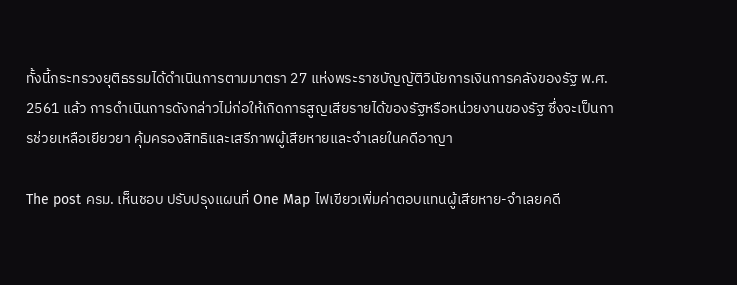ทั้งนี้กระทรวงยุติธรรมได้ดำเนินการตามมาตรา 27 แห่งพระราชบัญญัติวินัยการเงินการคลังของรัฐ พ.ศ. 2561 แล้ว การดำเนินการดังกล่าวไม่ก่อให้เกิดการสูญเสียรายได้ของรัฐหรือหน่วยงานของรัฐ ซึ่งจะเป็นการช่วยเหลือเยียวยา คุ้มครองสิทธิและเสรีภาพผู้เสียหายและจำเลยในคดีอาญา

The post ครม. เห็นชอบ ปรับปรุงแผนที่ One Map ไฟเขียวเพิ่มค่าตอบแทนผู้เสียหาย-จำเลยคดี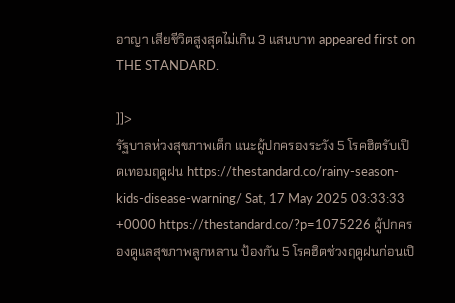อาญา เสียชีวิตสูงสุดไม่เกิน 3 แสนบาท appeared first on THE STANDARD.

]]>
รัฐบาลห่วงสุขภาพเด็ก แนะผู้ปกครองระวัง 5 โรคฮิตรับเปิดเทอมฤดูฝน https://thestandard.co/rainy-season-kids-disease-warning/ Sat, 17 May 2025 03:33:33 +0000 https://thestandard.co/?p=1075226 ผู้ปกครองดูแลสุขภาพลูกหลาน ป้องกัน 5 โรคฮิตช่วงฤดูฝนก่อนเปิ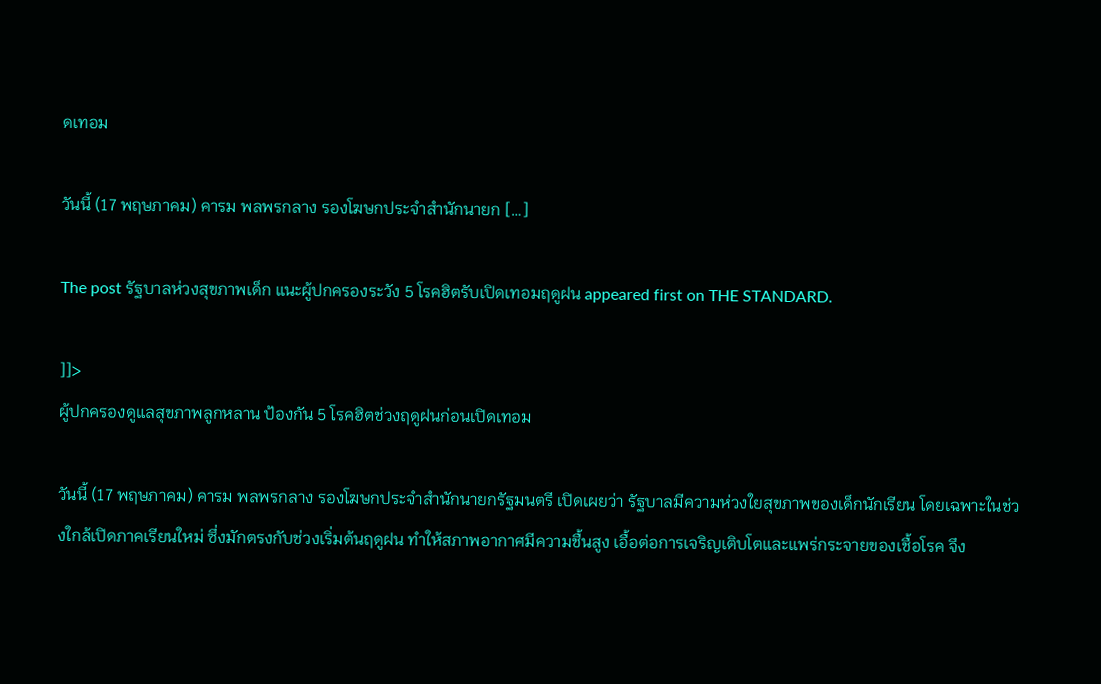ดเทอม

วันนี้ (17 พฤษภาคม) คารม พลพรกลาง รองโฆษกประจำสำนักนายก […]

The post รัฐบาลห่วงสุขภาพเด็ก แนะผู้ปกครองระวัง 5 โรคฮิตรับเปิดเทอมฤดูฝน appeared first on THE STANDARD.

]]>
ผู้ปกครองดูแลสุขภาพลูกหลาน ป้องกัน 5 โรคฮิตช่วงฤดูฝนก่อนเปิดเทอม

วันนี้ (17 พฤษภาคม) คารม พลพรกลาง รองโฆษกประจำสำนักนายกรัฐมนตรี เปิดเผยว่า รัฐบาลมีความห่วงใยสุขภาพของเด็กนักเรียน โดยเฉพาะในช่วงใกล้เปิดภาคเรียนใหม่ ซึ่งมักตรงกับช่วงเริ่มต้นฤดูฝน ทำให้สภาพอากาศมีความชื้นสูง เอื้อต่อการเจริญเติบโตและแพร่กระจายของเชื้อโรค จึง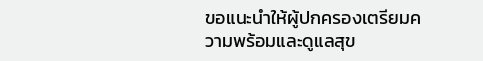ขอแนะนำให้ผู้ปกครองเตรียมความพร้อมและดูแลสุข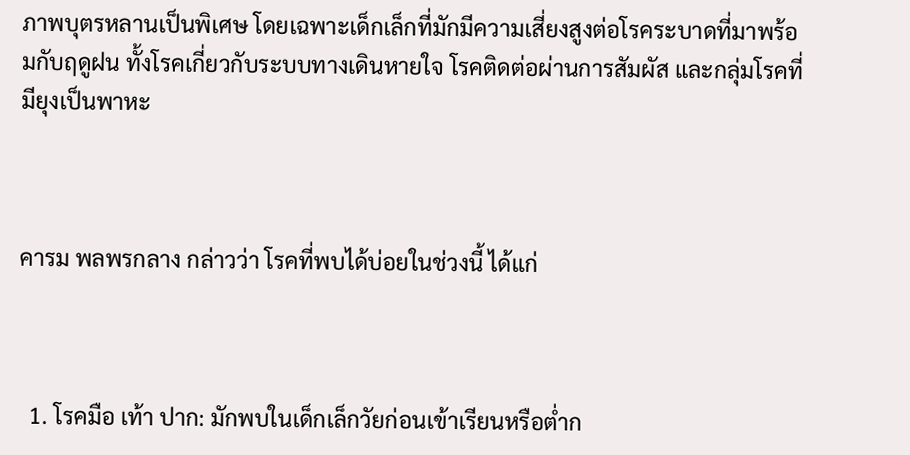ภาพบุตรหลานเป็นพิเศษ โดยเฉพาะเด็กเล็กที่มักมีความเสี่ยงสูงต่อโรคระบาดที่มาพร้อมกับฤดูฝน ทั้งโรคเกี่ยวกับระบบทางเดินหายใจ โรคติดต่อผ่านการสัมผัส และกลุ่มโรคที่มียุงเป็นพาหะ



คารม พลพรกลาง กล่าวว่า โรคที่พบได้บ่อยในช่วงนี้ ได้แก่



  1. โรคมือ เท้า ปาก: มักพบในเด็กเล็กวัยก่อนเข้าเรียนหรือต่ำก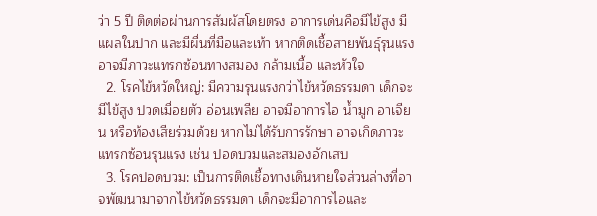ว่า 5 ปี ติดต่อผ่านการสัมผัสโดยตรง อาการเด่นคือมีไข้สูง มีแผลในปาก และมีผื่นที่มือและเท้า หากติดเชื้อสายพันธุ์รุนแรงอาจมีภาวะแทรกซ้อนทางสมอง กล้ามเนื้อ และหัวใจ
  2. โรคไข้หวัดใหญ่: มีความรุนแรงกว่าไข้หวัดธรรมดา เด็กจะมีไข้สูง ปวดเมื่อยตัว อ่อนเพลีย อาจมีอาการไอ น้ำมูก อาเจียน หรือท้องเสียร่วมด้วย หากไม่ได้รับการรักษา อาจเกิดภาวะแทรกซ้อนรุนแรง เช่น ปอดบวมและสมองอักเสบ
  3. โรคปอดบวม: เป็นการติดเชื้อทางเดินหายใจส่วนล่างที่อาจพัฒนามาจากไข้หวัดธรรมดา เด็กจะมีอาการไอและ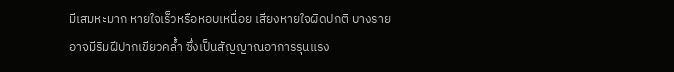มีเสมหะมาก หายใจเร็วหรือหอบเหนื่อย เสียงหายใจผิดปกติ บางรายอาจมีริมฝีปากเขียวคล้ำ ซึ่งเป็นสัญญาณอาการรุนแรง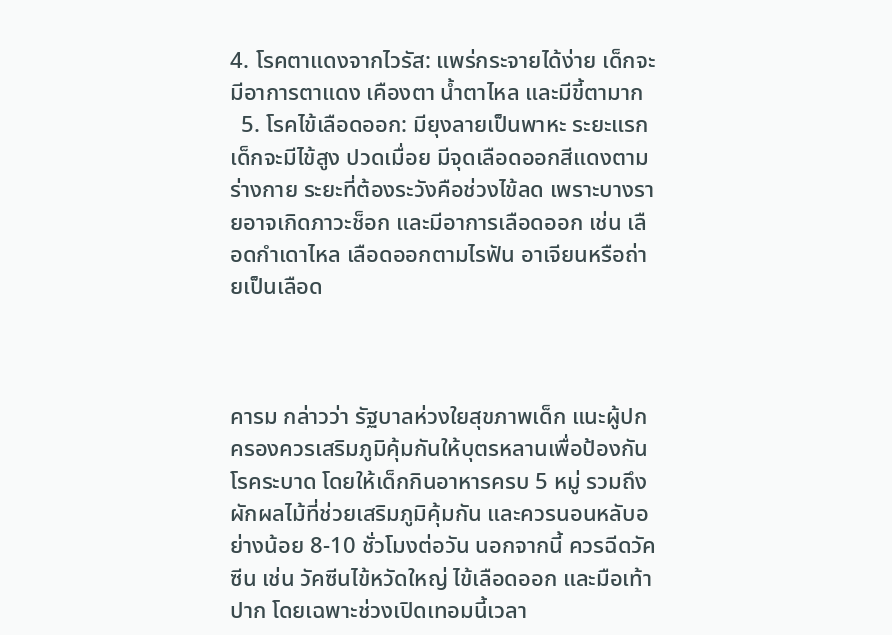4. โรคตาแดงจากไวรัส: แพร่กระจายได้ง่าย เด็กจะมีอาการตาแดง เคืองตา น้ำตาไหล และมีขี้ตามาก
  5. โรคไข้เลือดออก: มียุงลายเป็นพาหะ ระยะแรกเด็กจะมีไข้สูง ปวดเมื่อย มีจุดเลือดออกสีแดงตามร่างกาย ระยะที่ต้องระวังคือช่วงไข้ลด เพราะบางรายอาจเกิดภาวะช็อก และมีอาการเลือดออก เช่น เลือดกำเดาไหล เลือดออกตามไรฟัน อาเจียนหรือถ่ายเป็นเลือด



คารม กล่าวว่า รัฐบาลห่วงใยสุขภาพเด็ก แนะผู้ปกครองควรเสริมภูมิคุ้มกันให้บุตรหลานเพื่อป้องกันโรคระบาด โดยให้เด็กกินอาหารครบ 5 หมู่ รวมถึงผักผลไม้ที่ช่วยเสริมภูมิคุ้มกัน และควรนอนหลับอย่างน้อย 8-10 ชั่วโมงต่อวัน นอกจากนี้ ควรฉีดวัคซีน เช่น วัคซีนไข้หวัดใหญ่ ไข้เลือดออก และมือเท้าปาก โดยเฉพาะช่วงเปิดเทอมนี้เวลา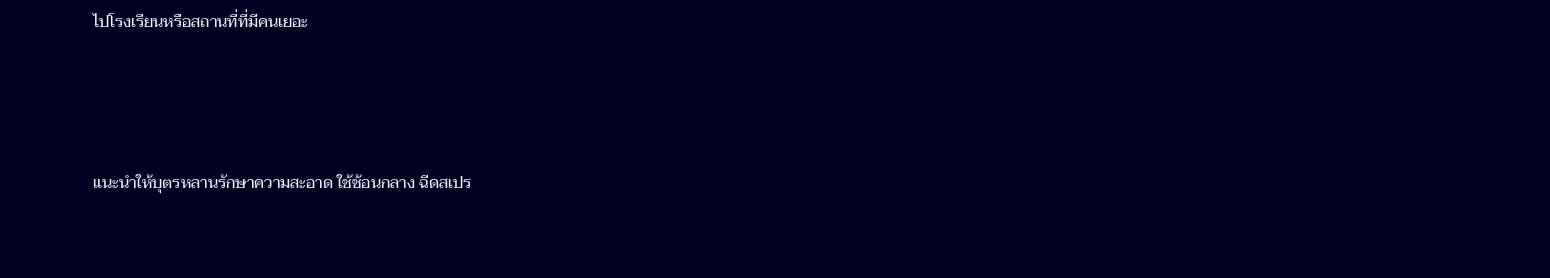ไปโรงเรียนหรือสถานที่ที่มีคนเยอะ



แนะนำให้บุตรหลานรักษาความสะอาด ใช้ช้อนกลาง ฉีดสเปร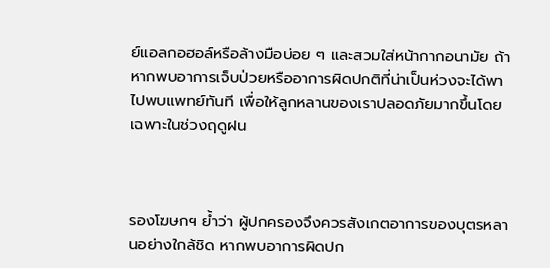ย์แอลกอฮอล์หรือล้างมือบ่อย ๆ และสวมใส่หน้ากากอนามัย ถ้าหากพบอาการเจ็บป่วยหรืออาการผิดปกติที่น่าเป็นห่วงจะได้พาไปพบแพทย์ทันที เพื่อให้ลูกหลานของเราปลอดภัยมากขึ้นโดยเฉพาะในช่วงฤดูฝน



รองโฆษกฯ ย้ำว่า ผู้ปกครองจึงควรสังเกตอาการของบุตรหลานอย่างใกล้ชิด หากพบอาการผิดปก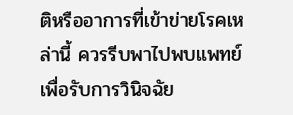ติหรืออาการที่เข้าข่ายโรคเหล่านี้ ควรรีบพาไปพบแพทย์เพื่อรับการวินิจฉัย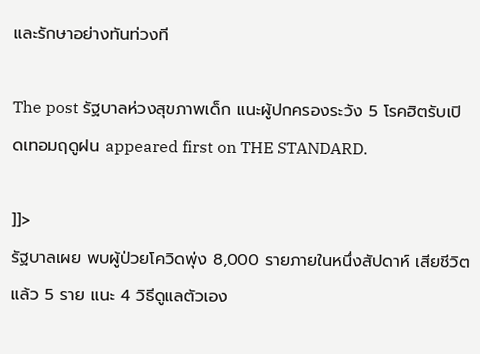และรักษาอย่างทันท่วงที

The post รัฐบาลห่วงสุขภาพเด็ก แนะผู้ปกครองระวัง 5 โรคฮิตรับเปิดเทอมฤดูฝน appeared first on THE STANDARD.

]]>
รัฐบาลเผย พบผู้ป่วยโควิดพุ่ง 8,000 รายภายในหนึ่งสัปดาห์ เสียชีวิตแล้ว 5 ราย แนะ 4 วิธีดูแลตัวเอง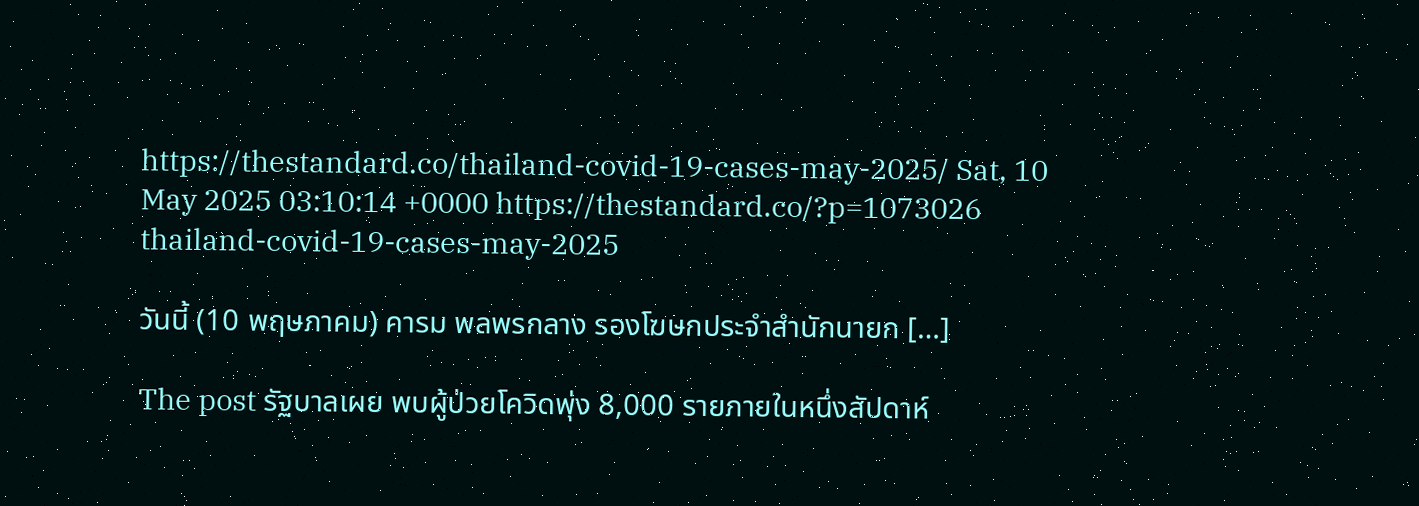https://thestandard.co/thailand-covid-19-cases-may-2025/ Sat, 10 May 2025 03:10:14 +0000 https://thestandard.co/?p=1073026 thailand-covid-19-cases-may-2025

วันนี้ (10 พฤษภาคม) คารม พลพรกลาง รองโฆษกประจำสำนักนายก […]

The post รัฐบาลเผย พบผู้ป่วยโควิดพุ่ง 8,000 รายภายในหนึ่งสัปดาห์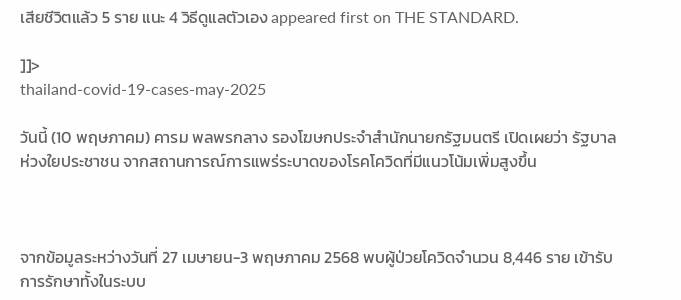เสียชีวิตแล้ว 5 ราย แนะ 4 วิธีดูแลตัวเอง appeared first on THE STANDARD.

]]>
thailand-covid-19-cases-may-2025

วันนี้ (10 พฤษภาคม) คารม พลพรกลาง รองโฆษกประจำสำนักนายกรัฐมนตรี เปิดเผยว่า รัฐบาลห่วงใยประชาชน จากสถานการณ์การแพร่ระบาดของโรคโควิดที่มีแนวโน้มเพิ่มสูงขึ้น



จากข้อมูลระหว่างวันที่ 27 เมษายน-3 พฤษภาคม 2568 พบผู้ป่วยโควิดจำนวน 8,446 ราย เข้ารับการรักษาทั้งในระบบ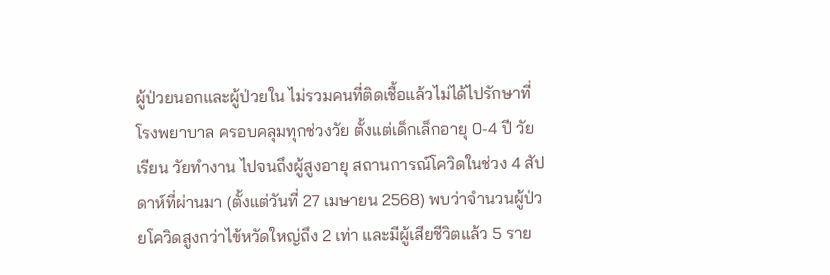ผู้ป่วยนอกและผู้ป่วยใน ไม่รวมคนที่ติดเชื้อแล้วไม่ได้ไปรักษาที่โรงพยาบาล ครอบคลุมทุกช่วงวัย ตั้งแต่เด็กเล็กอายุ 0-4 ปี วัยเรียน วัยทำงาน ไปจนถึงผู้สูงอายุ สถานการณ์โควิดในช่วง 4 สัปดาห์ที่ผ่านมา (ตั้งแต่วันที่ 27 เมษายน 2568) พบว่าจำนวนผู้ป่วยโควิดสูงกว่าไข้หวัดใหญ่ถึง 2 เท่า และมีผู้เสียชีวิตแล้ว 5 ราย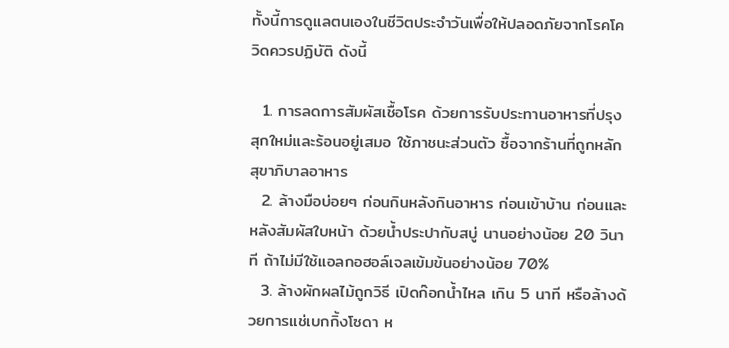ทั้งนี้การดูแลตนเองในชีวิตประจำวันเพื่อให้ปลอดภัยจากโรคโควิดควรปฏิบัติ ดังนี้

  1. การลดการสัมผัสเชื้อโรค ด้วยการรับประทานอาหารที่ปรุงสุกใหม่และร้อนอยู่เสมอ ใช้ภาชนะส่วนตัว ซื้อจากร้านที่ถูกหลักสุขาภิบาลอาหาร
  2. ล้างมือบ่อยๆ ก่อนกินหลังกินอาหาร ก่อนเข้าบ้าน ก่อนและหลังสัมผัสใบหน้า ด้วยน้ำประปากับสบู่ นานอย่างน้อย 20 วินาที ถ้าไม่มีใช้แอลกอฮอล์เจลเข้มข้นอย่างน้อย 70%
  3. ล้างผักผลไม้ถูกวิธี เปิดก๊อกน้ำไหล เกิน 5 นาที หรือล้างด้วยการแช่เบกกิ้งโซดา ห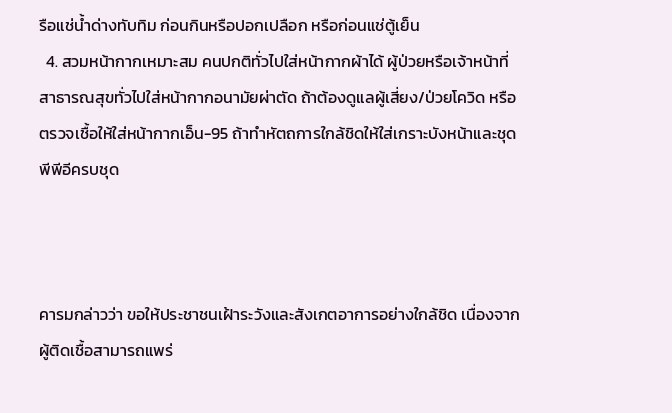รือแช่น้ำด่างทับทิม ก่อนกินหรือปอกเปลือก หรือก่อนแช่ตู้เย็น
  4. สวมหน้ากากเหมาะสม คนปกติทั่วไปใส่หน้ากากผ้าได้ ผู้ป่วยหรือเจ้าหน้าที่สาธารณสุขทั่วไปใส่หน้ากากอนามัยผ่าตัด ถ้าต้องดูแลผู้เสี่ยง/ป่วยโควิด หรือตรวจเชื้อให้ใส่หน้ากากเอ็น-95 ถ้าทำหัตถการใกล้ชิดให้ใส่เกราะบังหน้าและชุดพีพีอีครบชุด



คารมกล่าวว่า ขอให้ประชาชนเฝ้าระวังและสังเกตอาการอย่างใกล้ชิด เนื่องจากผู้ติดเชื้อสามารถแพร่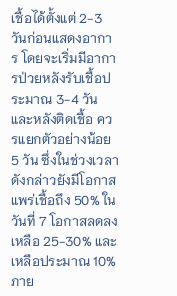เชื้อได้ตั้งแต่ 2-3 วันก่อนแสดงอาการ โดยจะเริ่มมีอาการป่วยหลังรับเชื้อประมาณ 3-4 วัน และหลังติดเชื้อ ควรแยกตัวอย่างน้อย 5 วัน ซึ่งในช่วงเวลาดังกล่าวยังมีโอกาสแพร่เชื้อถึง 50% ในวันที่ 7 โอกาสลดลงเหลือ 25-30% และเหลือประมาณ 10% ภาย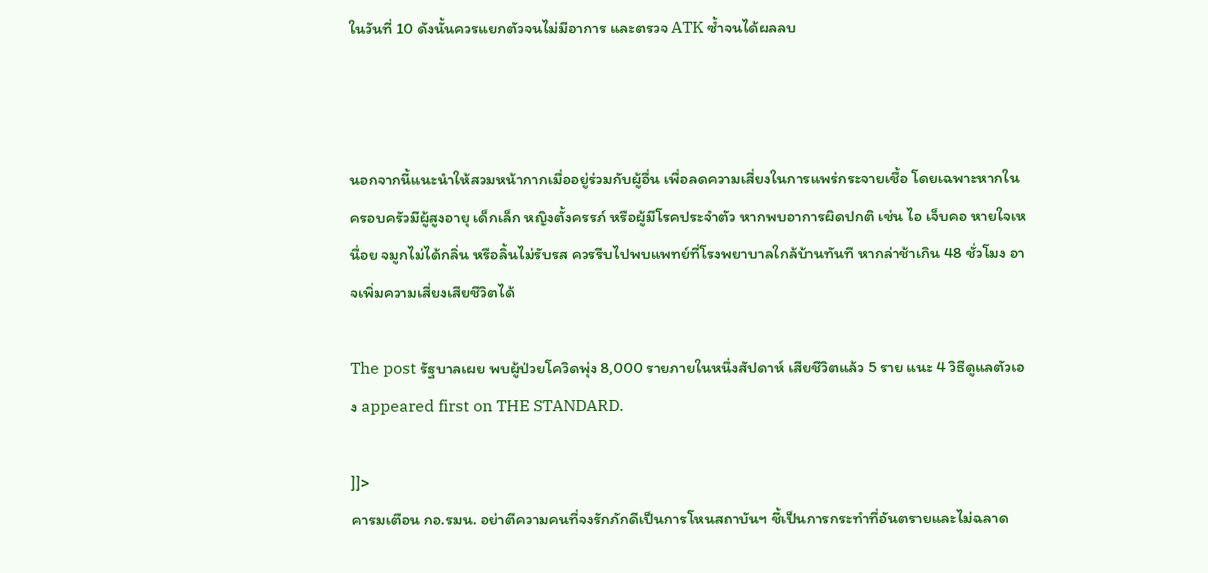ในวันที่ 10 ดังนั้นควรแยกตัวจนไม่มีอาการ และตรวจ ATK ซ้ำจนได้ผลลบ



นอกจากนี้แนะนำให้สวมหน้ากากเมื่ออยู่ร่วมกับผู้อื่น เพื่อลดความเสี่ยงในการแพร่กระจายเชื้อ โดยเฉพาะหากในครอบครัวมีผู้สูงอายุ เด็กเล็ก หญิงตั้งครรภ์ หรือผู้มีโรคประจำตัว หากพบอาการผิดปกติ เช่น ไอ เจ็บคอ หายใจเหนื่อย จมูกไม่ได้กลิ่น หรือลิ้นไม่รับรส ควรรีบไปพบแพทย์ที่โรงพยาบาลใกล้บ้านทันที หากล่าช้าเกิน 48 ชั่วโมง อาจเพิ่มความเสี่ยงเสียชีวิตได้

The post รัฐบาลเผย พบผู้ป่วยโควิดพุ่ง 8,000 รายภายในหนึ่งสัปดาห์ เสียชีวิตแล้ว 5 ราย แนะ 4 วิธีดูแลตัวเอง appeared first on THE STANDARD.

]]>
คารมเตือน กอ.รมน. อย่าตีความคนที่จงรักภักดีเป็นการโหนสถาบันฯ ชี้เป็นการกระทำที่อันตรายและไม่ฉลาด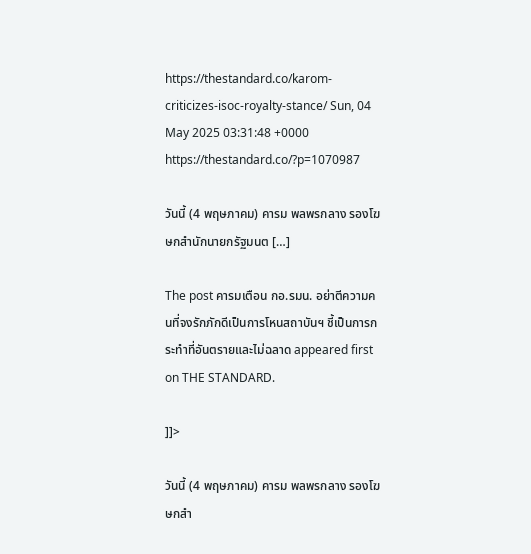https://thestandard.co/karom-criticizes-isoc-royalty-stance/ Sun, 04 May 2025 03:31:48 +0000 https://thestandard.co/?p=1070987

วันนี้ (4 พฤษภาคม) คารม พลพรกลาง รองโฆษกสำนักนายกรัฐมนต […]

The post คารมเตือน กอ.รมน. อย่าตีความคนที่จงรักภักดีเป็นการโหนสถาบันฯ ชี้เป็นการกระทำที่อันตรายและไม่ฉลาด appeared first on THE STANDARD.

]]>

วันนี้ (4 พฤษภาคม) คารม พลพรกลาง รองโฆษกสำ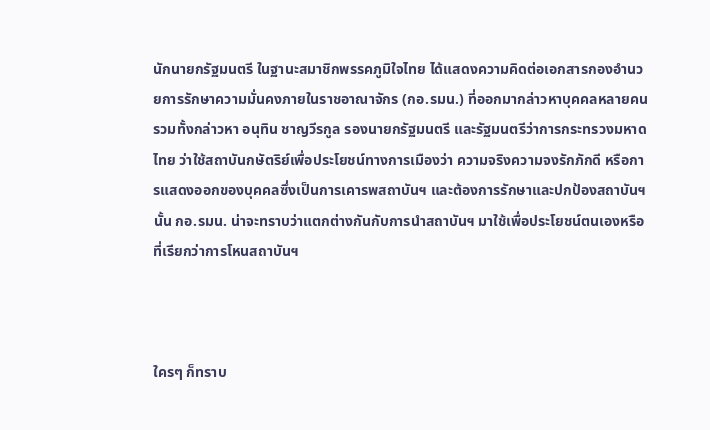นักนายกรัฐมนตรี ในฐานะสมาชิกพรรคภูมิใจไทย ได้แสดงความคิดต่อเอกสารกองอำนวยการรักษาความมั่นคงภายในราชอาณาจักร (กอ.รมน.) ที่ออกมากล่าวหาบุคคลหลายคน รวมทั้งกล่าวหา อนุทิน ชาญวีรกูล รองนายกรัฐมนตรี และรัฐมนตรีว่าการกระทรวงมหาดไทย ว่าใช้สถาบันกษัตริย์เพื่อประโยชน์ทางการเมืองว่า ความจริงความจงรักภักดี หรือการแสดงออกของบุคคลซึ่งเป็นการเคารพสถาบันฯ และต้องการรักษาและปกป้องสถาบันฯ นั้น กอ.รมน. น่าจะทราบว่าแตกต่างกันกับการนำสถาบันฯ มาใช้เพื่อประโยชน์ตนเองหรือที่เรียกว่าการโหนสถาบันฯ



ใครๆ ก็ทราบ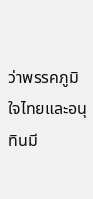ว่าพรรคภูมิใจไทยและอนุทินมี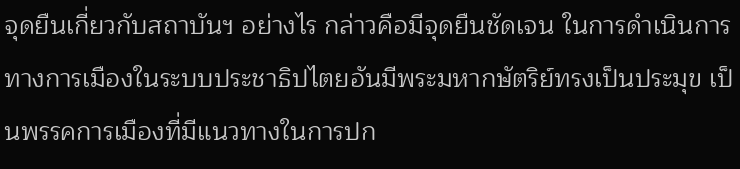จุดยืนเกี่ยวกับสถาบันฯ อย่างไร กล่าวคือมีจุดยืนชัดเจน ในการดำเนินการทางการเมืองในระบบประชาธิปไตยอันมีพระมหากษัตริย์ทรงเป็นประมุข เป็นพรรคการเมืองที่มีแนวทางในการปก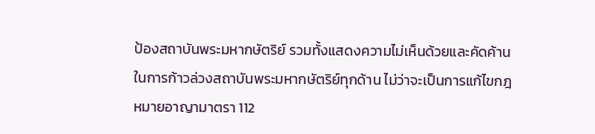ป้องสถาบันพระมหากษัตริย์ รวมทั้งแสดงความไม่เห็นด้วยและคัดค้านในการก้าวล่วงสถาบันพระมหากษัตริย์ทุกด้าน ไม่ว่าจะเป็นการแก้ไขกฎหมายอาญามาตรา 112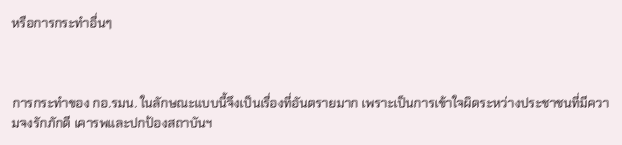หรือการกระทำอื่นๆ



การกระทำของ กอ.รมน. ในลักษณะแบบนี้จึงเป็นเรื่องที่อันตรายมาก เพราะเป็นการเข้าใจผิดระหว่างประชาชนที่มีความจงรักภักดี เคารพและปกป้องสถาบันฯ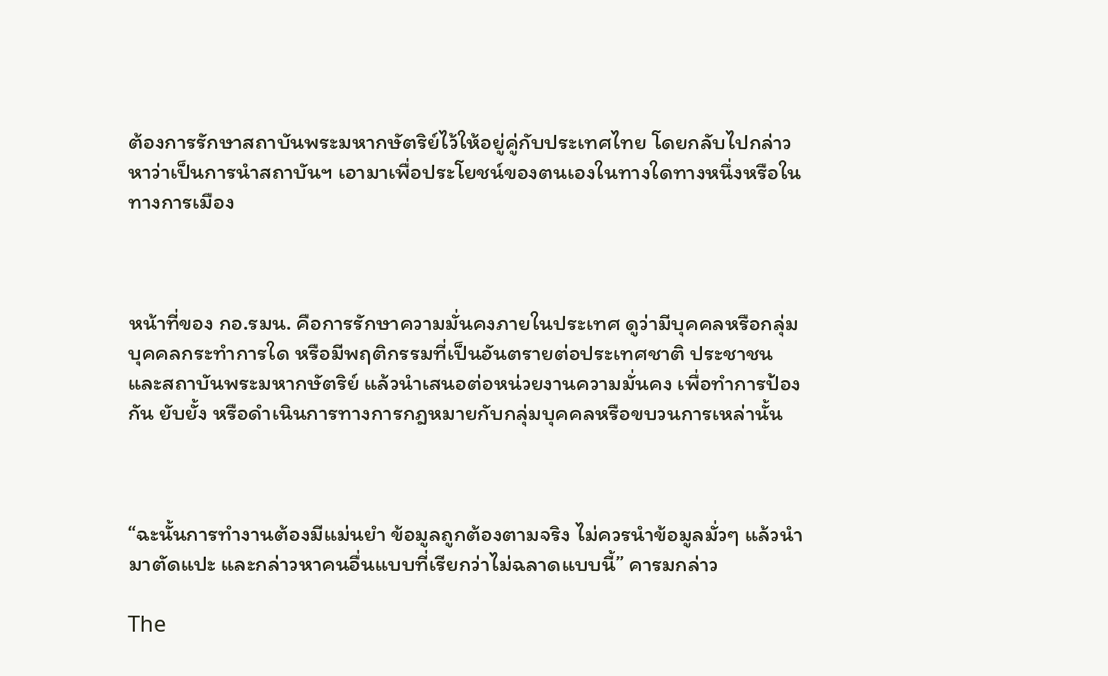ต้องการรักษาสถาบันพระมหากษัตริย์ไว้ให้อยู่คู่กับประเทศไทย โดยกลับไปกล่าวหาว่าเป็นการนำสถาบันฯ เอามาเพื่อประโยชน์ของตนเองในทางใดทางหนึ่งหรือในทางการเมือง



หน้าที่ของ กอ.รมน. คือการรักษาความมั่นคงภายในประเทศ ดูว่ามีบุคคลหรือกลุ่มบุคคลกระทำการใด หรือมีพฤติกรรมที่เป็นอันตรายต่อประเทศชาติ ประชาชน และสถาบันพระมหากษัตริย์ แล้วนำเสนอต่อหน่วยงานความมั่นคง เพื่อทำการป้องกัน ยับยั้ง หรือดำเนินการทางการกฎหมายกับกลุ่มบุคคลหรือขบวนการเหล่านั้น



“ฉะนั้นการทำงานต้องมีแม่นยำ ข้อมูลถูกต้องตามจริง ไม่ควรนำข้อมูลมั่วๆ แล้วนำมาตัดแปะ และกล่าวหาคนอื่นแบบที่เรียกว่าไม่ฉลาดแบบนี้” คารมกล่าว

The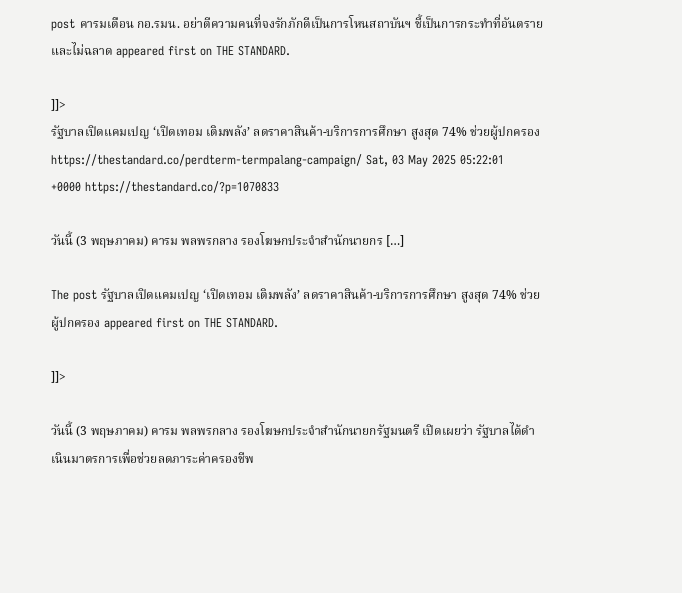post คารมเตือน กอ.รมน. อย่าตีความคนที่จงรักภักดีเป็นการโหนสถาบันฯ ชี้เป็นการกระทำที่อันตรายและไม่ฉลาด appeared first on THE STANDARD.

]]>
รัฐบาลเปิดแคมเปญ ‘เปิดเทอม เติมพลัง’ ลดราคาสินค้า-บริการการศึกษา สูงสุด 74% ช่วยผู้ปกครอง https://thestandard.co/perdterm-termpalang-campaign/ Sat, 03 May 2025 05:22:01 +0000 https://thestandard.co/?p=1070833

วันนี้ (3 พฤษภาคม) คารม พลพรกลาง รองโฆษกประจำสำนักนายกร […]

The post รัฐบาลเปิดแคมเปญ ‘เปิดเทอม เติมพลัง’ ลดราคาสินค้า-บริการการศึกษา สูงสุด 74% ช่วยผู้ปกครอง appeared first on THE STANDARD.

]]>

วันนี้ (3 พฤษภาคม) คารม พลพรกลาง รองโฆษกประจำสำนักนายกรัฐมนตรี เปิดเผยว่า รัฐบาลได้ดำเนินมาตรการเพื่อช่วยลดภาระค่าครองชีพ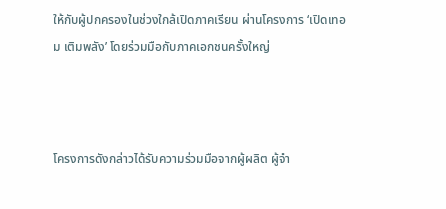ให้กับผู้ปกครองในช่วงใกล้เปิดภาคเรียน ผ่านโครงการ ‘เปิดเทอม เติมพลัง’ โดยร่วมมือกับภาคเอกชนครั้งใหญ่



โครงการดังกล่าวได้รับความร่วมมือจากผู้ผลิต ผู้จำ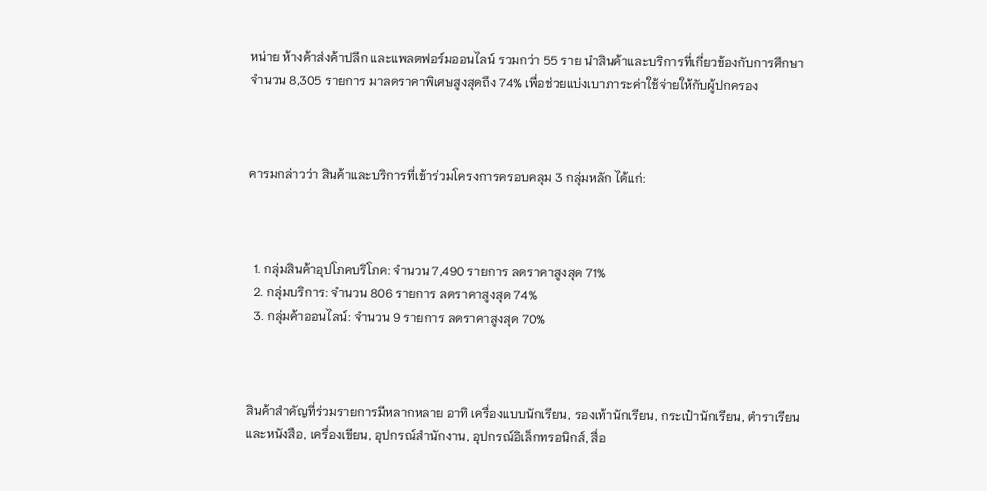หน่าย ห้างค้าส่งค้าปลีก และแพลตฟอร์มออนไลน์ รวมกว่า 55 ราย นำสินค้าและบริการที่เกี่ยวข้องกับการศึกษา จำนวน 8,305 รายการ มาลดราคาพิเศษสูงสุดถึง 74% เพื่อช่วยแบ่งเบาภาระค่าใช้จ่ายให้กับผู้ปกครอง



คารมกล่าวว่า สินค้าและบริการที่เข้าร่วมโครงการครอบคลุม 3 กลุ่มหลัก ได้แก่:



  1. กลุ่มสินค้าอุปโภคบริโภค: จำนวน 7,490 รายการ ลดราคาสูงสุด 71%
  2. กลุ่มบริการ: จำนวน 806 รายการ ลดราคาสูงสุด 74%
  3. กลุ่มค้าออนไลน์: จำนวน 9 รายการ ลดราคาสูงสุด 70%



สินค้าสำคัญที่ร่วมรายการมีหลากหลาย อาทิ เครื่องแบบนักเรียน, รองเท้านักเรียน, กระเป๋านักเรียน, ตำราเรียนและหนังสือ, เครื่องเขียน, อุปกรณ์สำนักงาน, อุปกรณ์อิเล็กทรอนิกส์, สื่อ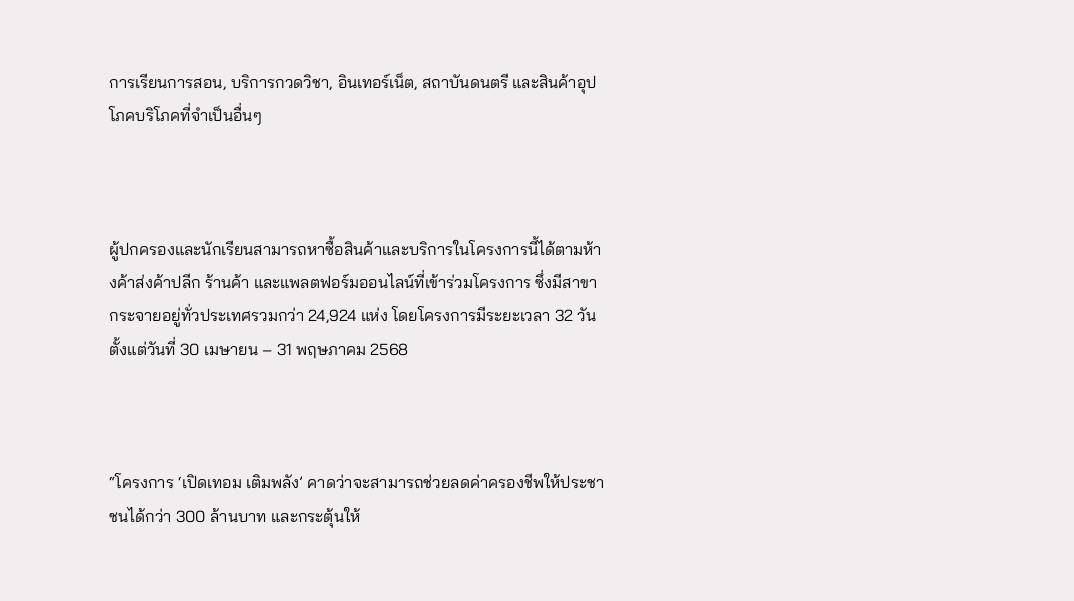การเรียนการสอน, บริการกวดวิชา, อินเทอร์เน็ต, สถาบันดนตรี และสินค้าอุปโภคบริโภคที่จำเป็นอื่นๆ



ผู้ปกครองและนักเรียนสามารถหาซื้อสินค้าและบริการในโครงการนี้ได้ตามห้างค้าส่งค้าปลีก ร้านค้า และแพลตฟอร์มออนไลน์ที่เข้าร่วมโครงการ ซึ่งมีสาขากระจายอยู่ทั่วประเทศรวมกว่า 24,924 แห่ง โดยโครงการมีระยะเวลา 32 วัน ตั้งแต่วันที่ 30 เมษายน – 31 พฤษภาคม 2568



“โครงการ ‘เปิดเทอม เติมพลัง’ คาดว่าจะสามารถช่วยลดค่าครองชีพให้ประชาชนได้กว่า 300 ล้านบาท และกระตุ้นให้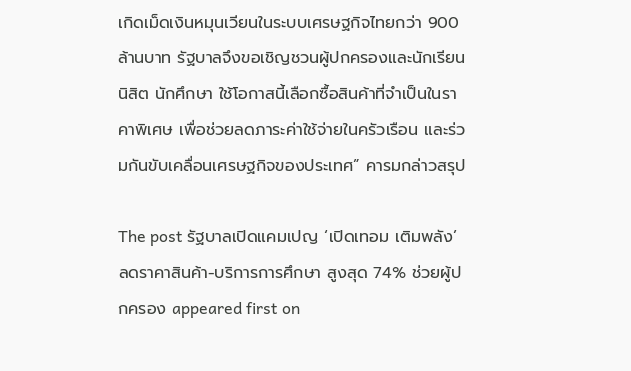เกิดเม็ดเงินหมุนเวียนในระบบเศรษฐกิจไทยกว่า 900 ล้านบาท รัฐบาลจึงขอเชิญชวนผู้ปกครองและนักเรียน นิสิต นักศึกษา ใช้โอกาสนี้เลือกซื้อสินค้าที่จำเป็นในราคาพิเศษ เพื่อช่วยลดภาระค่าใช้จ่ายในครัวเรือน และร่วมกันขับเคลื่อนเศรษฐกิจของประเทศ” คารมกล่าวสรุป

The post รัฐบาลเปิดแคมเปญ ‘เปิดเทอม เติมพลัง’ ลดราคาสินค้า-บริการการศึกษา สูงสุด 74% ช่วยผู้ปกครอง appeared first on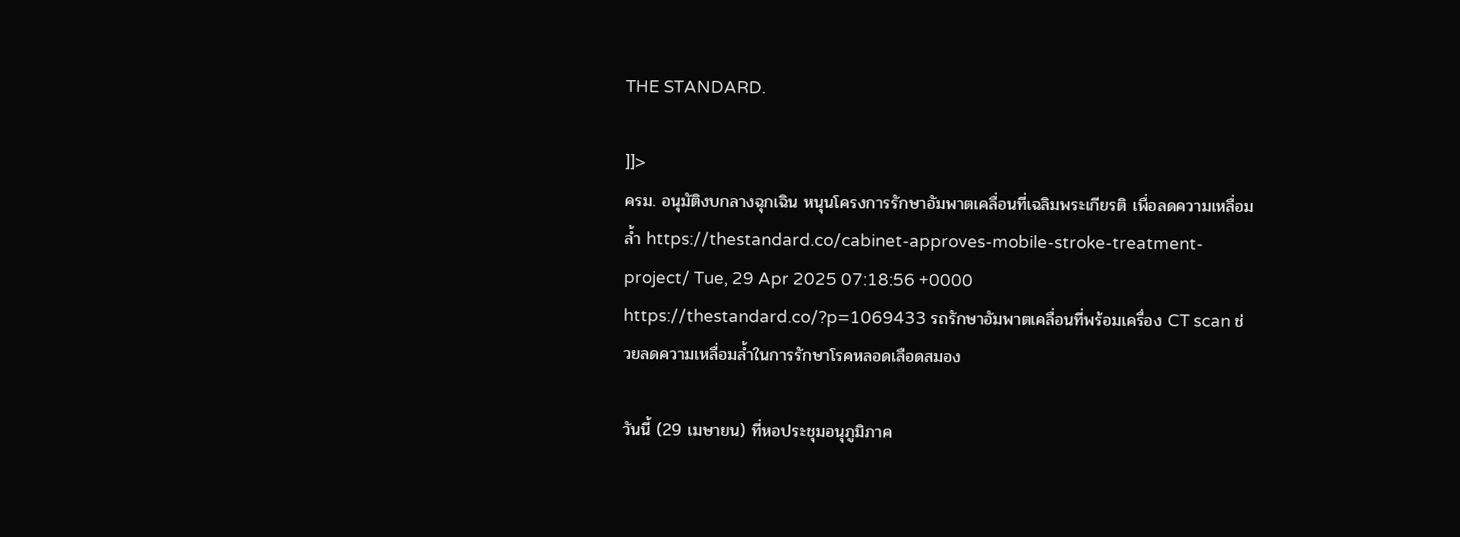THE STANDARD.

]]>
ครม. อนุมัติงบกลางฉุกเฉิน หนุนโครงการรักษาอัมพาตเคลื่อนที่เฉลิมพระเกียรติ เพื่อลดความเหลื่อมล้ำ https://thestandard.co/cabinet-approves-mobile-stroke-treatment-project/ Tue, 29 Apr 2025 07:18:56 +0000 https://thestandard.co/?p=1069433 รถรักษาอัมพาตเคลื่อนที่พร้อมเครื่อง CT scan ช่วยลดความเหลื่อมล้ำในการรักษาโรคหลอดเลือดสมอง

วันนี้ (29 เมษายน) ที่หอประชุมอนุภูมิภาค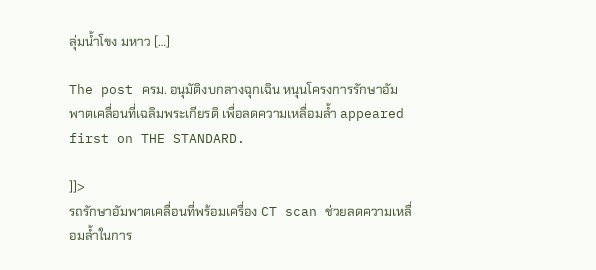ลุ่มน้ำโขง มหาว […]

The post ครม. อนุมัติงบกลางฉุกเฉิน หนุนโครงการรักษาอัมพาตเคลื่อนที่เฉลิมพระเกียรติ เพื่อลดความเหลื่อมล้ำ appeared first on THE STANDARD.

]]>
รถรักษาอัมพาตเคลื่อนที่พร้อมเครื่อง CT scan ช่วยลดความเหลื่อมล้ำในการ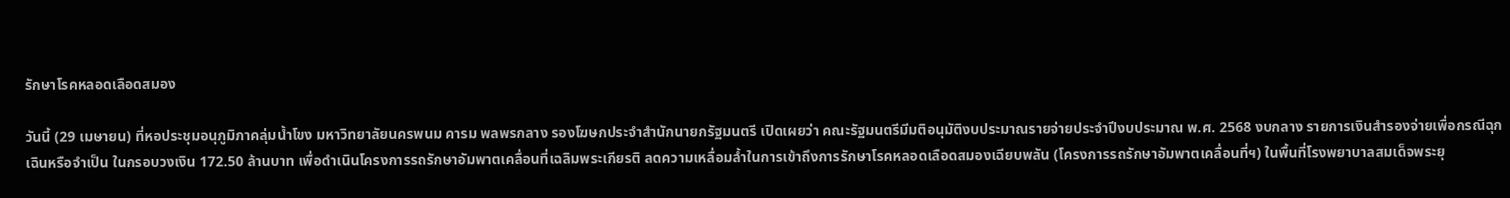รักษาโรคหลอดเลือดสมอง

วันนี้ (29 เมษายน) ที่หอประชุมอนุภูมิภาคลุ่มน้ำโขง มหาวิทยาลัยนครพนม คารม พลพรกลาง รองโฆษกประจำสำนักนายกรัฐมนตรี เปิดเผยว่า คณะรัฐมนตรีมีมติอนุมัติงบประมาณรายจ่ายประจำปีงบประมาณ พ.ศ. 2568 งบกลาง รายการเงินสำรองจ่ายเพื่อกรณีฉุกเฉินหรือจำเป็น ในกรอบวงเงิน 172.50 ล้านบาท เพื่อดำเนินโครงการรถรักษาอัมพาตเคลื่อนที่เฉลิมพระเกียรติ ลดความเหลื่อมล้ำในการเข้าถึงการรักษาโรคหลอดเลือดสมองเฉียบพลัน (โครงการรถรักษาอัมพาตเคลื่อนที่ฯ) ในพื้นที่โรงพยาบาลสมเด็จพระยุ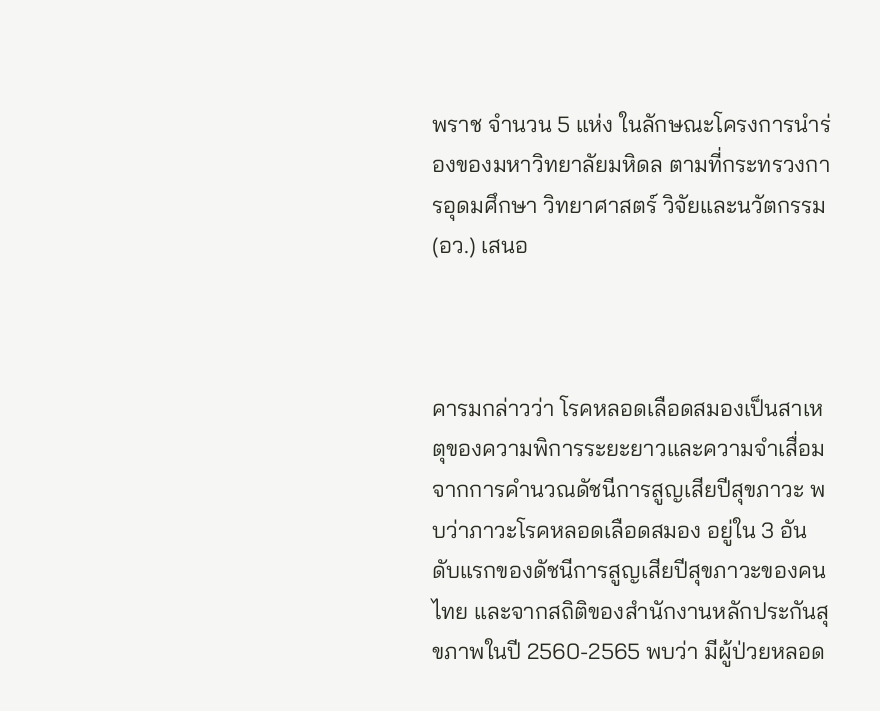พราช จำนวน 5 แห่ง ในลักษณะโครงการนำร่องของมหาวิทยาลัยมหิดล ตามที่กระทรวงการอุดมศึกษา วิทยาศาสตร์ วิจัยและนวัตกรรม (อว.) เสนอ



คารมกล่าวว่า โรคหลอดเลือดสมองเป็นสาเหตุของความพิการระยะยาวและความจำเสื่อมจากการคำนวณดัชนีการสูญเสียปีสุขภาวะ พบว่าภาวะโรคหลอดเลือดสมอง อยู่ใน 3 อันดับแรกของดัชนีการสูญเสียปีสุขภาวะของคนไทย และจากสถิติของสำนักงานหลักประกันสุขภาพในปี 2560-2565 พบว่า มีผู้ป่วยหลอด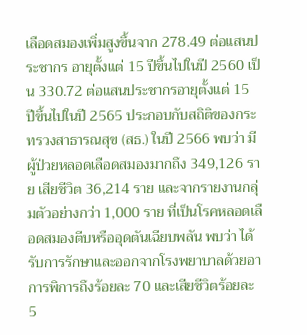เลือดสมองเพิ่มสูงขึ้นจาก 278.49 ต่อแสนประชากร อายุตั้งแต่ 15 ปีขึ้นไปในปี 2560 เป็น 330.72 ต่อแสนประชากรอายุตั้งแต่ 15 ปีขึ้นไปในปี 2565 ประกอบกับสถิติของกระทรวงสาธารณสุข (สธ.) ในปี 2566 พบว่า มีผู้ป่วยหลอดเลือดสมองมากถึง 349,126 ราย เสียชีวิต 36,214 ราย และจากรายงานกลุ่มตัวอย่างกว่า 1,000 ราย ที่เป็นโรคหลอดเลือดสมองตีบหรืออุดตันเฉียบพลัน พบว่า ได้รับการรักษาและออกจากโรงพยาบาลด้วยอาการพิการถึงร้อยละ 70 และเสียชีวิตร้อยละ 5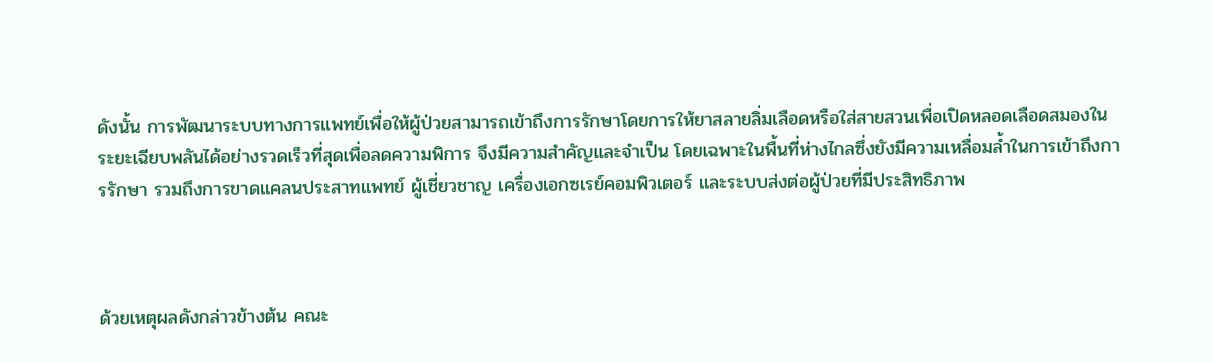ดังนั้น การพัฒนาระบบทางการแพทย์เพื่อให้ผู้ป่วยสามารถเข้าถึงการรักษาโดยการให้ยาสลายลิ่มเลือดหรือใส่สายสวนเพื่อเปิดหลอดเลือดสมองในระยะเฉียบพลันได้อย่างรวดเร็วที่สุดเพื่อลดความพิการ จึงมีความสำคัญและจำเป็น โดยเฉพาะในพื้นที่ห่างไกลซึ่งยังมีความเหลื่อมล้ำในการเข้าถึงการรักษา รวมถึงการขาดแคลนประสาทแพทย์ ผู้เชี่ยวชาญ เครื่องเอกซเรย์คอมพิวเตอร์ และระบบส่งต่อผู้ป่วยที่มีประสิทธิภาพ



ด้วยเหตุผลดังกล่าวข้างต้น คณะ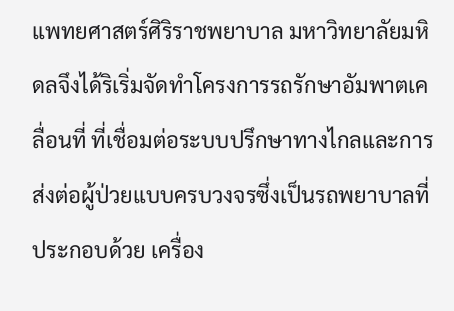แพทยศาสตร์ศิริราชพยาบาล มหาวิทยาลัยมหิดลจึงได้ริเริ่มจัดทำโครงการรถรักษาอัมพาตเคลื่อนที่ ที่เชื่อมต่อระบบปรึกษาทางไกลและการส่งต่อผู้ป่วยแบบครบวงจรซึ่งเป็นรถพยาบาลที่ประกอบด้วย เครื่อง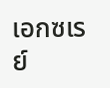เอกซเรย์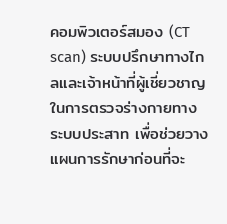คอมพิวเตอร์สมอง (CT scan) ระบบปรึกษาทางไกลและเจ้าหน้าที่ผู้เชี่ยวชาญในการตรวจร่างกายทางระบบประสาท เพื่อช่วยวางแผนการรักษาก่อนที่จะ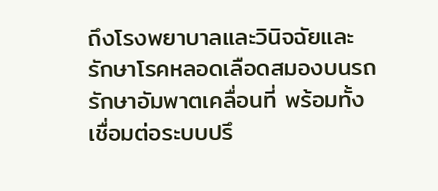ถึงโรงพยาบาลและวินิจฉัยและรักษาโรคหลอดเลือดสมองบนรถรักษาอัมพาตเคลื่อนที่ พร้อมทั้งเชื่อมต่อระบบปรึ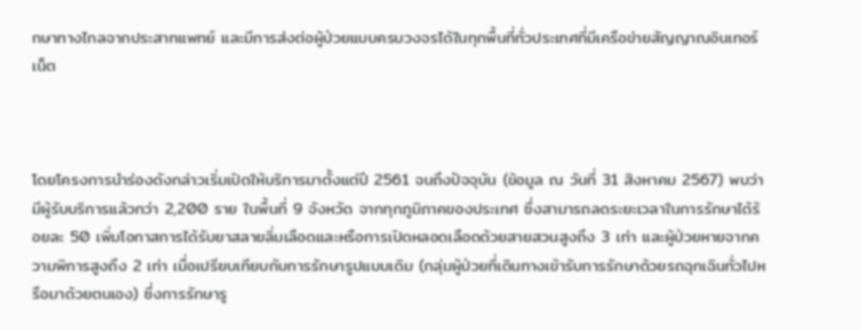กษาทางไกลจากประสาทแพทย์ และมีการส่งต่อผู้ป่วยแบบครบวงจรได้ในทุกพื้นที่ทั่วประเทศที่มีเครือข่ายสัญญาณอินเทอร์เน็ต



โดยโครงการนำร่องดังกล่าวเริ่มเปิดให้บริการมาตั้งแต่ปี 2561 จนถึงปัจจุบัน (ข้อมูล ณ วันที่ 31 สิงหาคม 2567) พบว่า มีผู้รับบริการแล้วกว่า 2,200 ราย ในพื้นที่ 9 จังหวัด จากทุกภูมิภาคของประเทศ ซึ่งสามารถลดระยะเวลาในการรักษาได้ร้อยละ 50 เพิ่มโอกาสการได้รับยาสลายลิ่มเลือดและหรือการเปิดหลอดเลือดด้วยสายสวนสูงถึง 3 เท่า และผู้ป่วยหายจากความพิการสูงถึง 2 เท่า เมื่อเปรียบเทียบกับการรักษารูปแบบเดิม (กลุ่มผู้ป่วยที่เดินทางเข้ารับการรักษาด้วยรถฉุกเฉินทั่วไปหรือมาด้วยตนเอง) ซึ่งการรักษารู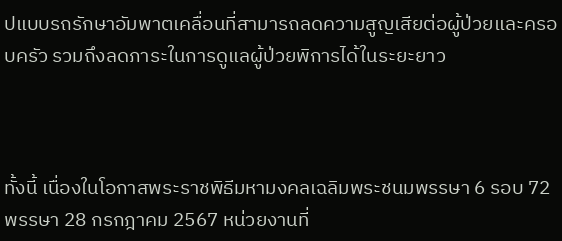ปแบบรถรักษาอัมพาตเคลื่อนที่สามารถลดความสูญเสียต่อผู้ป่วยและครอบครัว รวมถึงลดภาระในการดูแลผู้ป่วยพิการได้ในระยะยาว



ทั้งนี้ เนื่องในโอกาสพระราชพิธีมหามงคลเฉลิมพระชนมพรรษา 6 รอบ 72 พรรษา 28 กรกฎาคม 2567 หน่วยงานที่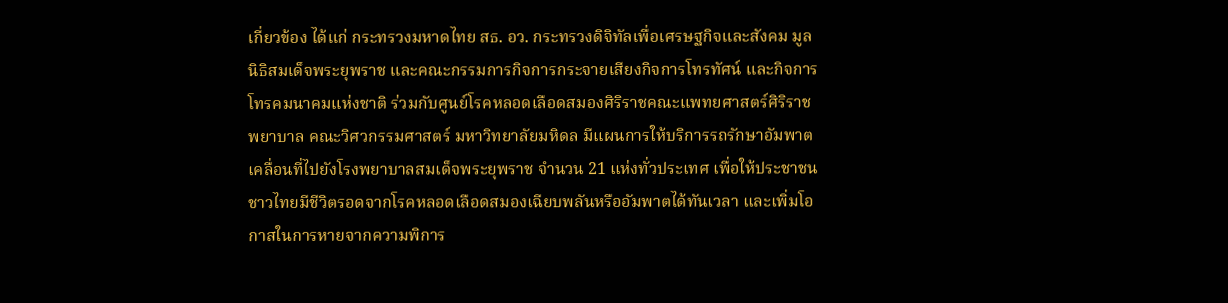เกี่ยวข้อง ได้แก่ กระทรวงมหาดไทย สธ. อว. กระทรวงดิจิทัลเพื่อเศรษฐกิจและสังคม มูลนิธิสมเด็จพระยุพราช และคณะกรรมการกิจการกระจายเสียงกิจการโทรทัศน์ และกิจการโทรคมนาคมแห่งชาติ ร่วมกับศูนย์โรคหลอดเลือดสมองศิริราชคณะแพทยศาสตร์ศิริราชพยาบาล คณะวิศวกรรมศาสตร์ มหาวิทยาลัยมหิดล มีแผนการให้บริการรถรักษาอัมพาตเคลื่อนที่ไปยังโรงพยาบาลสมเด็จพระยุพราช จำนวน 21 แห่งทั่วประเทศ เพื่อให้ประชาชนชาวไทยมีชีวิตรอดจากโรคหลอดเลือดสมองเฉียบพลันหรืออัมพาตได้ทันเวลา และเพิ่มโอกาสในการหายจากความพิการ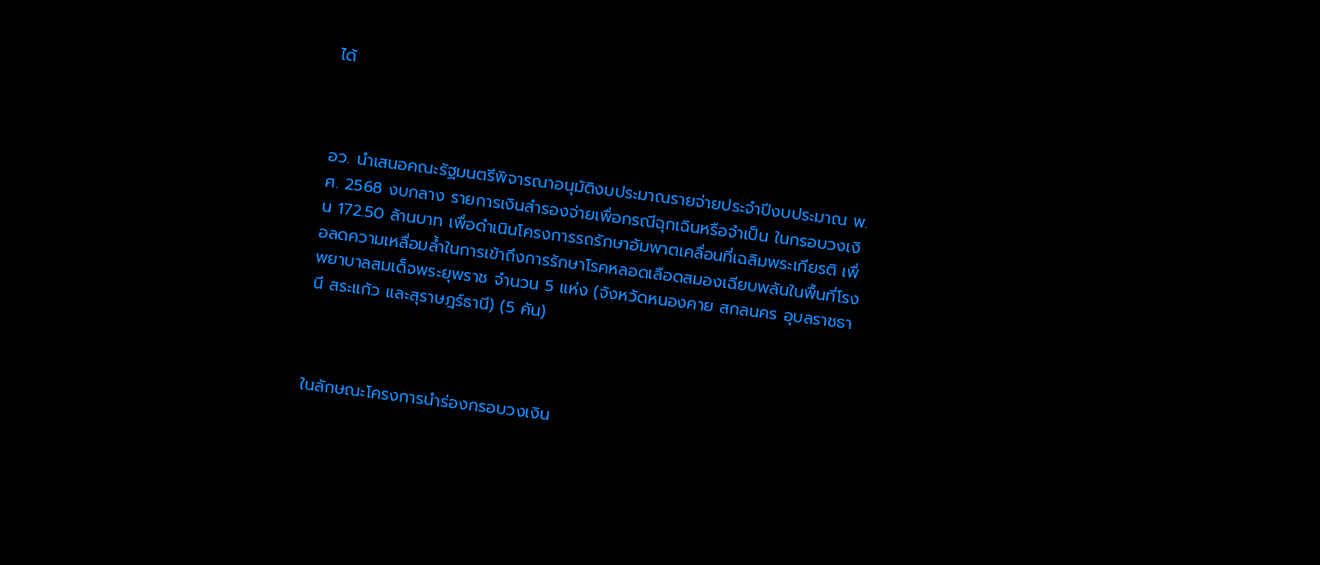ได้



อว. นำเสนอคณะรัฐมนตรีพิจารณาอนุมัติงบประมาณรายจ่ายประจำปีงบประมาณ พ.ศ. 2568 งบกลาง รายการเงินสำรองจ่ายเพื่อกรณีฉุกเฉินหรือจำเป็น ในกรอบวงเงิน 172.50 ล้านบาท เพื่อดำเนินโครงการรถรักษาอัมพาตเคลื่อนที่เฉลิมพระเกียรติ เพื่อลดความเหลื่อมล้ำในการเข้าถึงการรักษาโรคหลอดเลือดสมองเฉียบพลันในพื้นที่โรงพยาบาลสมเด็จพระยุพราช จำนวน 5 แห่ง (จังหวัดหนองคาย สกลนคร อุบลราชธานี สระแก้ว และสุราษฎร์ธานี) (5 คัน)



ในลักษณะโครงการนำร่องกรอบวงเงิน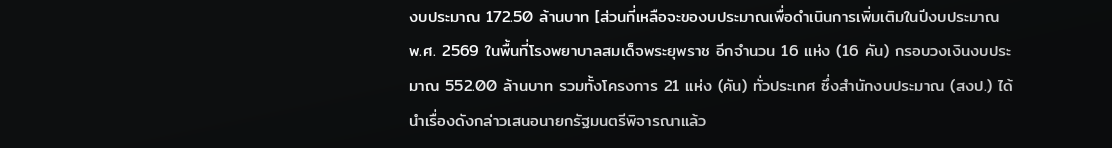งบประมาณ 172.50 ล้านบาท [ส่วนที่เหลือจะของบประมาณเพื่อดำเนินการเพิ่มเติมในปีงบประมาณ พ.ศ. 2569 ในพื้นที่โรงพยาบาลสมเด็จพระยุพราช อีกจำนวน 16 แห่ง (16 คัน) กรอบวงเงินงบประมาณ 552.00 ล้านบาท รวมทั้งโครงการ 21 แห่ง (คัน) ทั่วประเทศ ซึ่งสำนักงบประมาณ (สงป.) ได้นำเรื่องดังกล่าวเสนอนายกรัฐมนตรีพิจารณาแล้ว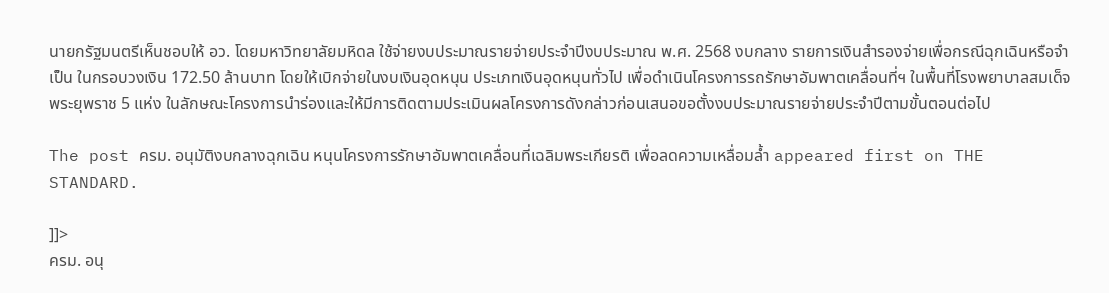นายกรัฐมนตรีเห็นชอบให้ อว. โดยมหาวิทยาลัยมหิดล ใช้จ่ายงบประมาณรายจ่ายประจำปีงบประมาณ พ.ศ. 2568 งบกลาง รายการเงินสำรองจ่ายเพื่อกรณีฉุกเฉินหรือจำเป็น ในกรอบวงเงิน 172.50 ล้านบาท โดยให้เบิกจ่ายในงบเงินอุดหนุน ประเภทเงินอุดหนุนทั่วไป เพื่อดำเนินโครงการรถรักษาอัมพาตเคลื่อนที่ฯ ในพื้นที่โรงพยาบาลสมเด็จพระยุพราช 5 แห่ง ในลักษณะโครงการนำร่องและให้มีการติดตามประเมินผลโครงการดังกล่าวก่อนเสนอขอตั้งงบประมาณรายจ่ายประจำปีตามขั้นตอนต่อไป

The post ครม. อนุมัติงบกลางฉุกเฉิน หนุนโครงการรักษาอัมพาตเคลื่อนที่เฉลิมพระเกียรติ เพื่อลดความเหลื่อมล้ำ appeared first on THE STANDARD.

]]>
ครม. อนุ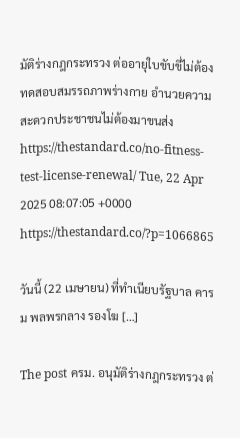มัติร่างกฎกระทรวง ต่ออายุใบขับขี่ไม่ต้องทดสอบสมรรถภาพร่างกาย อำนวยความสะดวกประชาชนไม่ต้องมาขนส่ง https://thestandard.co/no-fitness-test-license-renewal/ Tue, 22 Apr 2025 08:07:05 +0000 https://thestandard.co/?p=1066865

วันนี้ (22 เมษายน) ที่ทำเนียบรัฐบาล คารม พลพรกลาง รองโฆ […]

The post ครม. อนุมัติร่างกฎกระทรวง ต่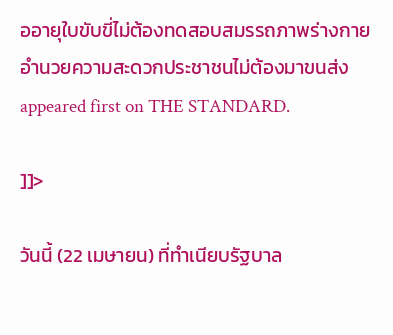ออายุใบขับขี่ไม่ต้องทดสอบสมรรถภาพร่างกาย อำนวยความสะดวกประชาชนไม่ต้องมาขนส่ง appeared first on THE STANDARD.

]]>

วันนี้ (22 เมษายน) ที่ทำเนียบรัฐบาล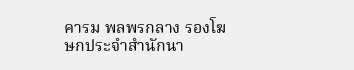คารม พลพรกลาง รองโฆษกประจำสำนักนา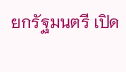ยกรัฐมนตรี เปิด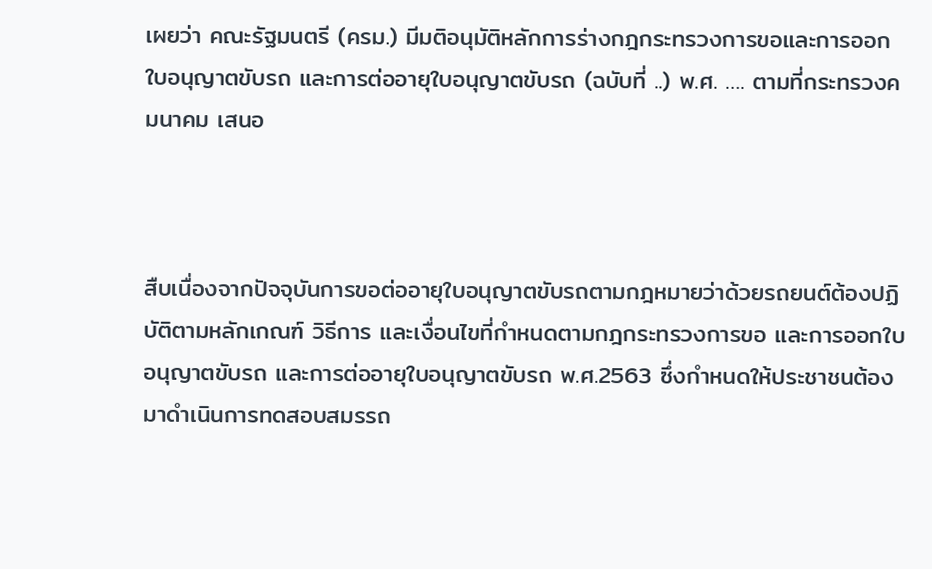เผยว่า คณะรัฐมนตรี (ครม.) มีมติอนุมัติหลักการร่างกฎกระทรวงการขอและการออกใบอนุญาตขับรถ และการต่ออายุใบอนุญาตขับรถ (ฉบับที่ ..) พ.ศ. …. ตามที่กระทรวงคมนาคม เสนอ



สืบเนื่องจากปัจจุบันการขอต่ออายุใบอนุญาตขับรถตามกฎหมายว่าด้วยรถยนต์ต้องปฏิบัติตามหลักเกณฑ์ วิธีการ และเงื่อนไขที่กำหนดตามกฎกระทรวงการขอ และการออกใบอนุญาตขับรถ และการต่ออายุใบอนุญาตขับรถ พ.ศ.2563 ซึ่งกำหนดให้ประชาชนต้องมาดำเนินการทดสอบสมรรถ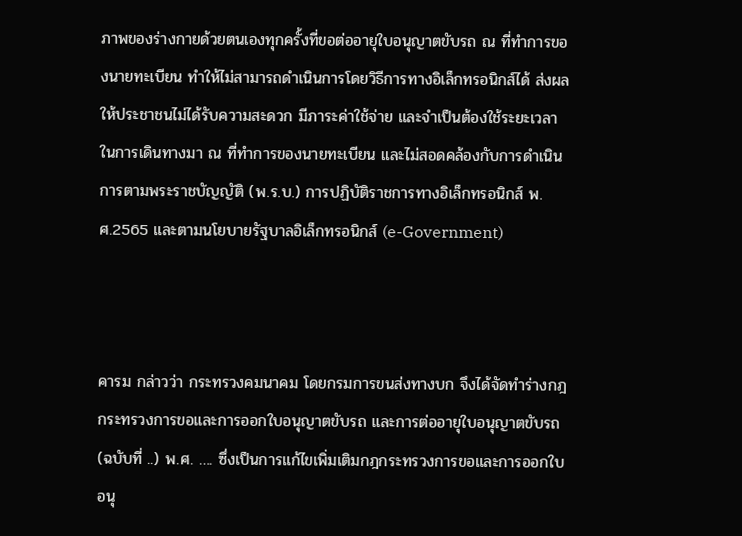ภาพของร่างกายด้วยตนเองทุกครั้งที่ขอต่ออายุใบอนุญาตขับรถ ณ ที่ทำการของนายทะเบียน ทำให้ไม่สามารถดำเนินการโดยวิธีการทางอิเล็กทรอนิกส์ได้ ส่งผลให้ประชาชนไม่ได้รับความสะดวก มีภาระค่าใช้จ่าย และจำเป็นต้องใช้ระยะเวลาในการเดินทางมา ณ ที่ทำการของนายทะเบียน และไม่สอดคล้องกับการดำเนินการตามพระราชบัญญัติ (พ.ร.บ.) การปฏิบัติราชการทางอิเล็กทรอนิกส์ พ.ศ.2565 และตามนโยบายรัฐบาลอิเล็กทรอนิกส์ (e-Government)



คารม กล่าวว่า กระทรวงคมนาคม โดยกรมการขนส่งทางบก จึงได้จัดทำร่างกฎกระทรวงการขอและการออกใบอนุญาตขับรถ และการต่ออายุใบอนุญาตขับรถ (ฉบับที่ ..) พ.ศ. …. ซึ่งเป็นการแก้ไขเพิ่มเติมกฎกระทรวงการขอและการออกใบอนุ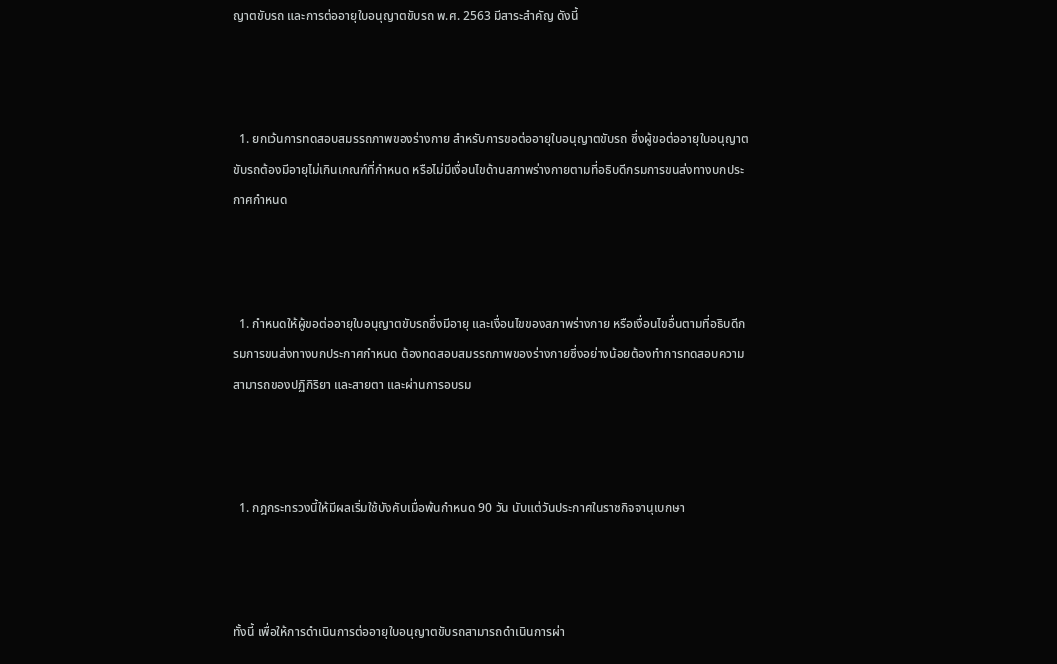ญาตขับรถ และการต่ออายุใบอนุญาตขับรถ พ.ศ. 2563 มีสาระสำคัญ ดังนี้



  1. ยกเว้นการทดสอบสมรรถภาพของร่างกาย สำหรับการขอต่ออายุใบอนุญาตขับรถ ซึ่งผู้ขอต่ออายุใบอนุญาตขับรถต้องมีอายุไม่เกินเกณฑ์ที่กำหนด หรือไม่มีเงื่อนไขด้านสภาพร่างกายตามที่อธิบดีกรมการขนส่งทางบกประกาศกำหนด



  1. กำหนดให้ผู้ขอต่ออายุใบอนุญาตขับรถซึ่งมีอายุ และเงื่อนไขของสภาพร่างกาย หรือเงื่อนไขอื่นตามที่อธิบดีกรมการขนส่งทางบกประกาศกำหนด ต้องทดสอบสมรรถภาพของร่างกายซึ่งอย่างน้อยต้องทำการทดสอบความสามารถของปฏิกิริยา และสายตา และผ่านการอบรม



  1. กฎกระทรวงนี้ให้มีผลเริ่มใช้บังคับเมื่อพ้นกำหนด 90 วัน นับแต่วันประกาศในราชกิจจานุเบกษา



ทั้งนี้ เพื่อให้การดำเนินการต่ออายุใบอนุญาตขับรถสามารถดำเนินการผ่า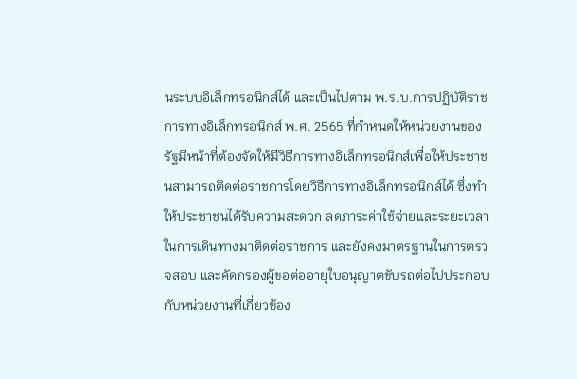นระบบอิเล็กทรอนิกส์ได้ และเป็นไปตาม พ.ร.บ.การปฏิบัติราชการทางอิเล็กทรอนิกส์ พ.ศ. 2565 ที่กำหนดให้หน่วยงานของรัฐมีหน้าที่ต้องจัดให้มีวิธีการทางอิเล็กทรอนิกส์เพื่อให้ประชาชนสามารถติดต่อราชการโดยวิธีการทางอิเล็กทรอนิกส์ได้ ซึ่งทำให้ประชาชนได้รับความสะดวก ลดภาระค่าใช้จ่ายและระยะเวลาในการเดินทางมาติดต่อราชการ และยังคงมาตรฐานในการตรวจสอบ และคัดกรองผู้ขอต่ออายุใบอนุญาตขับรถต่อไปประกอบกับหน่วยงานที่เกี่ยวข้อง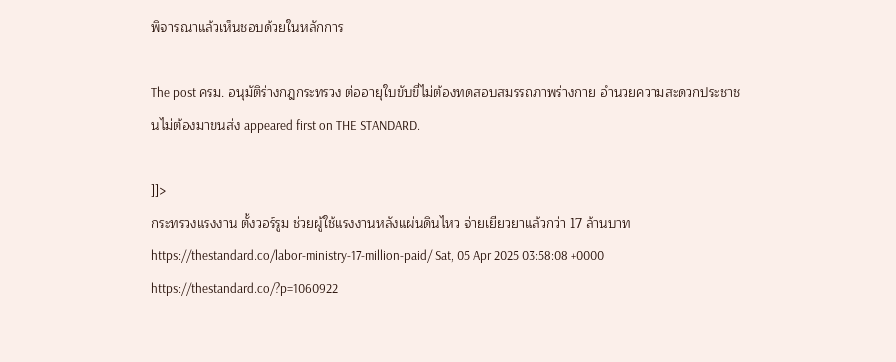พิจารณาแล้วเห็นชอบด้วยในหลักการ

The post ครม. อนุมัติร่างกฎกระทรวง ต่ออายุใบขับขี่ไม่ต้องทดสอบสมรรถภาพร่างกาย อำนวยความสะดวกประชาชนไม่ต้องมาขนส่ง appeared first on THE STANDARD.

]]>
กระทรวงแรงงาน ตั้งวอร์รูม ช่วยผู้ใช้แรงงานหลังแผ่นดินไหว จ่ายเยียวยาแล้วกว่า 17 ล้านบาท https://thestandard.co/labor-ministry-17-million-paid/ Sat, 05 Apr 2025 03:58:08 +0000 https://thestandard.co/?p=1060922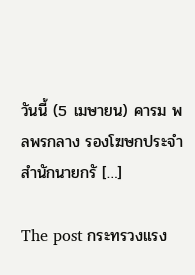วันนี้ (5 เมษายน) คารม พลพรกลาง รองโฆษกประจำสำนักนายกรั […]

The post กระทรวงแรง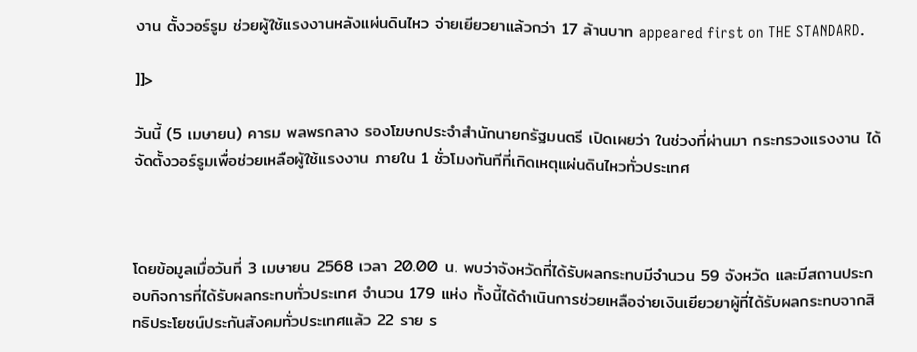งาน ตั้งวอร์รูม ช่วยผู้ใช้แรงงานหลังแผ่นดินไหว จ่ายเยียวยาแล้วกว่า 17 ล้านบาท appeared first on THE STANDARD.

]]>

วันนี้ (5 เมษายน) คารม พลพรกลาง รองโฆษกประจำสำนักนายกรัฐมนตรี เปิดเผยว่า ในช่วงที่ผ่านมา กระทรวงแรงงาน ได้จัดตั้งวอร์รูมเพื่อช่วยเหลือผู้ใช้แรงงาน ภายใน 1 ชั่วโมงทันทีที่เกิดเหตุแผ่นดินไหวทั่วประเทศ



โดยข้อมูลเมื่อวันที่ 3 เมษายน 2568 เวลา 20.00 น. พบว่าจังหวัดที่ได้รับผลกระทบมีจำนวน 59 จังหวัด และมีสถานประกอบกิจการที่ได้รับผลกระทบทั่วประเทศ จำนวน 179 แห่ง ทั้งนี้ได้ดำเนินการช่วยเหลือจ่ายเงินเยียวยาผู้ที่ได้รับผลกระทบจากสิทธิประโยชน์ประกันสังคมทั่วประเทศแล้ว 22 ราย ร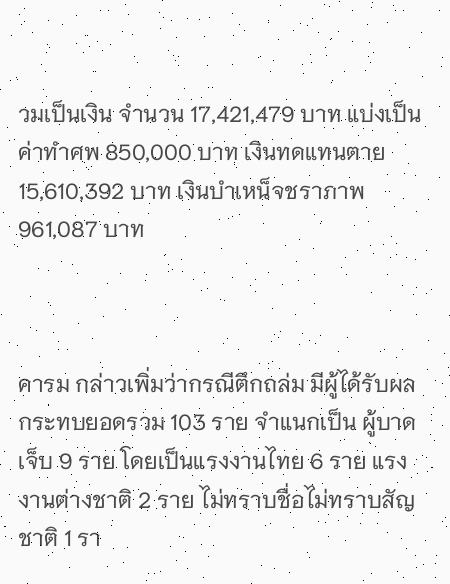วมเป็นเงิน จำนวน 17,421,479 บาท แบ่งเป็น ค่าทำศพ 850,000 บาท เงินทดแทนตาย 15,610,392 บาท เงินบำเหน็จชราภาพ 961,087 บาท



คารม กล่าวเพิ่มว่ากรณีตึกถล่ม มีผู้ได้รับผลกระทบยอดรวม 103 ราย จำแนกเป็น ผู้บาดเจ็บ 9 ราย โดยเป็นแรงงานไทย 6 ราย แรงงานต่างชาติ 2 ราย ไม่ทราบชื่อไม่ทราบสัญชาติ 1 รา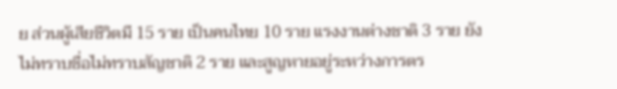ย ส่วนผู้เสียชีวิตมี 15 ราย เป็นคนไทย 10 ราย แรงงานต่างชาติ 3 ราย ยังไม่ทราบชื่อไม่ทราบสัญชาติ 2 ราย และสูญหายอยู่ระหว่างการตร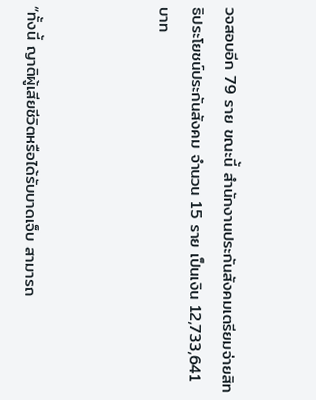วจสอบอีก 79 ราย ขณะนี้ สำนักงานประกันสังคมเตรียมจ่ายสิทธิประโยชน์ประกันสังคม จำนวน 15 ราย เป็นเงิน 12,733,641 บาท



“ทั้งนี้ ญาติผู้เสียชีวิตหรือได้รับบาดเจ็บ สามารถ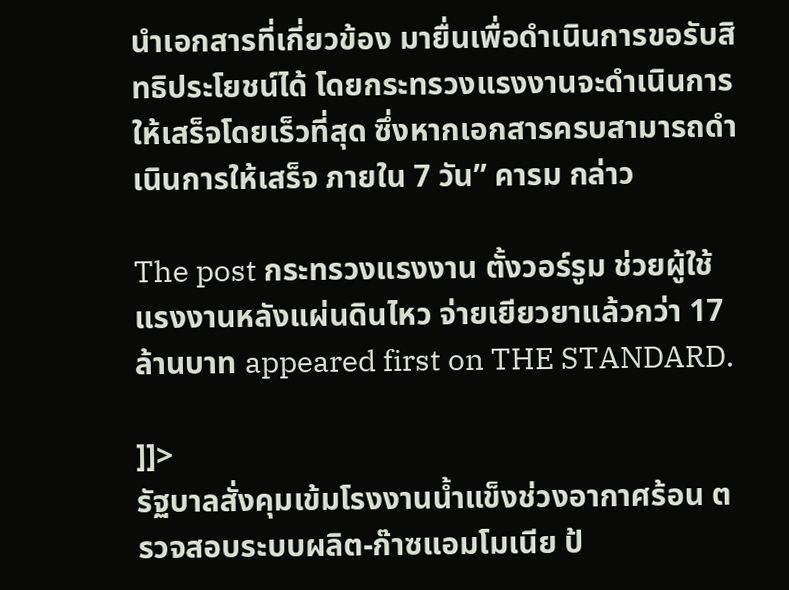นำเอกสารที่เกี่ยวข้อง มายื่นเพื่อดำเนินการขอรับสิทธิประโยชน์ได้ โดยกระทรวงแรงงานจะดำเนินการให้เสร็จโดยเร็วที่สุด ซึ่งหากเอกสารครบสามารถดำเนินการให้เสร็จ ภายใน 7 วัน” คารม กล่าว

The post กระทรวงแรงงาน ตั้งวอร์รูม ช่วยผู้ใช้แรงงานหลังแผ่นดินไหว จ่ายเยียวยาแล้วกว่า 17 ล้านบาท appeared first on THE STANDARD.

]]>
รัฐบาลสั่งคุมเข้มโรงงานน้ำแข็งช่วงอากาศร้อน ตรวจสอบระบบผลิต-ก๊าซแอมโมเนีย ป้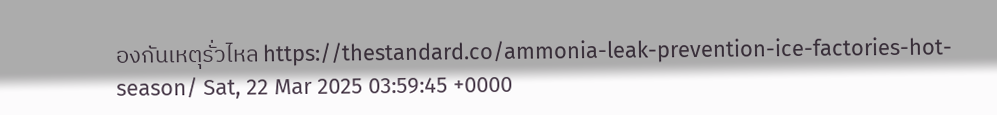องกันเหตุรั่วไหล https://thestandard.co/ammonia-leak-prevention-ice-factories-hot-season/ Sat, 22 Mar 2025 03:59:45 +0000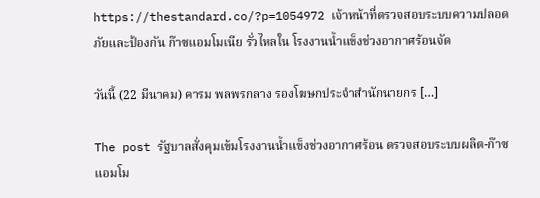https://thestandard.co/?p=1054972 เจ้าหน้าที่ตรวจสอบระบบความปลอดภัยและป้องกัน ก๊าซแอมโมเนีย รั่วไหลใน โรงงานน้ำแข็งช่วงอากาศร้อนจัด

วันนี้ (22 มีนาคม) คารม พลพรกลาง รองโฆษกประจำสำนักนายกร […]

The post รัฐบาลสั่งคุมเข้มโรงงานน้ำแข็งช่วงอากาศร้อน ตรวจสอบระบบผลิต-ก๊าซแอมโม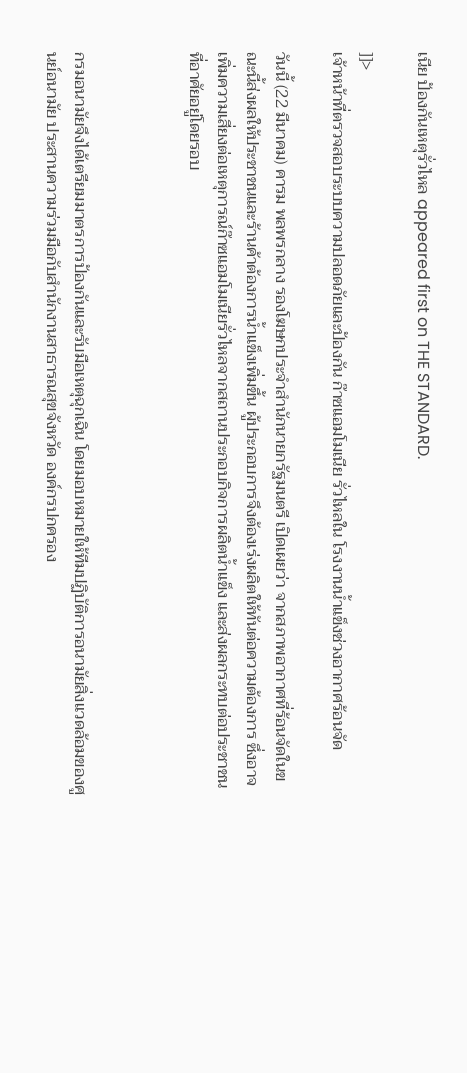เนีย ป้องกันเหตุรั่วไหล appeared first on THE STANDARD.

]]>
เจ้าหน้าที่ตรวจสอบระบบความปลอดภัยและป้องกัน ก๊าซแอมโมเนีย รั่วไหลใน โรงงานน้ำแข็งช่วงอากาศร้อนจัด

วันนี้ (22 มีนาคม) คารม พลพรกลาง รองโฆษกประจำสำนักนายกรัฐมนตรี เปิดเผยว่า จากสภาพอากาศที่ร้อนจัดในขณะนี้ส่งผลให้ประชาชนและร้านค้าต้องการน้ำแข็งเพิ่มขึ้น ผู้ประกอบการจึงต้องเร่งผลิตให้ทันต่อความต้องการ ซึ่งอาจเพิ่มความเสี่ยงต่อเหตุการณ์ก๊าซแอมโมเนียรั่วไหลจากสถานประกอบกิจการผลิตน้ำแข็ง และส่งผลกระทบต่อประชาชนที่อาศัยอยู่โดยรอบ



กรมอนามัยจึงได้เตรียมมาตรการป้องกันและรับมือเหตุฉุกเฉิน โดยมอบหมายให้ทีมปฏิบัติการอนามัยสิ่งแวดล้อมของศูนย์อนามัย ประสานความร่วมมือกับสำนักงานสาธารณสุขจังหวัด องค์กรปกครอง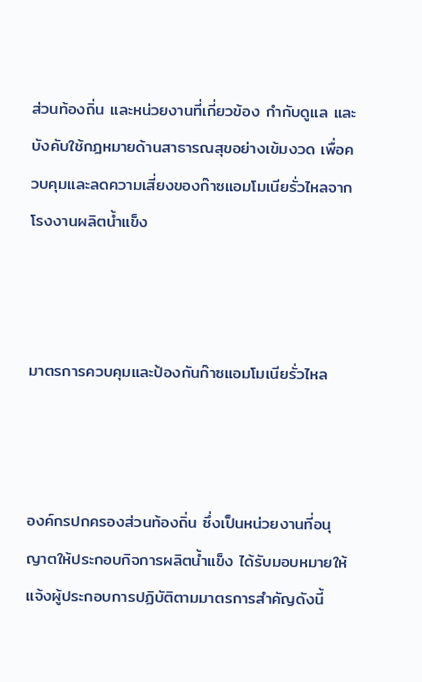ส่วนท้องถิ่น และหน่วยงานที่เกี่ยวข้อง กำกับดูแล และบังคับใช้กฎหมายด้านสาธารณสุขอย่างเข้มงวด เพื่อควบคุมและลดความเสี่ยงของก๊าซแอมโมเนียรั่วไหลจากโรงงานผลิตน้ำแข็ง



มาตรการควบคุมและป้องกันก๊าซแอมโมเนียรั่วไหล



องค์กรปกครองส่วนท้องถิ่น ซึ่งเป็นหน่วยงานที่อนุญาตให้ประกอบกิจการผลิตน้ำแข็ง ได้รับมอบหมายให้แจ้งผู้ประกอบการปฏิบัติตามมาตรการสำคัญดังนี้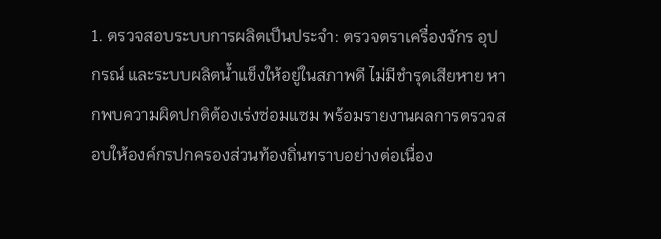1. ตรวจสอบระบบการผลิตเป็นประจำ: ตรวจตราเครื่องจักร อุปกรณ์ และระบบผลิตน้ำแข็งให้อยู่ในสภาพดี ไม่มีชำรุดเสียหาย หากพบความผิดปกติต้องเร่งซ่อมแซม พร้อมรายงานผลการตรวจสอบให้องค์กรปกครองส่วนท้องถิ่นทราบอย่างต่อเนื่อง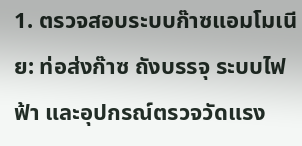1. ตรวจสอบระบบก๊าซแอมโมเนีย: ท่อส่งก๊าซ ถังบรรจุ ระบบไฟฟ้า และอุปกรณ์ตรวจวัดแรง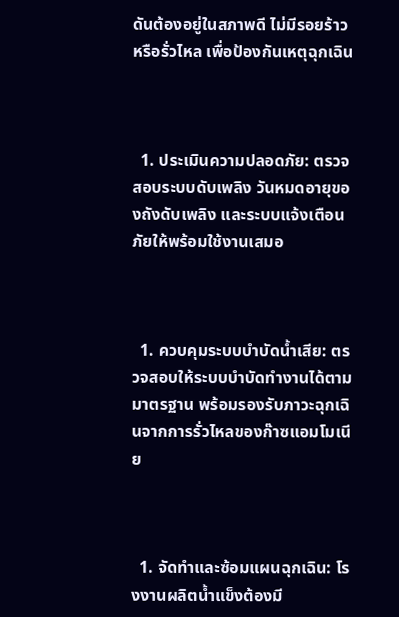ดันต้องอยู่ในสภาพดี ไม่มีรอยร้าวหรือรั่วไหล เพื่อป้องกันเหตุฉุกเฉิน



  1. ประเมินความปลอดภัย: ตรวจสอบระบบดับเพลิง วันหมดอายุของถังดับเพลิง และระบบแจ้งเตือนภัยให้พร้อมใช้งานเสมอ



  1. ควบคุมระบบบำบัดน้ำเสีย: ตรวจสอบให้ระบบบำบัดทำงานได้ตามมาตรฐาน พร้อมรองรับภาวะฉุกเฉินจากการรั่วไหลของก๊าซแอมโมเนีย



  1. จัดทำและซ้อมแผนฉุกเฉิน: โรงงานผลิตน้ำแข็งต้องมี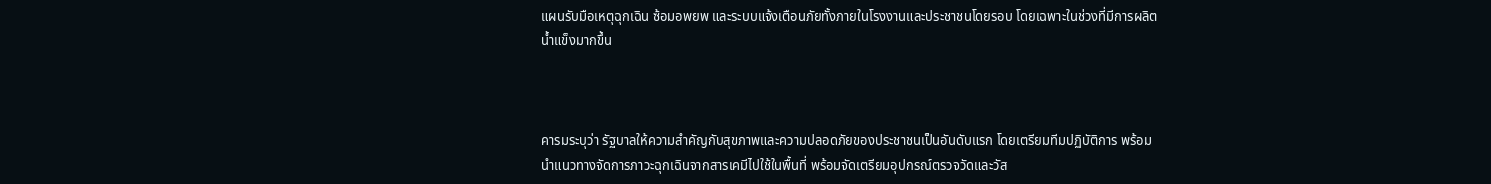แผนรับมือเหตุฉุกเฉิน ซ้อมอพยพ และระบบแจ้งเตือนภัยทั้งภายในโรงงานและประชาชนโดยรอบ โดยเฉพาะในช่วงที่มีการผลิตน้ำแข็งมากขึ้น



คารมระบุว่า รัฐบาลให้ความสำคัญกับสุขภาพและความปลอดภัยของประชาชนเป็นอันดับแรก โดยเตรียมทีมปฏิบัติการ พร้อมนำแนวทางจัดการภาวะฉุกเฉินจากสารเคมีไปใช้ในพื้นที่ พร้อมจัดเตรียมอุปกรณ์ตรวจวัดและวัส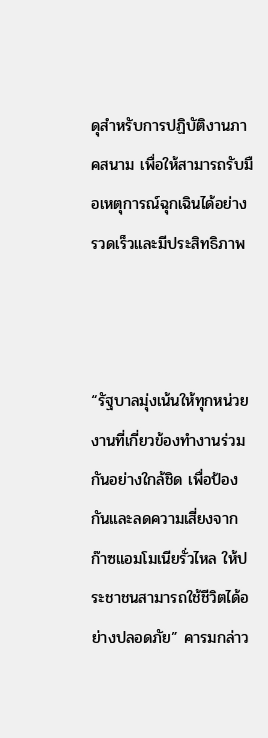ดุสำหรับการปฏิบัติงานภาคสนาม เพื่อให้สามารถรับมือเหตุการณ์ฉุกเฉินได้อย่างรวดเร็วและมีประสิทธิภาพ



“รัฐบาลมุ่งเน้นให้ทุกหน่วยงานที่เกี่ยวข้องทำงานร่วมกันอย่างใกล้ชิด เพื่อป้องกันและลดความเสี่ยงจากก๊าซแอมโมเนียรั่วไหล ให้ประชาชนสามารถใช้ชีวิตได้อย่างปลอดภัย” คารมกล่าว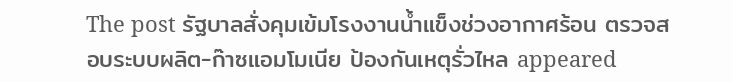The post รัฐบาลสั่งคุมเข้มโรงงานน้ำแข็งช่วงอากาศร้อน ตรวจสอบระบบผลิต-ก๊าซแอมโมเนีย ป้องกันเหตุรั่วไหล appeared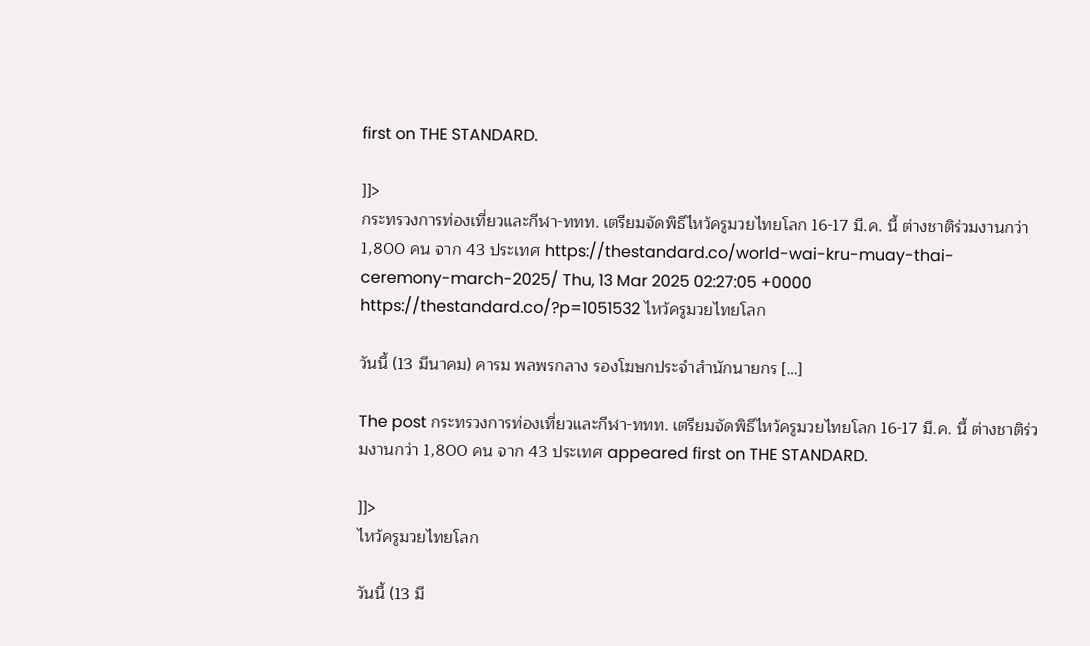first on THE STANDARD.

]]>
กระทรวงการท่องเที่ยวและกีฬา-ททท. เตรียมจัดพิธีไหว้ครูมวยไทยโลก 16-17 มี.ค. นี้ ต่างชาติร่วมงานกว่า 1,800 คน จาก 43 ประเทศ https://thestandard.co/world-wai-kru-muay-thai-ceremony-march-2025/ Thu, 13 Mar 2025 02:27:05 +0000 https://thestandard.co/?p=1051532 ไหว้ครูมวยไทยโลก

วันนี้ (13 มีนาคม) คารม พลพรกลาง รองโฆษกประจำสำนักนายกร […]

The post กระทรวงการท่องเที่ยวและกีฬา-ททท. เตรียมจัดพิธีไหว้ครูมวยไทยโลก 16-17 มี.ค. นี้ ต่างชาติร่วมงานกว่า 1,800 คน จาก 43 ประเทศ appeared first on THE STANDARD.

]]>
ไหว้ครูมวยไทยโลก

วันนี้ (13 มี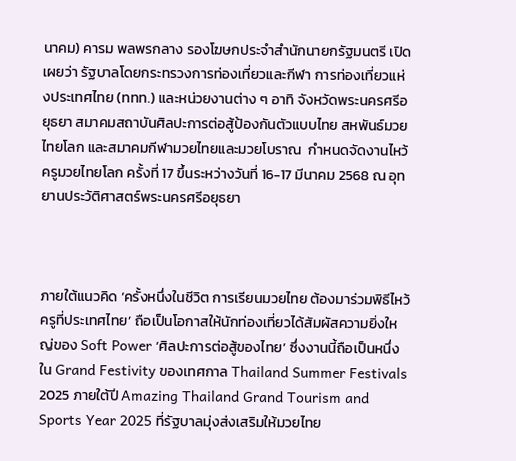นาคม) คารม พลพรกลาง รองโฆษกประจำสำนักนายกรัฐมนตรี เปิดเผยว่า รัฐบาลโดยกระทรวงการท่องเที่ยวและกีฬา การท่องเที่ยวแห่งประเทศไทย (ททท.) และหน่วยงานต่าง ๆ อาทิ จังหวัดพระนครศรีอยุธยา สมาคมสถาบันศิลปะการต่อสู้ป้องกันตัวแบบไทย สหพันธ์มวยไทยโลก และสมาคมกีฬามวยไทยและมวยโบราณ  กำหนดจัดงานไหว้ครูมวยไทยโลก ครั้งที่ 17 ขึ้นระหว่างวันที่ 16-17 มีนาคม 2568 ณ อุทยานประวัติศาสตร์พระนครศรีอยุธยา



ภายใต้แนวคิด ‘ครั้งหนึ่งในชีวิต การเรียนมวยไทย ต้องมาร่วมพิธีไหว้ครูที่ประเทศไทย’ ถือเป็นโอกาสให้นักท่องเที่ยวได้สัมผัสความยิ่งใหญ่ของ Soft Power ‘ศิลปะการต่อสู้ของไทย’ ซึ่งงานนี้ถือเป็นหนึ่งใน Grand Festivity ของเทศกาล Thailand Summer Festivals 2025 ภายใต้ปี Amazing Thailand Grand Tourism and Sports Year 2025 ที่รัฐบาลมุ่งส่งเสริมให้มวยไทย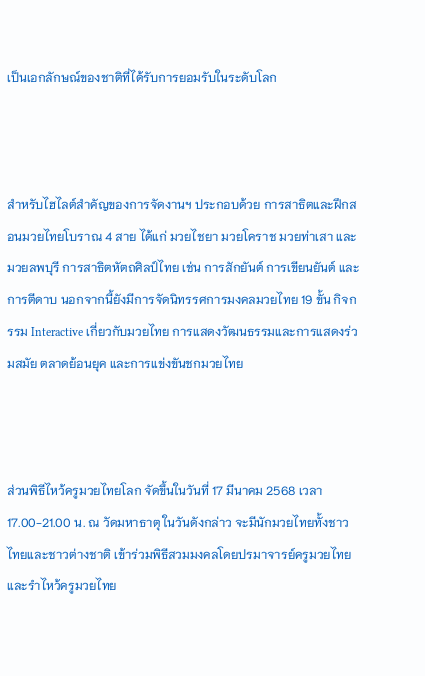เป็นเอกลักษณ์ของชาติที่ได้รับการยอมรับในระดับโลก



สำหรับไฮไลต์สำคัญของการจัดงานฯ ประกอบด้วย การสาธิตและฝึกสอนมวยไทยโบราณ 4 สาย ได้แก่ มวยไชยา มวยโคราช มวยท่าเสา และมวยลพบุรี การสาธิตหัตถศิลป์ไทย เช่น การสักยันต์ การเขียนยันต์ และการตีดาบ นอกจากนี้ยังมีการจัดนิทรรศการมงคลมวยไทย 19 ขั้น กิจกรรม Interactive เกี่ยวกับมวยไทย การแสดงวัฒนธรรมและการแสดงร่วมสมัย ตลาดย้อนยุค และการแข่งขันชกมวยไทย



ส่วนพิธีไหว้ครูมวยไทยโลก จัดขึ้นในวันที่ 17 มีนาคม 2568 เวลา 17.00-21.00 น. ณ วัดมหาธาตุ ในวันดังกล่าว จะมีนักมวยไทยทั้งชาวไทยและชาวต่างชาติ เข้าร่วมพิธีสวมมงคลโดยปรมาจารย์ครูมวยไทยและรำไหว้ครูมวยไทย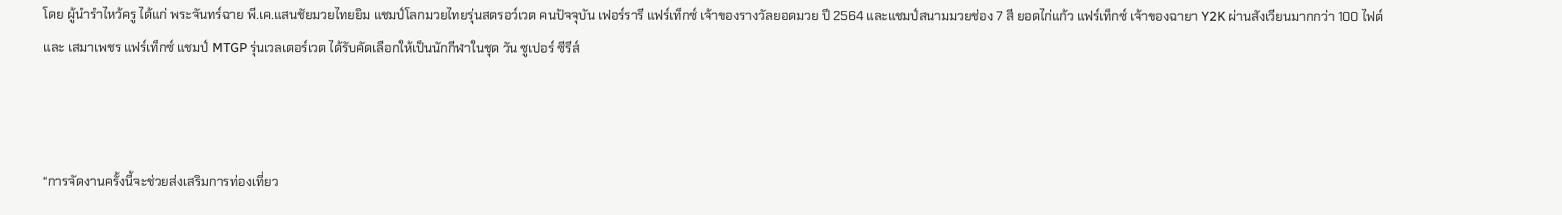โดย ผู้นำรำไหว้ครู ได้แก่ พระจันทร์ฉาย พี.เค.แสนชัยมวยไทยยิม แชมป์โลกมวยไทยรุ่นสตรอว์เวต คนปัจจุบัน เฟอร์รารี แฟร์เท็กซ์ เจ้าของรางวัลยอดมวย ปี 2564 และแชมป์สนามมวยช่อง 7 สี ยอดไก่แก้ว แฟร์เท็กซ์ เจ้าของฉายา Y2K ผ่านสังเวียนมากกว่า 100 ไฟต์ และ เสมาเพชร แฟร์เท็กซ์ แชมป์ MTGP รุ่นเวลเตอร์เวต ได้รับคัดเลือกให้เป็นนักกีฬาในชุด วัน ซูเปอร์ ซีรีส์



“การจัดงานครั้งนี้จะช่วยส่งเสริมการท่องเที่ยว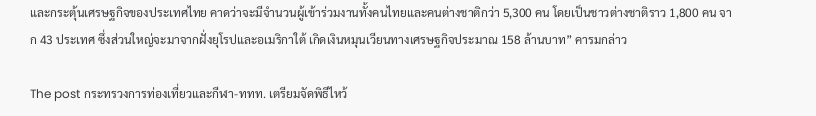และกระตุ้นเศรษฐกิจของประเทศไทย คาดว่าจะมีจำนวนผู้เข้าร่วมงานทั้งคนไทยและคนต่างชาติกว่า 5,300 คน โดยเป็นชาวต่างชาติราว 1,800 คน จาก 43 ประเทศ ซึ่งส่วนใหญ่จะมาจากฝั่งยุโรปและอเมริกาใต้ เกิดเงินหมุนเวียนทางเศรษฐกิจประมาณ 158 ล้านบาท” คารมกล่าว

The post กระทรวงการท่องเที่ยวและกีฬา-ททท. เตรียมจัดพิธีไหว้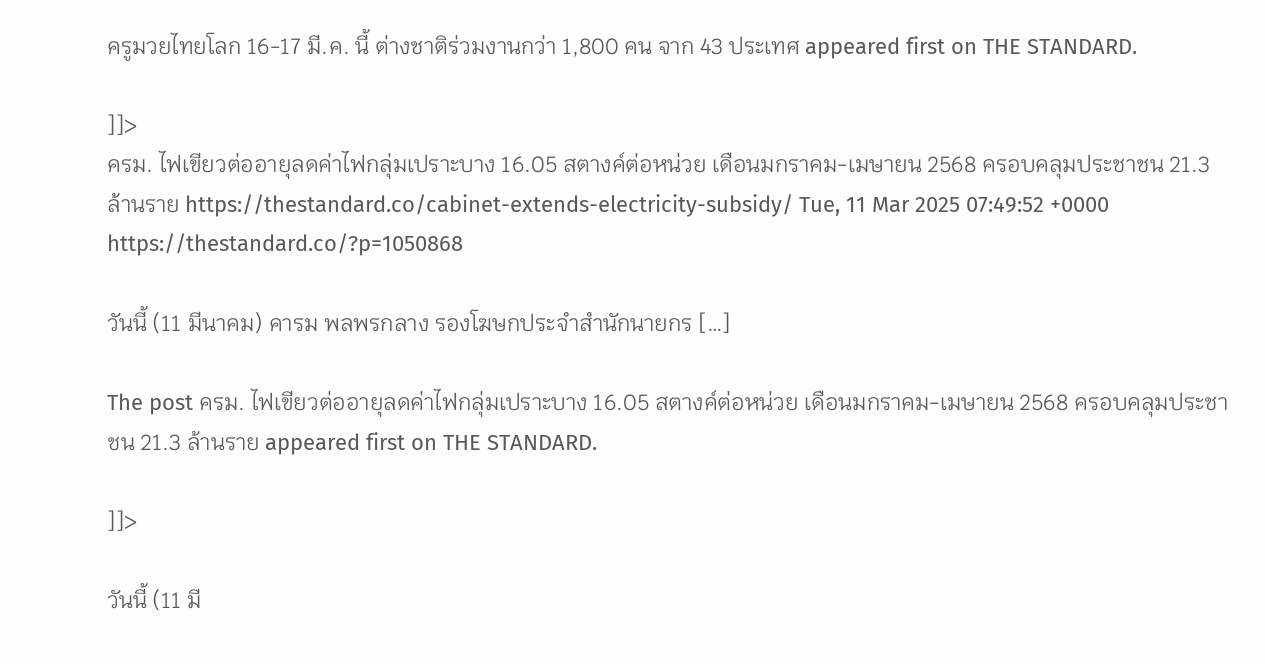ครูมวยไทยโลก 16-17 มี.ค. นี้ ต่างชาติร่วมงานกว่า 1,800 คน จาก 43 ประเทศ appeared first on THE STANDARD.

]]>
ครม. ไฟเขียวต่ออายุลดค่าไฟกลุ่มเปราะบาง 16.05 สตางค์ต่อหน่วย เดือนมกราคม-เมษายน 2568 ครอบคลุมประชาชน 21.3 ล้านราย https://thestandard.co/cabinet-extends-electricity-subsidy/ Tue, 11 Mar 2025 07:49:52 +0000 https://thestandard.co/?p=1050868

วันนี้ (11 มีนาคม) คารม พลพรกลาง รองโฆษกประจำสำนักนายกร […]

The post ครม. ไฟเขียวต่ออายุลดค่าไฟกลุ่มเปราะบาง 16.05 สตางค์ต่อหน่วย เดือนมกราคม-เมษายน 2568 ครอบคลุมประชาชน 21.3 ล้านราย appeared first on THE STANDARD.

]]>

วันนี้ (11 มี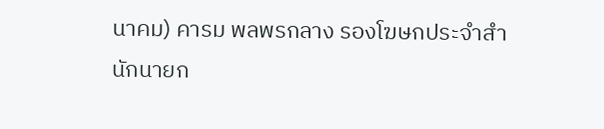นาคม) คารม พลพรกลาง รองโฆษกประจำสำนักนายก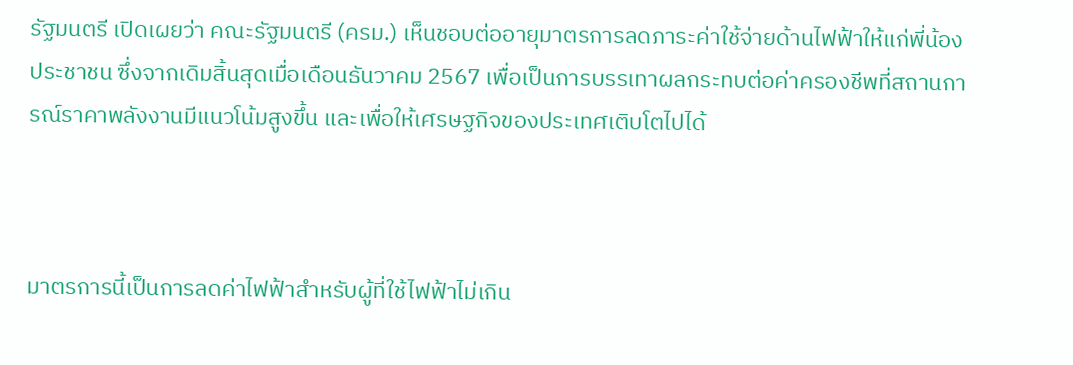รัฐมนตรี เปิดเผยว่า คณะรัฐมนตรี (ครม.) เห็นชอบต่ออายุมาตรการลดภาระค่าใช้จ่ายด้านไฟฟ้าให้แก่พี่น้องประชาชน ซึ่งจากเดิมสิ้นสุดเมื่อเดือนธันวาคม 2567 เพื่อเป็นการบรรเทาผลกระทบต่อค่าครองชีพที่สถานการณ์ราคาพลังงานมีแนวโน้มสูงขึ้น และเพื่อให้เศรษฐกิจของประเทศเติบโตไปได้



มาตรการนี้เป็นการลดค่าไฟฟ้าสำหรับผู้ที่ใช้ไฟฟ้าไม่เกิน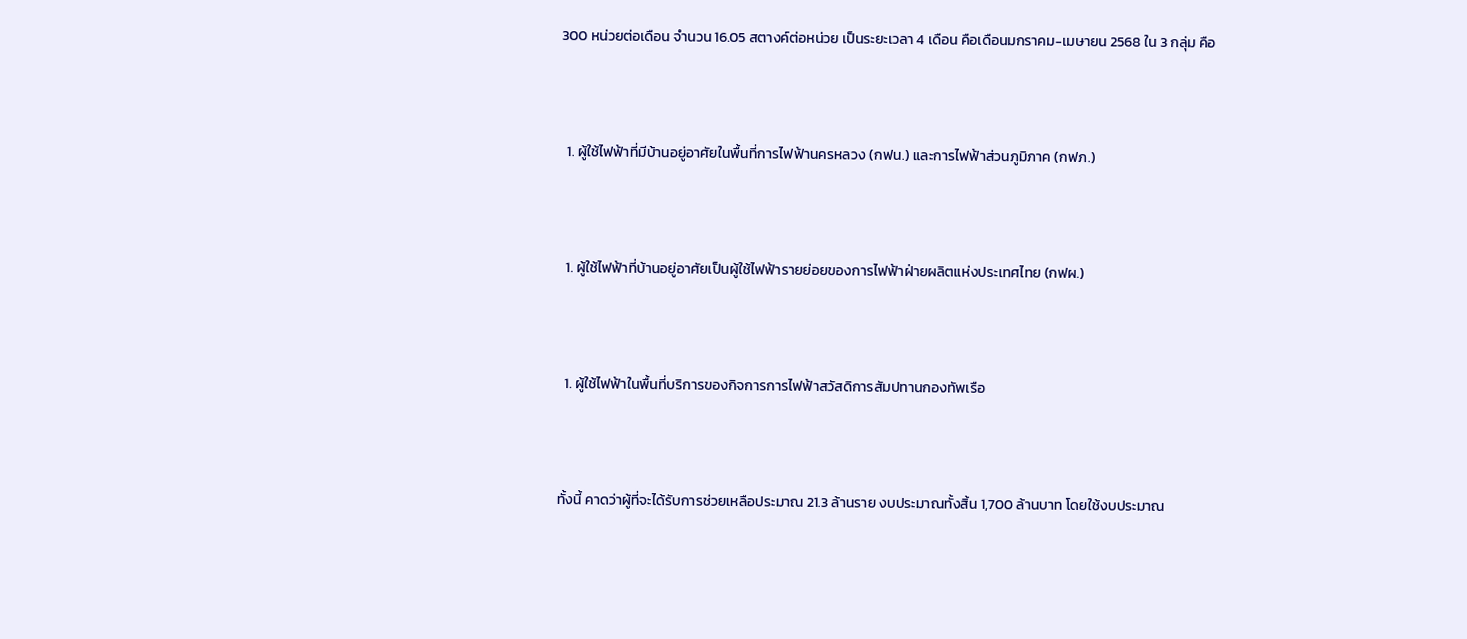300 หน่วยต่อเดือน จำนวน 16.05 สตางค์ต่อหน่วย เป็นระยะเวลา 4 เดือน คือเดือนมกราคม-เมษายน 2568 ใน 3 กลุ่ม คือ



  1. ผู้ใช้ไฟฟ้าที่มีบ้านอยู่อาศัยในพื้นที่การไฟฟ้านครหลวง (กฟน.) และการไฟฟ้าส่วนภูมิภาค (กฟภ.)



  1. ผู้ใช้ไฟฟ้าที่บ้านอยู่อาศัยเป็นผู้ใช้ไฟฟ้ารายย่อยของการไฟฟ้าฝ่ายผลิตแห่งประเทศไทย (กฟผ.)



  1. ผู้ใช้ไฟฟ้าในพื้นที่บริการของกิจการการไฟฟ้าสวัสดิการสัมปทานกองทัพเรือ



ทั้งนี้ คาดว่าผู้ที่จะได้รับการช่วยเหลือประมาณ 21.3 ล้านราย งบประมาณทั้งสิ้น 1,700 ล้านบาท โดยใช้งบประมาณ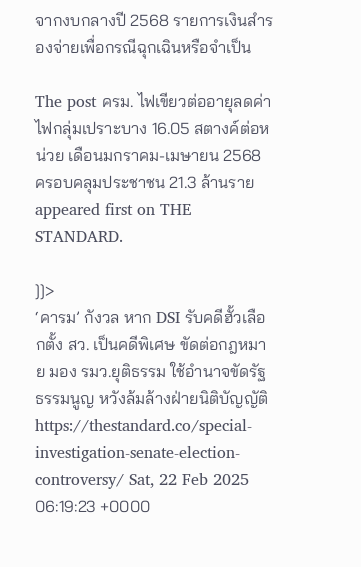จากงบกลางปี 2568 รายการเงินสำรองจ่ายเพื่อกรณีฉุกเฉินหรือจำเป็น

The post ครม. ไฟเขียวต่ออายุลดค่าไฟกลุ่มเปราะบาง 16.05 สตางค์ต่อหน่วย เดือนมกราคม-เมษายน 2568 ครอบคลุมประชาชน 21.3 ล้านราย appeared first on THE STANDARD.

]]>
‘คารม’ กังวล หาก DSI รับคดีฮั้วเลือกตั้ง สว. เป็นคดีพิเศษ ขัดต่อกฎหมาย มอง รมว.ยุติธรรม ใช้อำนาจขัดรัฐธรรมนูญ หวังล้มล้างฝ่ายนิติบัญญัติ https://thestandard.co/special-investigation-senate-election-controversy/ Sat, 22 Feb 2025 06:19:23 +0000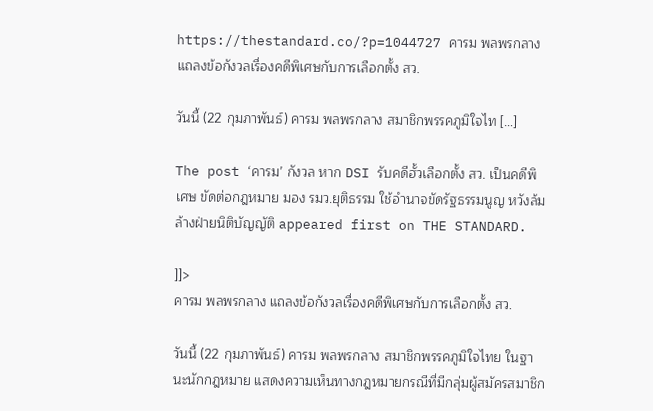https://thestandard.co/?p=1044727 คารม พลพรกลาง แถลงข้อกังวลเรื่องคดีพิเศษกับการเลือกตั้ง สว.

วันนี้ (22 กุมภาพันธ์) คารม พลพรกลาง สมาชิกพรรคภูมิใจไท […]

The post ‘คารม’ กังวล หาก DSI รับคดีฮั้วเลือกตั้ง สว. เป็นคดีพิเศษ ขัดต่อกฎหมาย มอง รมว.ยุติธรรม ใช้อำนาจขัดรัฐธรรมนูญ หวังล้มล้างฝ่ายนิติบัญญัติ appeared first on THE STANDARD.

]]>
คารม พลพรกลาง แถลงข้อกังวลเรื่องคดีพิเศษกับการเลือกตั้ง สว.

วันนี้ (22 กุมภาพันธ์) คารม พลพรกลาง สมาชิกพรรคภูมิใจไทย ในฐานะนักกฎหมาย แสดงความเห็นทางกฎหมายกรณีที่มีกลุ่มผู้สมัครสมาชิก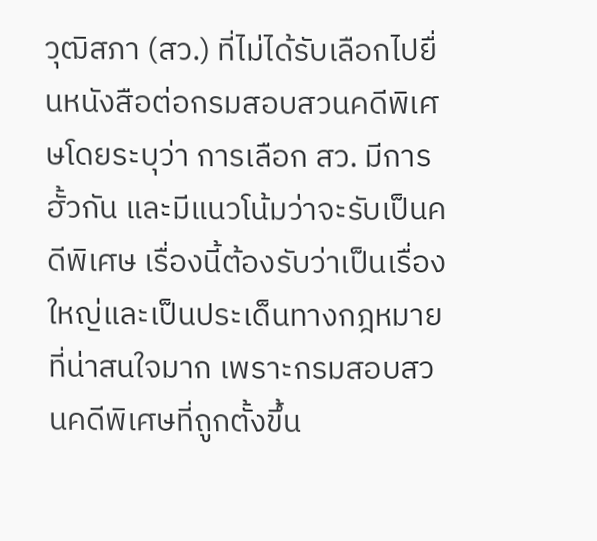วุฒิสภา (สว.) ที่ไม่ได้รับเลือกไปยื่นหนังสือต่อกรมสอบสวนคดีพิเศษโดยระบุว่า การเลือก สว. มีการฮั้วกัน และมีแนวโน้มว่าจะรับเป็นคดีพิเศษ เรื่องนี้ต้องรับว่าเป็นเรื่องใหญ่และเป็นประเด็นทางกฎหมายที่น่าสนใจมาก เพราะกรมสอบสวนคดีพิเศษที่ถูกตั้งขึ้น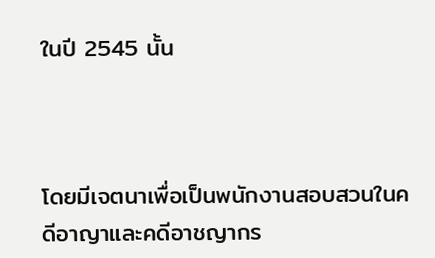ในปี 2545 นั้น



โดยมีเจตนาเพื่อเป็นพนักงานสอบสวนในคดีอาญาและคดีอาชญากร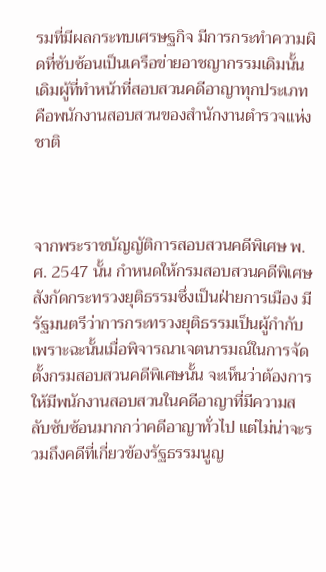รมที่มีผลกระทบเศรษฐกิจ มีการกระทำความผิดที่ซับซ้อนเป็นเครือข่ายอาชญากรรมเดิมนั้น เดิมผู้ที่ทำหน้าที่สอบสวนคดีอาญาทุกประเภทคือพนักงานสอบสวนของสำนักงานตำรวจแห่งชาติ



จากพระราชบัญญัติการสอบสวนคดีพิเศษ พ.ศ. 2547 นั้น กำหนดให้กรมสอบสวนคดีพิเศษสังกัดกระทรวงยุติธรรมซึ่งเป็นฝ่ายการเมือง มีรัฐมนตรีว่าการกระทรวงยุติธรรมเป็นผู้กำกับ เพราะฉะนั้นเมื่อพิจารณาเจตนารมณ์ในการจัดตั้งกรมสอบสวนคดีพิเศษนั้น จะเห็นว่าต้องการให้มีพนักงานสอบสวนในคดีอาญาที่มีความสลับซับซ้อนมากกว่าคดีอาญาทั่วไป แต่ไม่น่าจะรวมถึงคดีที่เกี่ยวข้องรัฐธรรมนูญ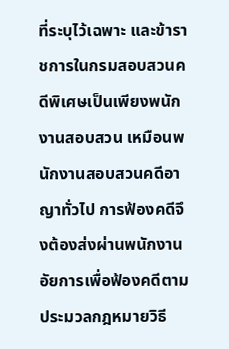ที่ระบุไว้เฉพาะ และข้าราชการในกรมสอบสวนคดีพิเศษเป็นเพียงพนักงานสอบสวน เหมือนพนักงานสอบสวนคดีอาญาทั่วไป การฟ้องคดีจึงต้องส่งผ่านพนักงานอัยการเพื่อฟ้องคดีตามประมวลกฎหมายวิธี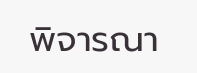พิจารณา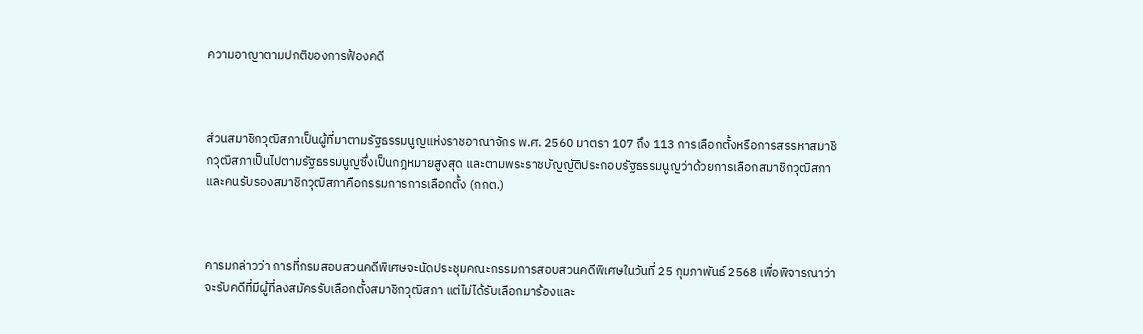ความอาญาตามปกติของการฟ้องคดี



ส่วนสมาชิกวุฒิสภาเป็นผู้ที่มาตามรัฐธรรมนูญแห่งราชอาณาจักร พ.ศ. 2560 มาตรา 107 ถึง 113 การเลือกตั้งหรือการสรรหาสมาชิกวุฒิสภาเป็นไปตามรัฐธรรมนูญซึ่งเป็นกฎหมายสูงสุด และตามพระราชบัญญัติประกอบรัฐธรรมนูญว่าด้วยการเลือกสมาชิกวุฒิสภา และคนรับรองสมาชิกวุฒิสภาคือกรรมการการเลือกตั้ง (กกต.)



คารมกล่าวว่า การที่กรมสอบสวนคดีพิเศษจะนัดประชุมคณะกรรมการสอบสวนคดีพิเศษในวันที่ 25 กุมภาพันธ์ 2568 เพื่อพิจารณาว่าจะรับคดีที่มีผู้ที่ลงสมัครรับเลือกตั้งสมาชิกวุฒิสภา แต่ไม่ได้รับเลือกมาร้องและ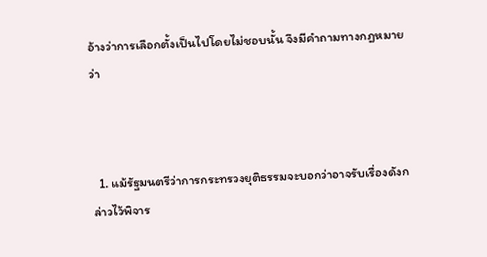อ้างว่าการเลือกตั้งเป็นไปโดยไม่ชอบนั้น จึงมีคำถามทางกฎหมายว่า



  1. แม้รัฐมนตรีว่าการกระทรวงยุติธรรมจะบอกว่าอาจรับเรื่องดังกล่าวไว้พิจาร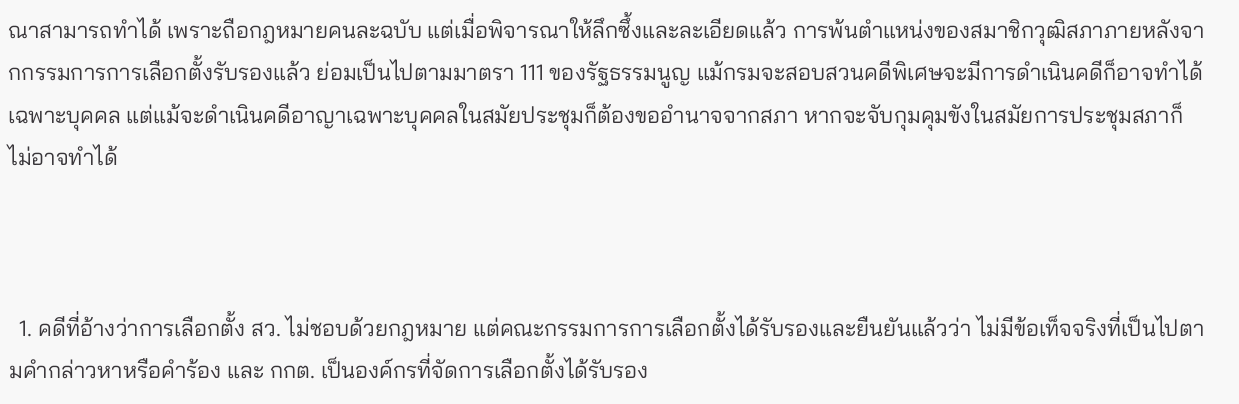ณาสามารถทำได้ เพราะถือกฎหมายคนละฉบับ แต่เมื่อพิจารณาให้ลึกซึ้งและละเอียดแล้ว การพ้นตำแหน่งของสมาชิกวุฒิสภาภายหลังจากกรรมการการเลือกตั้งรับรองแล้ว ย่อมเป็นไปตามมาตรา 111 ของรัฐธรรมนูญ แม้กรมจะสอบสวนคดีพิเศษจะมีการดำเนินคดีก็อาจทำได้เฉพาะบุคคล แต่แม้จะดำเนินคดีอาญาเฉพาะบุคคลในสมัยประชุมก็ต้องขออำนาจจากสภา หากจะจับกุมคุมขังในสมัยการประชุมสภาก็ไม่อาจทำได้



  1. คดีที่อ้างว่าการเลือกตั้ง สว. ไม่ชอบด้วยกฎหมาย แต่คณะกรรมการการเลือกตั้งได้รับรองและยืนยันแล้วว่า ไม่มีข้อเท็จจริงที่เป็นไปตามคำกล่าวหาหรือคำร้อง และ กกต. เป็นองค์กรที่จัดการเลือกตั้งได้รับรอง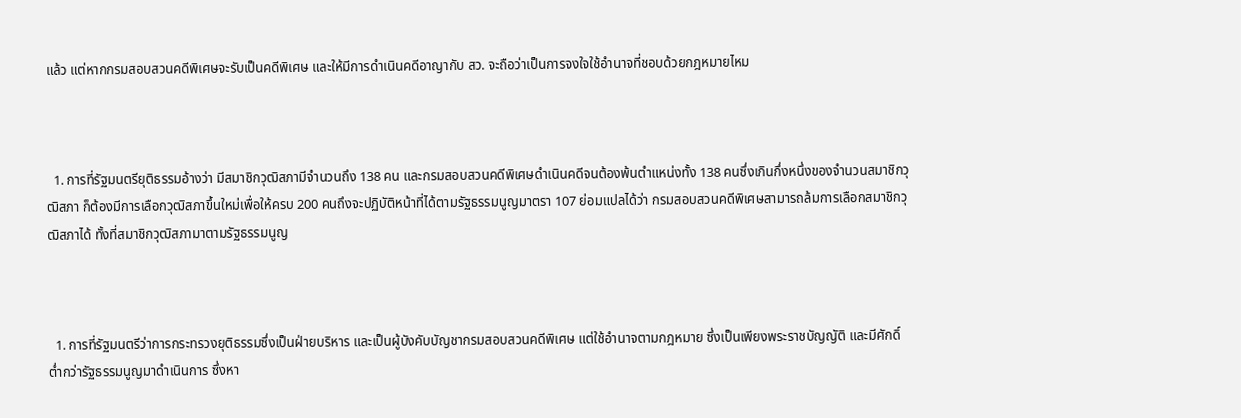แล้ว แต่หากกรมสอบสวนคดีพิเศษจะรับเป็นคดีพิเศษ และให้มีการดำเนินคดีอาญากับ สว. จะถือว่าเป็นการจงใจใช้อำนาจที่ชอบด้วยกฎหมายไหม



  1. การที่รัฐมนตรียุติธรรมอ้างว่า มีสมาชิกวุฒิสภามีจำนวนถึง 138 คน และกรมสอบสวนคดีพิเศษดำเนินคดีจนต้องพ้นตำแหน่งทั้ง 138 คนซึ่งเกินกึ่งหนึ่งของจำนวนสมาชิกวุฒิสภา ก็ต้องมีการเลือกวุฒิสภาขึ้นใหม่เพื่อให้ครบ 200 คนถึงจะปฏิบัติหน้าที่ได้ตามรัฐธรรมนูญมาตรา 107 ย่อมแปลได้ว่า กรมสอบสวนคดีพิเศษสามารถล้มการเลือกสมาชิกวุฒิสภาได้ ทั้งที่สมาชิกวุฒิสภามาตามรัฐธรรมนูญ



  1. การที่รัฐมนตรีว่าการกระทรวงยุติธรรมซึ่งเป็นฝ่ายบริหาร และเป็นผู้บังคับบัญชากรมสอบสวนคดีพิเศษ แต่ใช้อำนาจตามกฎหมาย ซึ่งเป็นเพียงพระราชบัญญัติ และมีศักดิ์ต่ำกว่ารัฐธรรมนูญมาดำเนินการ ซึ่งหา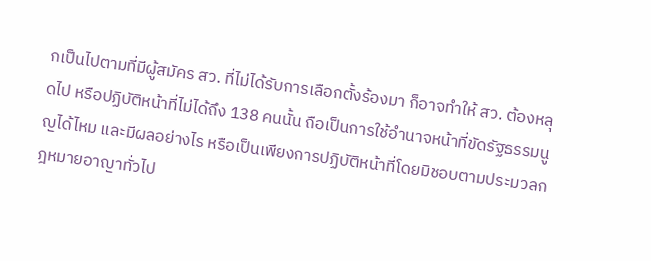กเป็นไปตามที่มีผู้สมัคร สว. ที่ไม่ได้รับการเลือกตั้งร้องมา ก็อาจทำให้ สว. ต้องหลุดไป หรือปฏิบัติหน้าที่ไม่ได้ถึง 138 คนนั้น ถือเป็นการใช้อำนาจหน้าที่ขัดรัฐธรรมนูญได้ไหม และมีผลอย่างไร หรือเป็นเพียงการปฏิบัติหน้าที่โดยมิชอบตามประมวลกฎหมายอาญาทั่วไป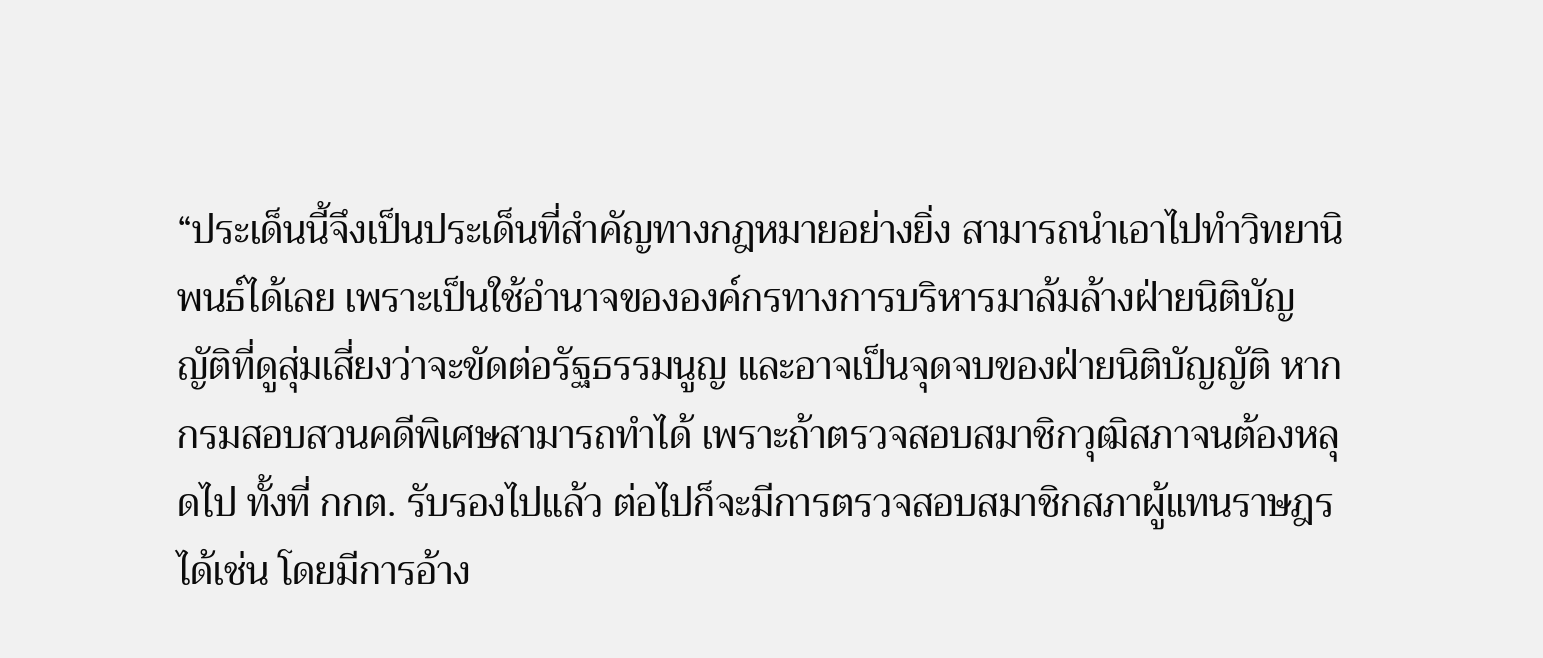“ประเด็นนี้จึงเป็นประเด็นที่สำคัญทางกฎหมายอย่างยิ่ง สามารถนำเอาไปทำวิทยานิพนธ์ได้เลย เพราะเป็นใช้อำนาจขององค์กรทางการบริหารมาล้มล้างฝ่ายนิติบัญญัติที่ดูสุ่มเสี่ยงว่าจะขัดต่อรัฐธรรมนูญ และอาจเป็นจุดจบของฝ่ายนิติบัญญัติ หากกรมสอบสวนคดีพิเศษสามารถทำได้ เพราะถ้าตรวจสอบสมาชิกวุฒิสภาจนต้องหลุดไป ทั้งที่ กกต. รับรองไปแล้ว ต่อไปก็จะมีการตรวจสอบสมาชิกสภาผู้แทนราษฎรได้เช่น โดยมีการอ้าง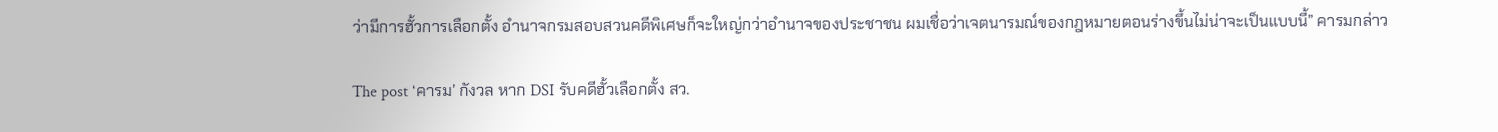ว่ามีการฮั้วการเลือกตั้ง อำนาจกรมสอบสวนคดีพิเศษก็จะใหญ่กว่าอำนาจของประชาชน ผมเชื่อว่าเจตนารมณ์ของกฎหมายตอนร่างขึ้นไม่น่าจะเป็นแบบนี้” คารมกล่าว

The post ‘คารม’ กังวล หาก DSI รับคดีฮั้วเลือกตั้ง สว.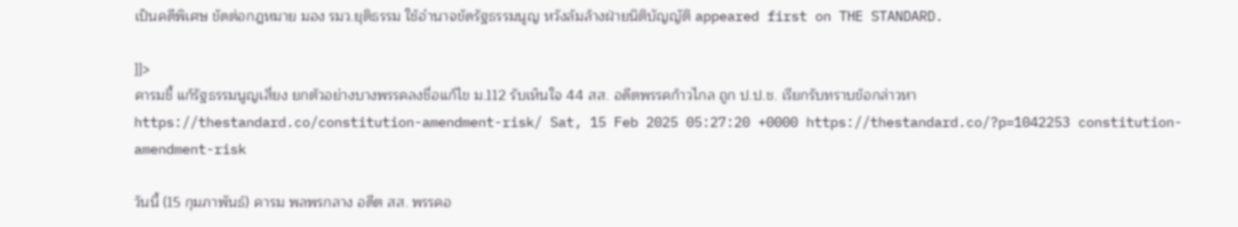เป็นคดีพิเศษ ขัดต่อกฎหมาย มอง รมว.ยุติธรรม ใช้อำนาจขัดรัฐธรรมนูญ หวังล้มล้างฝ่ายนิติบัญญัติ appeared first on THE STANDARD.

]]>
คารมชี้ แก้รัฐธรรมนูญเสี่ยง ยกตัวอย่างบางพรรคลงชื่อแก้ไข ม.112 รับเห็นใจ 44 สส. อดีตพรรคก้าวไกล ถูก ป.ป.ช. เรียกรับทราบข้อกล่าวหา https://thestandard.co/constitution-amendment-risk/ Sat, 15 Feb 2025 05:27:20 +0000 https://thestandard.co/?p=1042253 constitution-amendment-risk

วันนี้ (15 กุมภาพันธ์) คารม พลพรกลาง อดีต สส. พรรคอ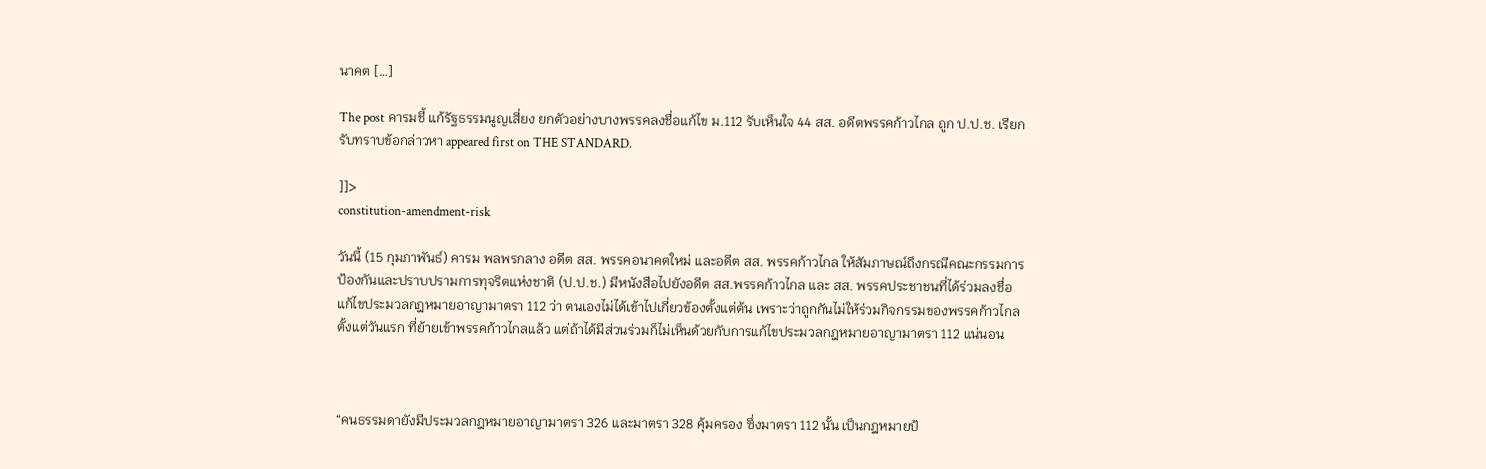นาคต […]

The post คารมชี้ แก้รัฐธรรมนูญเสี่ยง ยกตัวอย่างบางพรรคลงชื่อแก้ไข ม.112 รับเห็นใจ 44 สส. อดีตพรรคก้าวไกล ถูก ป.ป.ช. เรียกรับทราบข้อกล่าวหา appeared first on THE STANDARD.

]]>
constitution-amendment-risk

วันนี้ (15 กุมภาพันธ์) คารม พลพรกลาง อดีต สส. พรรคอนาคตใหม่ และอดีต สส. พรรคก้าวไกล ให้สัมภาษณ์ถึงกรณีคณะกรรมการป้องกันและปราบปรามการทุจริตแห่งชาติ (ป.ป.ช.) มีหนังสือไปยังอดีต สส.พรรคก้าวไกล และ สส. พรรคประชาชนที่ได้ร่วมลงชื่อแก้ไขประมวลกฎหมายอาญามาตรา 112 ว่า ตนเองไม่ได้เข้าไปเกี่ยวข้องตั้งแต่ต้น เพราะว่าถูกกันไม่ให้ร่วมกิจกรรมของพรรคก้าวไกลตั้งแต่วันแรก ที่ย้ายเข้าพรรคก้าวไกลแล้ว แต่ถ้าได้มีส่วนร่วมก็ไม่เห็นด้วยกับการแก้ไขประมวลกฎหมายอาญามาตรา 112 แน่นอน



“คนธรรมดายังมีประมวลกฎหมายอาญามาตรา 326 และมาตรา 328 คุ้มครอง ซึ่งมาตรา 112 นั้น เป็นกฎหมายป้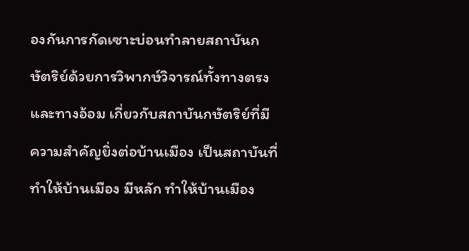องกันการกัดเซาะบ่อนทำลายสถาบันกษัตริย์ด้วยการวิพากษ์วิจารณ์ทั้งทางตรงและทางอ้อม เกี่ยวกับสถาบันกษัตริย์ที่มีความสำคัญยิ่งต่อบ้านเมือง เป็นสถาบันที่ทำให้บ้านเมือง มีหลัก ทำให้บ้านเมือง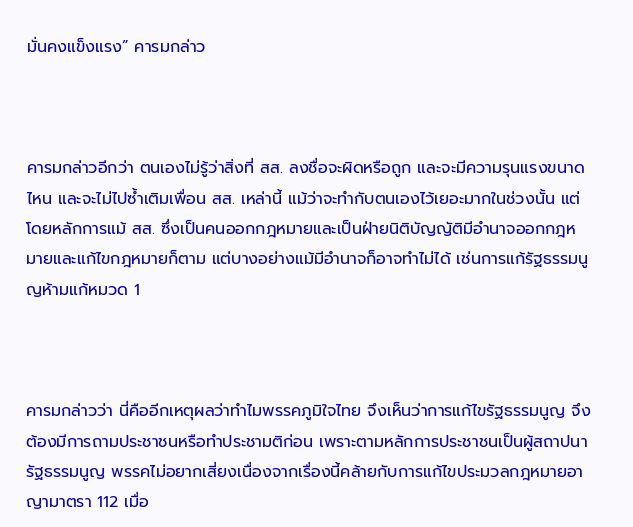มั่นคงแข็งแรง” คารมกล่าว



คารมกล่าวอีกว่า ตนเองไม่รู้ว่าสิ่งที่ สส. ลงชื่อจะผิดหรือถูก และจะมีความรุนแรงขนาดไหน และจะไม่ไปซ้ำเติมเพื่อน สส. เหล่านี้ แม้ว่าจะทำกับตนเองไว้เยอะมากในช่วงนั้น แต่โดยหลักการแม้ สส. ซึ่งเป็นคนออกกฎหมายและเป็นฝ่ายนิติบัญญัติมีอำนาจออกกฎหมายและแก้ไขกฎหมายก็ตาม แต่บางอย่างแม้มีอำนาจก็อาจทำไม่ได้ เช่นการแก้รัฐธรรมนูญห้ามแก้หมวด 1



คารมกล่าวว่า นี่คืออีกเหตุผลว่าทำไมพรรคภูมิใจไทย จึงเห็นว่าการแก้ไขรัฐธรรมนูญ จึงต้องมีการถามประชาชนหรือทำประชามติก่อน เพราะตามหลักการประชาชนเป็นผู้สถาปนารัฐธรรมนูญ พรรคไม่อยากเสี่ยงเนื่องจากเรื่องนี้คล้ายกับการแก้ไขประมวลกฎหมายอาญามาตรา 112 เมื่อ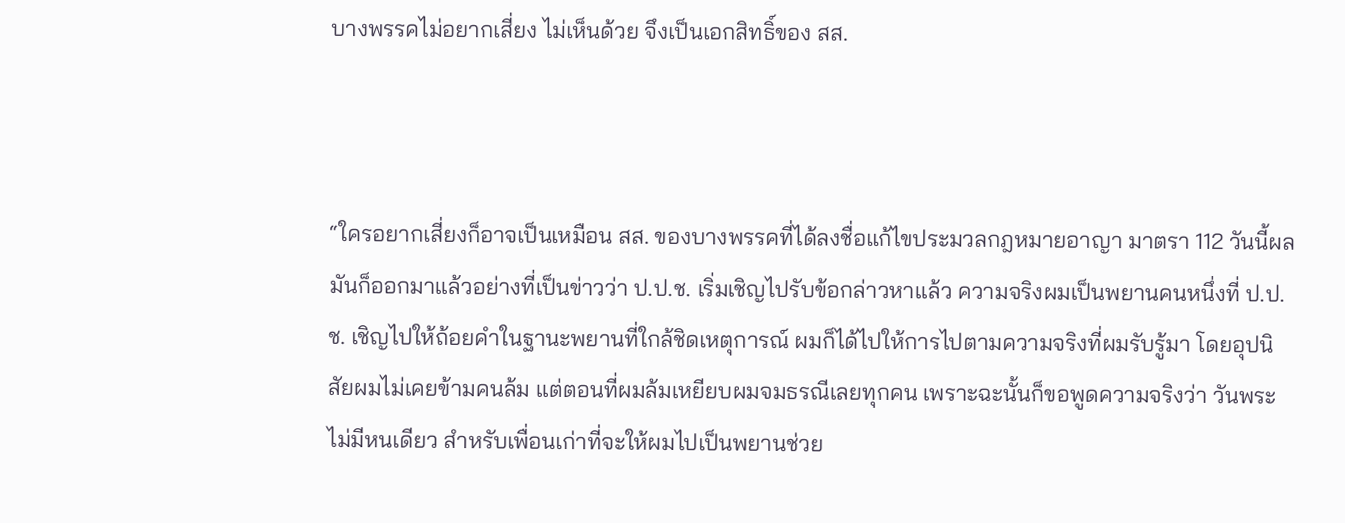บางพรรคไม่อยากเสี่ยง ไม่เห็นด้วย จึงเป็นเอกสิทธิ์ของ สส.



“ใครอยากเสี่ยงก็อาจเป็นเหมือน สส. ของบางพรรคที่ได้ลงชื่อแก้ไขประมวลกฎหมายอาญา มาตรา 112 วันนี้ผลมันก็ออกมาแล้วอย่างที่เป็นข่าวว่า ป.ป.ช. เริ่มเชิญไปรับข้อกล่าวหาแล้ว ความจริงผมเป็นพยานคนหนึ่งที่ ป.ป.ช. เชิญไปให้ถ้อยคำในฐานะพยานที่ใกล้ชิดเหตุการณ์ ผมก็ได้ไปให้การไปตามความจริงที่ผมรับรู้มา โดยอุปนิสัยผมไม่เคยข้ามคนล้ม แต่ตอนที่ผมล้มเหยียบผมจมธรณีเลยทุกคน เพราะฉะนั้นก็ขอพูดความจริงว่า วันพระไม่มีหนเดียว สำหรับเพื่อนเก่าที่จะให้ผมไปเป็นพยานช่วย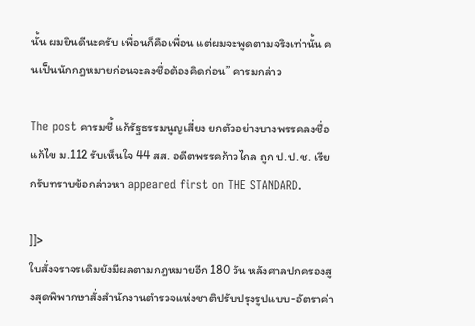นั้น ผมยินดีนะครับ เพื่อนก็คือเพื่อน แต่ผมจะพูดตามจริงเท่านั้น คนเป็นนักกฎหมายก่อนจะลงชื่อต้องคิดก่อน” คารมกล่าว

The post คารมชี้ แก้รัฐธรรมนูญเสี่ยง ยกตัวอย่างบางพรรคลงชื่อแก้ไข ม.112 รับเห็นใจ 44 สส. อดีตพรรคก้าวไกล ถูก ป.ป.ช. เรียกรับทราบข้อกล่าวหา appeared first on THE STANDARD.

]]>
ใบสั่งจราจรเดิมยังมีผลตามกฎหมายอีก 180 วัน หลังศาลปกครองสูงสุดพิพากษาสั่งสำนักงานตำรวจแห่งชาติปรับปรุงรูปแบบ-อัตราค่า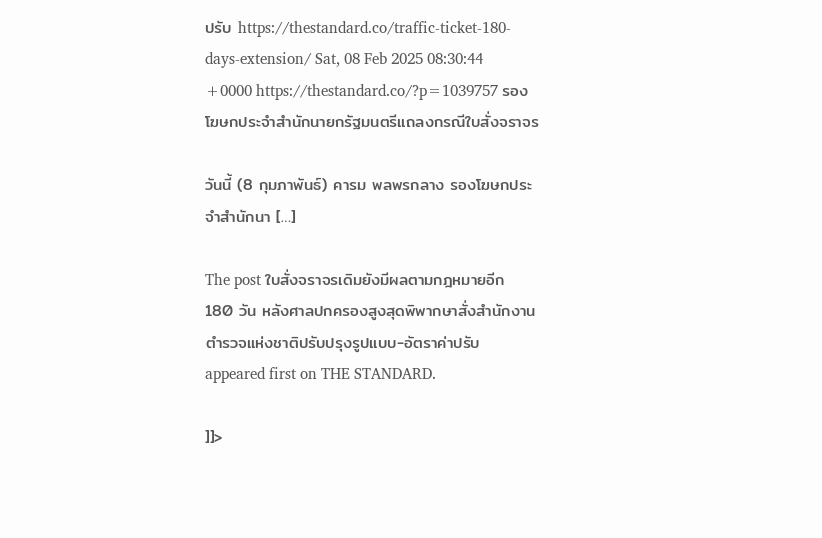ปรับ https://thestandard.co/traffic-ticket-180-days-extension/ Sat, 08 Feb 2025 08:30:44 +0000 https://thestandard.co/?p=1039757 รองโฆษกประจำสำนักนายกรัฐมนตรีแถลงกรณีใบสั่งจราจร

วันนี้ (8 กุมภาพันธ์) คารม พลพรกลาง รองโฆษกประจำสำนักนา […]

The post ใบสั่งจราจรเดิมยังมีผลตามกฎหมายอีก 180 วัน หลังศาลปกครองสูงสุดพิพากษาสั่งสำนักงานตำรวจแห่งชาติปรับปรุงรูปแบบ-อัตราค่าปรับ appeared first on THE STANDARD.

]]>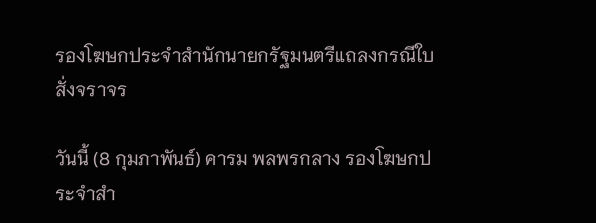รองโฆษกประจำสำนักนายกรัฐมนตรีแถลงกรณีใบสั่งจราจร

วันนี้ (8 กุมภาพันธ์) คารม พลพรกลาง รองโฆษกประจำสำ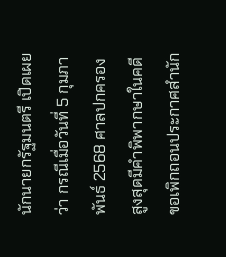นักนายกรัฐมนตรี เปิดเผยว่า กรณีเมื่อวันที่ 5 กุมภาพันธ์ 2568 ศาลปกครองสูงสุดมีคำพิพากษาในคดีขอเพิกถอนประกาศสำนัก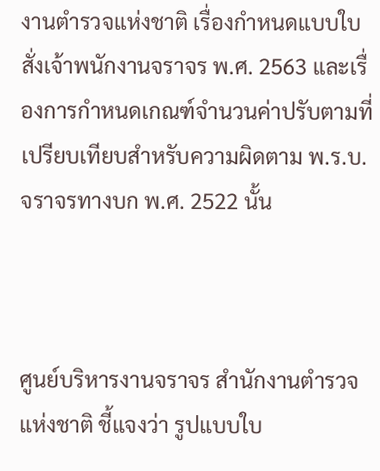งานตำรวจแห่งชาติ เรื่องกำหนดแบบใบสั่งเจ้าพนักงานจราจร พ.ศ. 2563 และเรื่องการกำหนดเกณฑ์จำนวนค่าปรับตามที่เปรียบเทียบสำหรับความผิดตาม พ.ร.บ.จราจรทางบก พ.ศ. 2522 นั้น



ศูนย์บริหารงานจราจร สำนักงานตำรวจแห่งชาติ ชี้แจงว่า รูปแบบใบ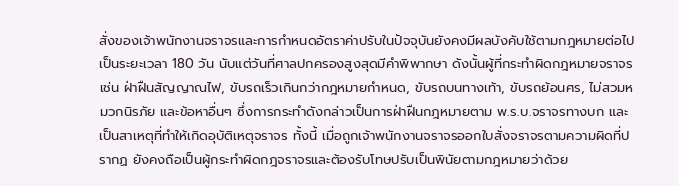สั่งของเจ้าพนักงานจราจรและการกำหนดอัตราค่าปรับในปัจจุบันยังคงมีผลบังคับใช้ตามกฎหมายต่อไปเป็นระยะเวลา 180 วัน นับแต่วันที่ศาลปกครองสูงสุดมีคำพิพากษา ดังนั้นผู้ที่กระทำผิดกฎหมายจราจร เช่น ฝ่าฝืนสัญญาณไฟ, ขับรถเร็วเกินกว่ากฎหมายกำหนด, ขับรถบนทางเท้า, ขับรถย้อนศร, ไม่สวมหมวกนิรภัย และข้อหาอื่นๆ ซึ่งการกระทำดังกล่าวเป็นการฝ่าฝืนกฎหมายตาม พ.ร.บ.จราจรทางบก และเป็นสาเหตุที่ทำให้เกิดอุบัติเหตุจราจร ทั้งนี้ เมื่อถูกเจ้าพนักงานจราจรออกใบสั่งจราจรตามความผิดที่ปรากฏ ยังคงถือเป็นผู้กระทำผิดกฎจราจรและต้องรับโทษปรับเป็นพินัยตามกฎหมายว่าด้วย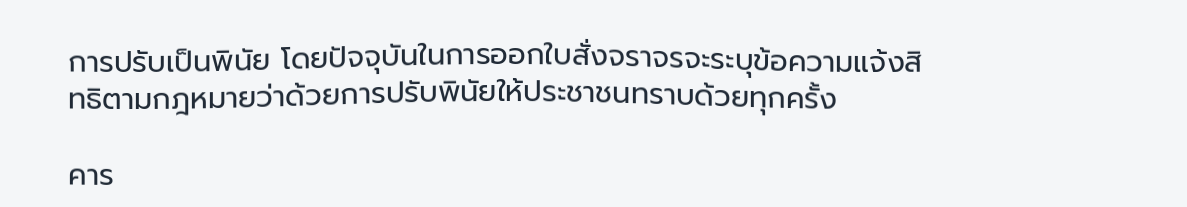การปรับเป็นพินัย โดยปัจจุบันในการออกใบสั่งจราจรจะระบุข้อความแจ้งสิทธิตามกฎหมายว่าด้วยการปรับพินัยให้ประชาชนทราบด้วยทุกครั้ง

คาร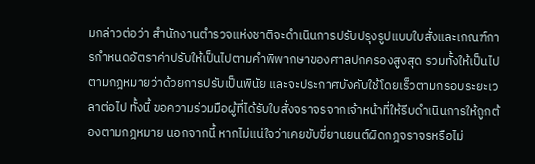มกล่าวต่อว่า สำนักงานตำรวจแห่งชาติจะดำเนินการปรับปรุงรูปแบบใบสั่งและเกณฑ์การกำหนดอัตราค่าปรับให้เป็นไปตามคำพิพากษาของศาลปกครองสูงสุด รวมทั้งให้เป็นไปตามกฎหมายว่าด้วยการปรับเป็นพินัย และจะประกาศบังคับใช้โดยเร็วตามกรอบระยะเวลาต่อไป ทั้งนี้ ขอความร่วมมือผู้ที่ได้รับใบสั่งจราจรจากเจ้าหน้าที่ให้รีบดำเนินการให้ถูกต้องตามกฎหมาย นอกจากนี้ หากไม่แน่ใจว่าเคยขับขี่ยานยนต์ผิดกฎจราจรหรือไม่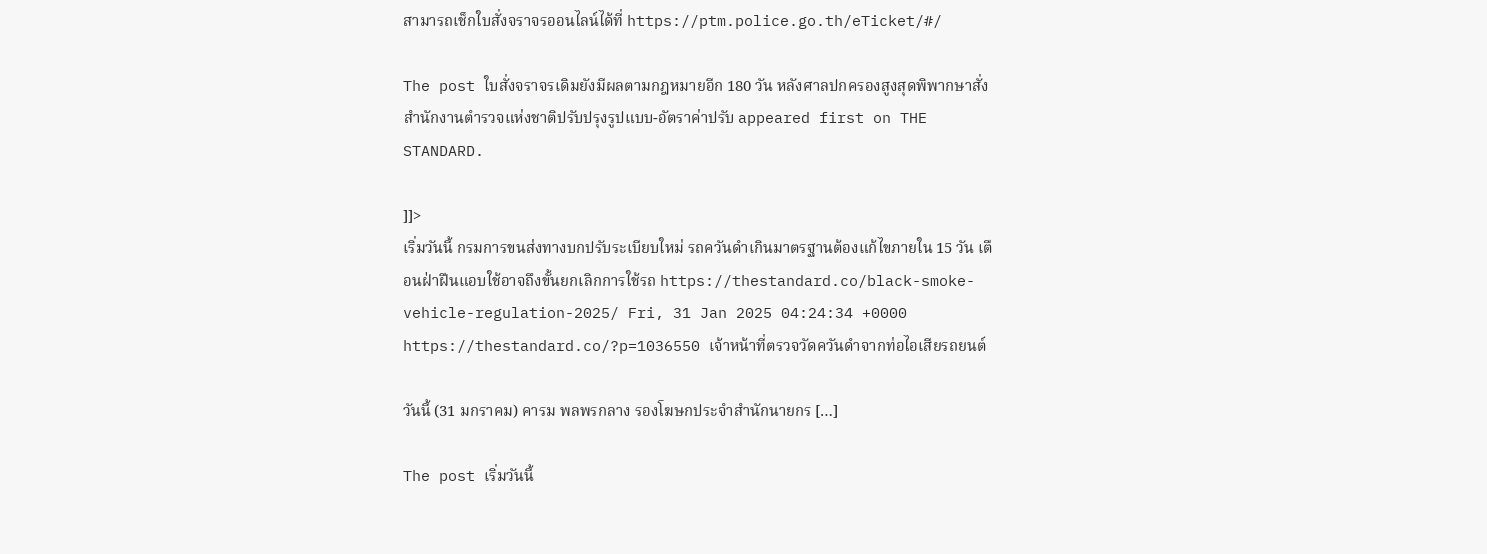สามารถเช็กใบสั่งจราจรออนไลน์ได้ที่ https://ptm.police.go.th/eTicket/#/

The post ใบสั่งจราจรเดิมยังมีผลตามกฎหมายอีก 180 วัน หลังศาลปกครองสูงสุดพิพากษาสั่งสำนักงานตำรวจแห่งชาติปรับปรุงรูปแบบ-อัตราค่าปรับ appeared first on THE STANDARD.

]]>
เริ่มวันนี้ กรมการขนส่งทางบกปรับระเบียบใหม่ รถควันดำเกินมาตรฐานต้องแก้ไขภายใน 15 วัน เตือนฝ่าฝืนแอบใช้อาจถึงขั้นยกเลิกการใช้รถ https://thestandard.co/black-smoke-vehicle-regulation-2025/ Fri, 31 Jan 2025 04:24:34 +0000 https://thestandard.co/?p=1036550 เจ้าหน้าที่ตรวจวัดควันดำจากท่อไอเสียรถยนต์

วันนี้ (31 มกราคม) คารม พลพรกลาง รองโฆษกประจำสำนักนายกร […]

The post เริ่มวันนี้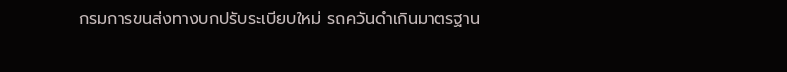กรมการขนส่งทางบกปรับระเบียบใหม่ รถควันดำเกินมาตรฐาน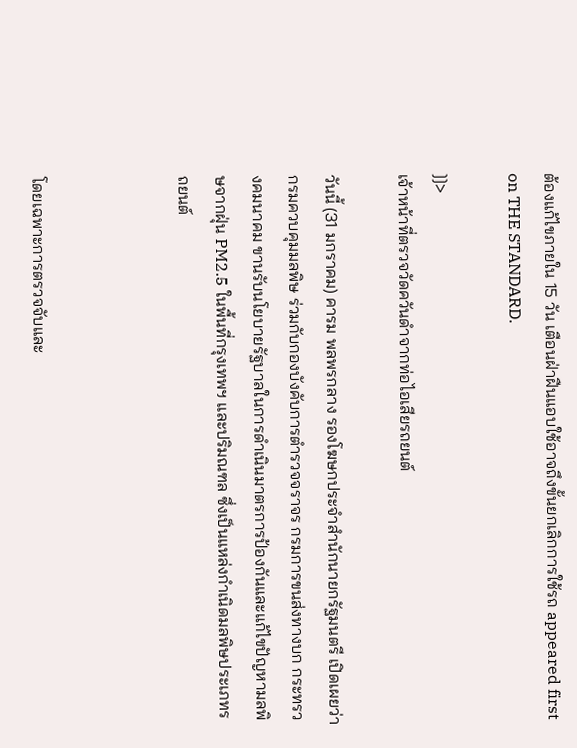ต้องแก้ไขภายใน 15 วัน เตือนฝ่าฝืนแอบใช้อาจถึงขั้นยกเลิกการใช้รถ appeared first on THE STANDARD.

]]>
เจ้าหน้าที่ตรวจวัดควันดำจากท่อไอเสียรถยนต์

วันนี้ (31 มกราคม) คารม พลพรกลาง รองโฆษกประจำสำนักนายกรัฐมนตรี เปิดเผยว่า กรมควบคุมมลพิษ ร่วมกับกองบังคับการตำรวจจราจร กรมการขนส่งทางบก กระทรวงคมนาคม ขานรับนโยบายรัฐบาลในการดำเนินมาตรการป้องกันและแก้ไขปัญหามลพิษจากฝุ่น PM2.5 ในพื้นที่กรุงเทพฯ และปริมณฑล ซึ่งเป็นแหล่งกำเนิดมลพิษประเภทรถยนต์



โดยเฉพาะการตรวจจับและ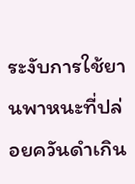ระงับการใช้ยานพาหนะที่ปล่อยควันดำเกิน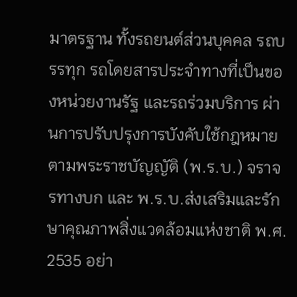มาตรฐาน ทั้งรถยนต์ส่วนบุคคล รถบรรทุก รถโดยสารประจำทางที่เป็นของหน่วยงานรัฐ และรถร่วมบริการ ผ่านการปรับปรุงการบังคับใช้กฎหมายตามพระราชบัญญัติ (พ.ร.บ.) จราจรทางบก และ พ.ร.บ.ส่งเสริมและรักษาคุณภาพสิ่งแวดล้อมแห่งชาติ พ.ศ. 2535 อย่า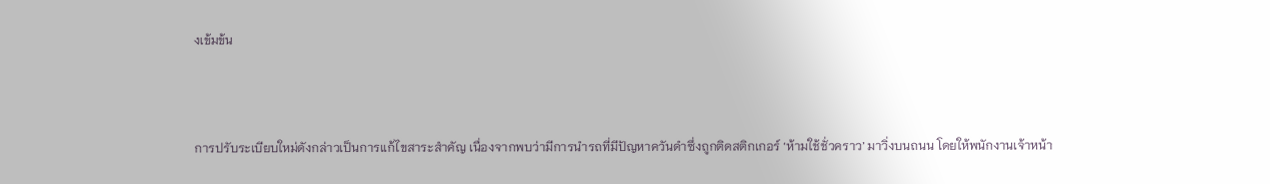งเข้มข้น



การปรับระเบียบใหม่ดังกล่าวเป็นการแก้ไขสาระสำคัญ เนื่องจากพบว่ามีการนำรถที่มีปัญหาควันดำซึ่งถูกติดสติกเกอร์ ‘ห้ามใช้ชั่วคราว’ มาวิ่งบนถนน โดยให้พนักงานเจ้าหน้า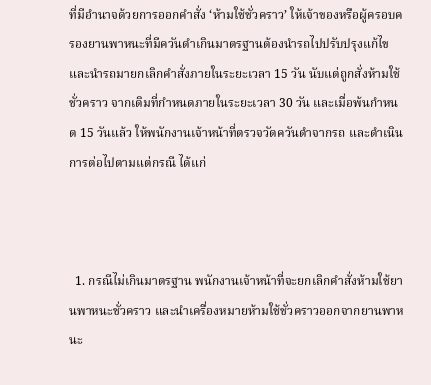ที่มีอำนาจด้วยการออกคำสั่ง ‘ห้ามใช้ชั่วคราว’ ให้เจ้าของหรือผู้ครอบครองยานพาหนะที่มีควันดำเกินมาตรฐานต้องนำรถไปปรับปรุงแก้ไข และนำรถมายกเลิกคำสั่งภายในระยะเวลา 15 วัน นับแต่ถูกสั่งห้ามใช้ชั่วคราว จากเดิมที่กำหนดภายในระยะเวลา 30 วัน และเมื่อพ้นกำหนด 15 วันแล้ว ให้พนักงานเจ้าหน้าที่ตรวจวัดควันดำจากรถ และดำเนินการต่อไปตามแต่กรณี ได้แก่



  1. กรณีไม่เกินมาตรฐาน พนักงานเจ้าหน้าที่จะยกเลิกคำสั่งห้ามใช้ยานพาหนะชั่วคราว และนำเครื่องหมายห้ามใช้ชั่วคราวออกจากยานพาหนะ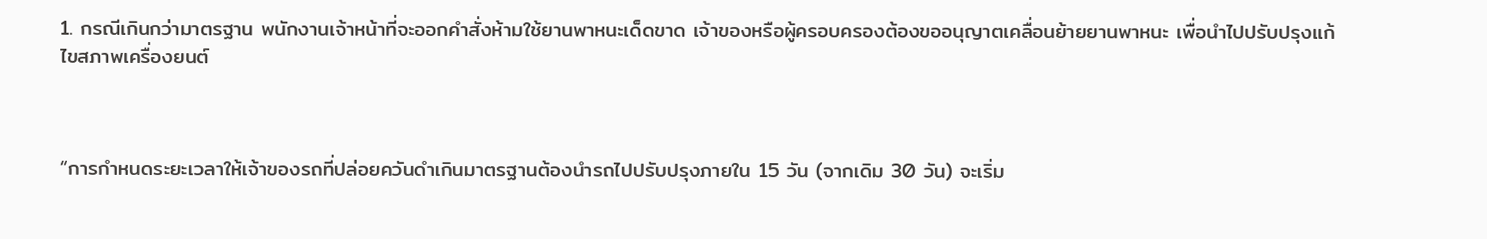1. กรณีเกินกว่ามาตรฐาน พนักงานเจ้าหน้าที่จะออกคำสั่งห้ามใช้ยานพาหนะเด็ดขาด เจ้าของหรือผู้ครอบครองต้องขออนุญาตเคลื่อนย้ายยานพาหนะ เพื่อนำไปปรับปรุงแก้ไขสภาพเครื่องยนต์



“การกำหนดระยะเวลาให้เจ้าของรถที่ปล่อยควันดำเกินมาตรฐานต้องนำรถไปปรับปรุงภายใน 15 วัน (จากเดิม 30 วัน) จะเริ่ม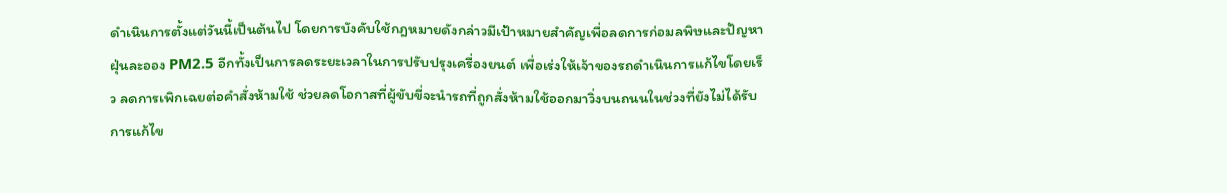ดำเนินการตั้งแต่วันนี้เป็นต้นไป โดยการบังคับใช้กฎหมายดังกล่าวมีเป้าหมายสำคัญเพื่อลดการก่อมลพิษและปัญหาฝุ่นละออง PM2.5 อีกทั้งเป็นการลดระยะเวลาในการปรับปรุงเครื่องยนต์ เพื่อเร่งให้เจ้าของรถดำเนินการแก้ไขโดยเร็ว ลดการเพิกเฉยต่อคำสั่งห้ามใช้ ช่วยลดโอกาสที่ผู้ขับขี่จะนำรถที่ถูกสั่งห้ามใช้ออกมาวิ่งบนถนนในช่วงที่ยังไม่ได้รับการแก้ไข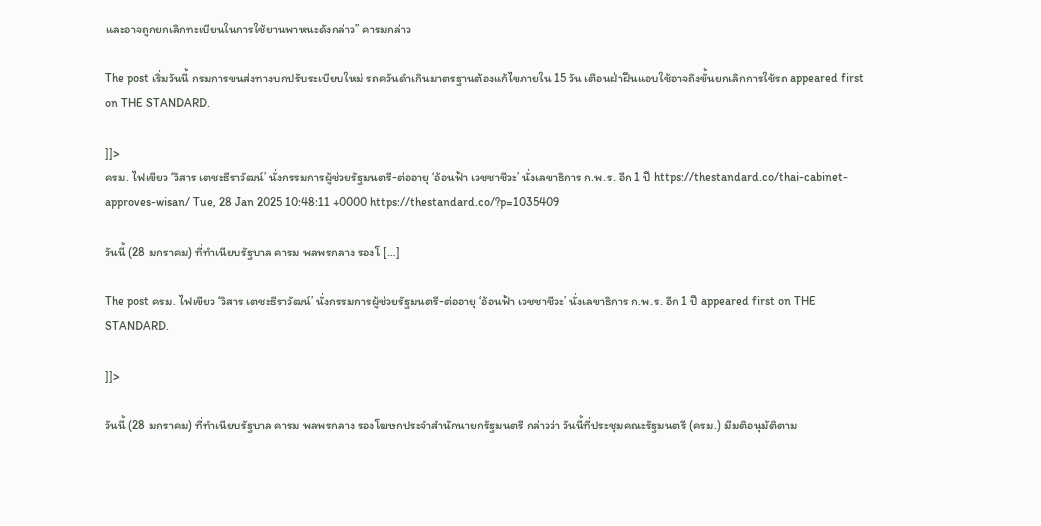และอาจถูกยกเลิกทะเบียนในการใช้ยานพาหนะดังกล่าว” คารมกล่าว

The post เริ่มวันนี้ กรมการขนส่งทางบกปรับระเบียบใหม่ รถควันดำเกินมาตรฐานต้องแก้ไขภายใน 15 วัน เตือนฝ่าฝืนแอบใช้อาจถึงขั้นยกเลิกการใช้รถ appeared first on THE STANDARD.

]]>
ครม. ไฟเขียว ‘วิสาร เตชะธีราวัฒน์’ นั่งกรรมการผู้ช่วยรัฐมนตรี-ต่ออายุ ‘อ้อนฟ้า เวชชาชีวะ’ นั่งเลขาธิการ ก.พ.ร. อีก 1 ปี https://thestandard.co/thai-cabinet-approves-wisan/ Tue, 28 Jan 2025 10:48:11 +0000 https://thestandard.co/?p=1035409

วันนี้ (28 มกราคม) ที่ทำเนียบรัฐบาล คารม พลพรกลาง รองโ […]

The post ครม. ไฟเขียว ‘วิสาร เตชะธีราวัฒน์’ นั่งกรรมการผู้ช่วยรัฐมนตรี-ต่ออายุ ‘อ้อนฟ้า เวชชาชีวะ’ นั่งเลขาธิการ ก.พ.ร. อีก 1 ปี appeared first on THE STANDARD.

]]>

วันนี้ (28 มกราคม) ที่ทำเนียบรัฐบาล คารม พลพรกลาง รองโฆษกประจำสำนักนายกรัฐมนตรี กล่าวว่า วันนี้ที่ประชุมคณะรัฐมนตรี (ครม.) มีมติอนุมัติตาม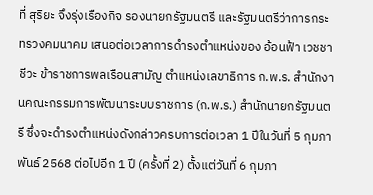ที่ สุริยะ จึงรุ่งเรืองกิจ รองนายกรัฐมนตรี และรัฐมนตรีว่าการกระทรวงคมนาคม เสนอต่อเวลาการดำรงตำแหน่งของ อ้อนฟ้า เวชชาชีวะ ข้าราชการพลเรือนสามัญ ตำแหน่งเลขาธิการ ก.พ.ร. สำนักงานคณะกรรมการพัฒนาระบบราชการ (ก.พ.ร.) สำนักนายกรัฐมนตรี ซึ่งจะดำรงตำแหน่งดังกล่าวครบการต่อเวลา 1 ปีในวันที่ 5 กุมภาพันธ์ 2568 ต่อไปอีก 1 ปี (ครั้งที่ 2) ตั้งแต่วันที่ 6 กุมภา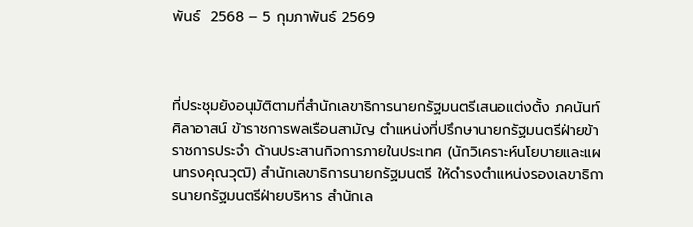พันธ์  2568 – 5 กุมภาพันธ์ 2569



ที่ประชุมยังอนุมัติตามที่สำนักเลขาธิการนายกรัฐมนตรีเสนอแต่งตั้ง ภคนันท์ ศิลาอาสน์ ข้าราชการพลเรือนสามัญ ตำแหน่งที่ปรึกษานายกรัฐมนตรีฝ่ายข้าราชการประจำ ด้านประสานกิจการภายในประเทศ (นักวิเคราะห์นโยบายและแผนทรงคุณวุฒิ) สำนักเลขาธิการนายกรัฐมนตรี ให้ดำรงตำแหน่งรองเลขาธิการนายกรัฐมนตรีฝ่ายบริหาร สำนักเล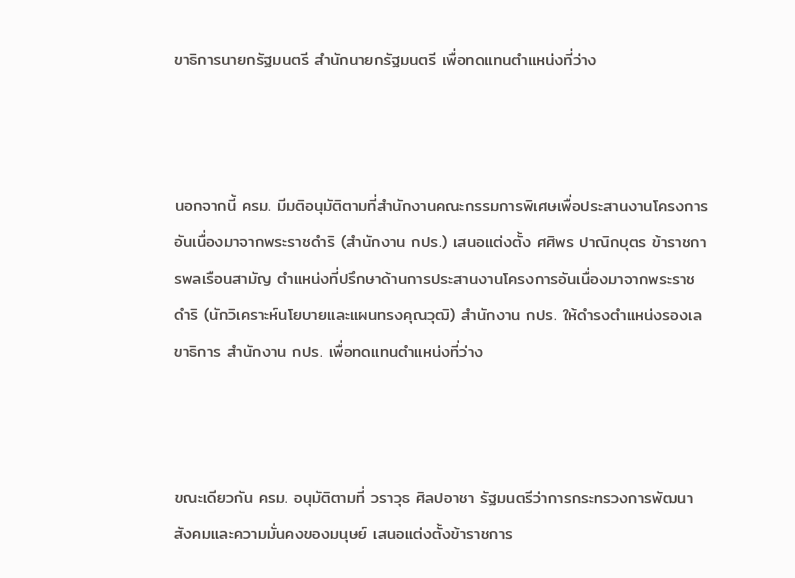ขาธิการนายกรัฐมนตรี สำนักนายกรัฐมนตรี เพื่อทดแทนตำแหน่งที่ว่าง



นอกจากนี้ ครม. มีมติอนุมัติตามที่สำนักงานคณะกรรมการพิเศษเพื่อประสานงานโครงการอันเนื่องมาจากพระราชดำริ (สำนักงาน กปร.) เสนอแต่งตั้ง ศศิพร ปาณิกบุตร ข้าราชการพลเรือนสามัญ ตำแหน่งที่ปรึกษาด้านการประสานงานโครงการอันเนื่องมาจากพระราชดำริ (นักวิเคราะห์นโยบายและแผนทรงคุณวุฒิ) สำนักงาน กปร. ให้ดำรงตำแหน่งรองเลขาธิการ สำนักงาน กปร. เพื่อทดแทนตำแหน่งที่ว่าง



ขณะเดียวกัน ครม. อนุมัติตามที่ วราวุธ ศิลปอาชา รัฐมนตรีว่าการกระทรวงการพัฒนาสังคมและความมั่นคงของมนุษย์ เสนอแต่งตั้งข้าราชการ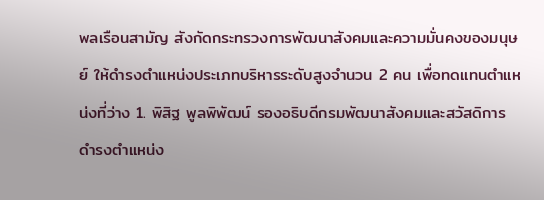พลเรือนสามัญ สังกัดกระทรวงการพัฒนาสังคมและความมั่นคงของมนุษย์ ให้ดำรงตำแหน่งประเภทบริหารระดับสูงจำนวน 2 คน เพื่อทดแทนตำแหน่งที่ว่าง 1. พิสิฐ พูลพิพัฒน์ รองอธิบดีกรมพัฒนาสังคมและสวัสดิการ ดำรงตำแหน่ง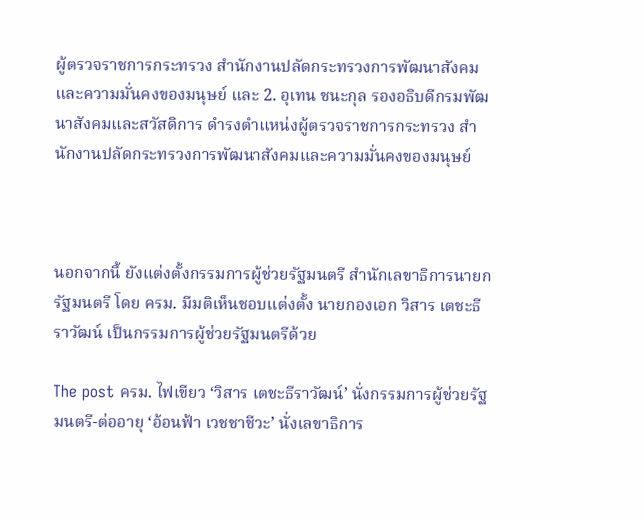ผู้ตรวจราชการกระทรวง สำนักงานปลัดกระทรวงการพัฒนาสังคมและความมั่นคงของมนุษย์ และ 2. อุเทน ชนะกุล รองอธิบดีกรมพัฒนาสังคมและสวัสดิการ ดำรงตำแหน่งผู้ตรวจราชการกระทรวง สำนักงานปลัดกระทรวงการพัฒนาสังคมและความมั่นคงของมนุษย์



นอกจากนี้ ยังแต่งตั้งกรรมการผู้ช่วยรัฐมนตรี สำนักเลขาธิการนายกรัฐมนตรี โดย ครม. มีมติเห็นชอบแต่งตั้ง นายกองเอก วิสาร เตชะธีราวัฒน์ เป็นกรรมการผู้ช่วยรัฐมนตรีด้วย

The post ครม. ไฟเขียว ‘วิสาร เตชะธีราวัฒน์’ นั่งกรรมการผู้ช่วยรัฐมนตรี-ต่ออายุ ‘อ้อนฟ้า เวชชาชีวะ’ นั่งเลขาธิการ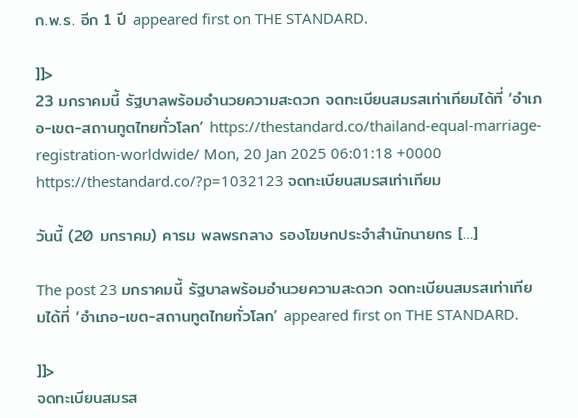ก.พ.ร. อีก 1 ปี appeared first on THE STANDARD.

]]>
23 มกราคมนี้ รัฐบาลพร้อมอำนวยความสะดวก จดทะเบียนสมรสเท่าเทียมได้ที่ ‘อำเภอ-เขต-สถานทูตไทยทั่วโลก’ https://thestandard.co/thailand-equal-marriage-registration-worldwide/ Mon, 20 Jan 2025 06:01:18 +0000 https://thestandard.co/?p=1032123 จดทะเบียนสมรสเท่าเทียม

วันนี้ (20 มกราคม) คารม พลพรกลาง รองโฆษกประจำสำนักนายกร […]

The post 23 มกราคมนี้ รัฐบาลพร้อมอำนวยความสะดวก จดทะเบียนสมรสเท่าเทียมได้ที่ ‘อำเภอ-เขต-สถานทูตไทยทั่วโลก’ appeared first on THE STANDARD.

]]>
จดทะเบียนสมรส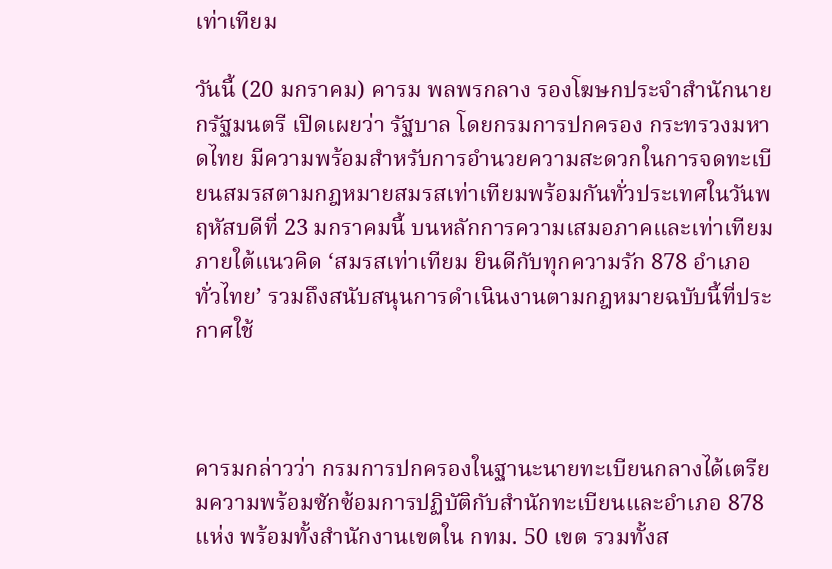เท่าเทียม

วันนี้ (20 มกราคม) คารม พลพรกลาง รองโฆษกประจำสำนักนายกรัฐมนตรี เปิดเผยว่า รัฐบาล โดยกรมการปกครอง กระทรวงมหาดไทย มีความพร้อมสำหรับการอำนวยความสะดวกในการจดทะเบียนสมรสตามกฎหมายสมรสเท่าเทียมพร้อมกันทั่วประเทศในวันพฤหัสบดีที่ 23 มกราคมนี้ บนหลักการความเสมอภาคและเท่าเทียม ภายใต้แนวคิด ‘สมรสเท่าเทียม ยินดีกับทุกความรัก 878 อำเภอ ทั่วไทย’ รวมถึงสนับสนุนการดำเนินงานตามกฎหมายฉบับนี้ที่ประกาศใช้



คารมกล่าวว่า กรมการปกครองในฐานะนายทะเบียนกลางได้เตรียมความพร้อมซักซ้อมการปฏิบัติกับสำนักทะเบียนและอำเภอ 878 แห่ง พร้อมทั้งสำนักงานเขตใน กทม. 50 เขต รวมทั้งส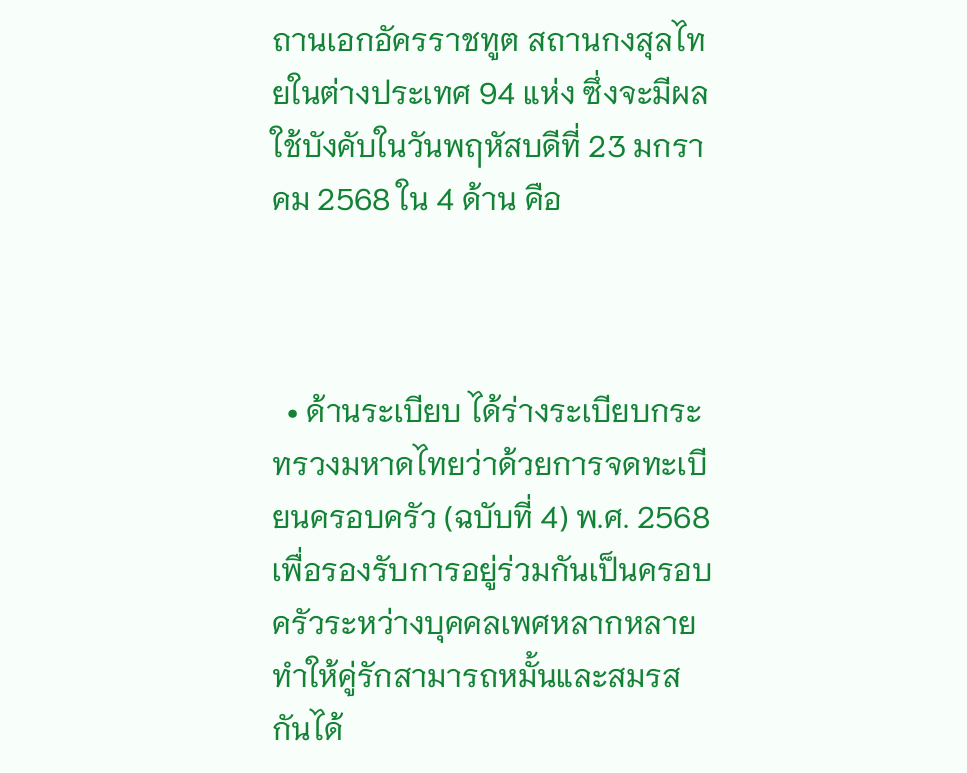ถานเอกอัครราชทูต สถานกงสุลไทยในต่างประเทศ 94 แห่ง ซึ่งจะมีผลใช้บังคับในวันพฤหัสบดีที่ 23 มกราคม 2568 ใน 4 ด้าน คือ



  • ด้านระเบียบ ได้ร่างระเบียบกระทรวงมหาดไทยว่าด้วยการจดทะเบียนครอบครัว (ฉบับที่ 4) พ.ศ. 2568 เพื่อรองรับการอยู่ร่วมกันเป็นครอบครัวระหว่างบุคคลเพศหลากหลาย ทำให้คู่รักสามารถหมั้นและสมรสกันได้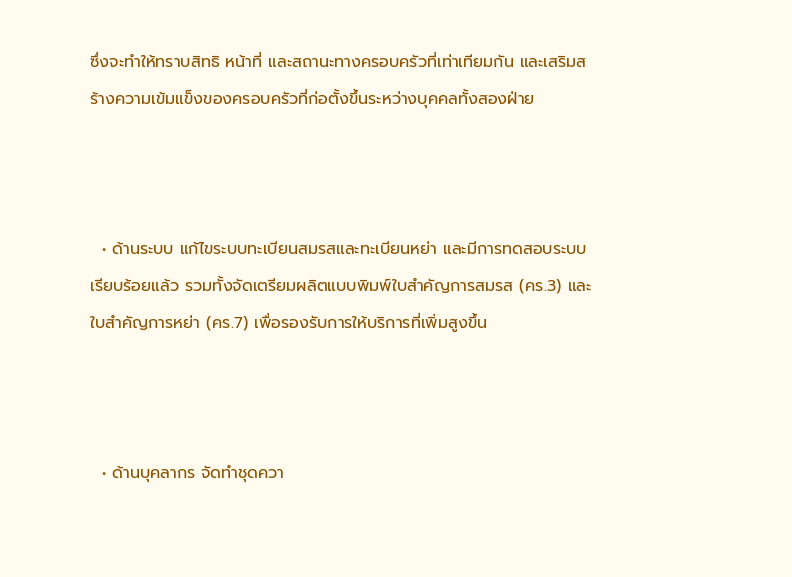ซึ่งจะทำให้ทราบสิทธิ หน้าที่ และสถานะทางครอบครัวที่เท่าเทียมกัน และเสริมสร้างความเข้มแข็งของครอบครัวที่ก่อตั้งขึ้นระหว่างบุคคลทั้งสองฝ่าย



  • ด้านระบบ แก้ไขระบบทะเบียนสมรสและทะเบียนหย่า และมีการทดสอบระบบเรียบร้อยแล้ว รวมทั้งจัดเตรียมผลิตแบบพิมพ์ใบสำคัญการสมรส (คร.3) และใบสำคัญการหย่า (คร.7) เพื่อรองรับการให้บริการที่เพิ่มสูงขึ้น



  • ด้านบุคลากร จัดทำชุดควา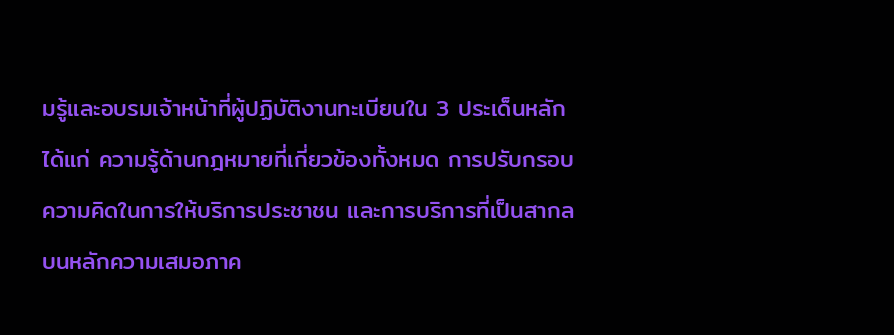มรู้และอบรมเจ้าหน้าที่ผู้ปฏิบัติงานทะเบียนใน 3 ประเด็นหลัก ได้แก่ ความรู้ด้านกฎหมายที่เกี่ยวข้องทั้งหมด การปรับกรอบความคิดในการให้บริการประชาชน และการบริการที่เป็นสากลบนหลักความเสมอภาค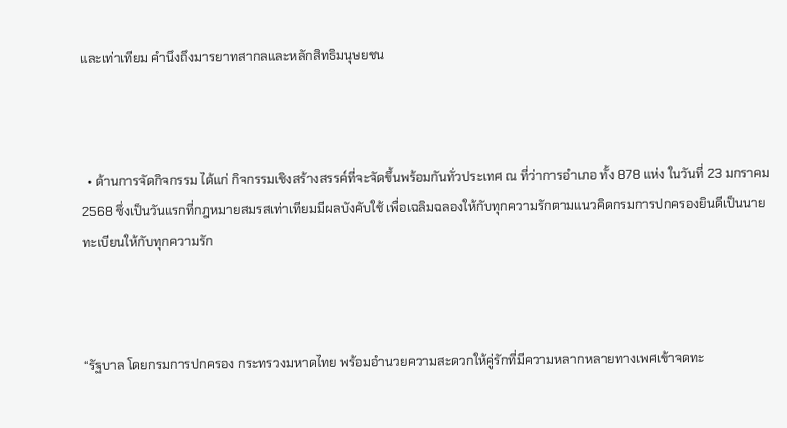และเท่าเทียม คำนึงถึงมารยาทสากลและหลักสิทธิมนุษยชน



  • ด้านการจัดกิจกรรม ได้แก่ กิจกรรมเชิงสร้างสรรค์ที่จะจัดขึ้นพร้อมกันทั่วประเทศ ณ ที่ว่าการอำเภอ ทั้ง 878 แห่ง ในวันที่ 23 มกราคม 2568 ซึ่งเป็นวันแรกที่กฎหมายสมรสเท่าเทียมมีผลบังคับใช้ เพื่อเฉลิมฉลองให้กับทุกความรักตามแนวคิดกรมการปกครองยินดีเป็นนายทะเบียนให้กับทุกความรัก



“รัฐบาล โดยกรมการปกครอง กระทรวงมหาดไทย พร้อมอำนวยความสะดวกให้คู่รักที่มีความหลากหลายทางเพศเข้าจดทะ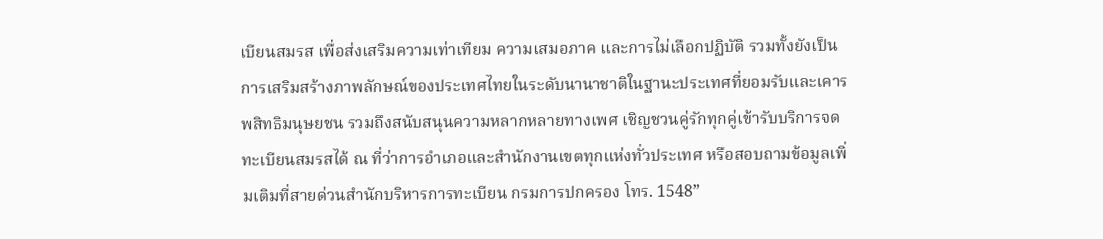เบียนสมรส เพื่อส่งเสริมความเท่าเทียม ความเสมอภาค และการไม่เลือกปฏิบัติ รวมทั้งยังเป็นการเสริมสร้างภาพลักษณ์ของประเทศไทยในระดับนานาชาติในฐานะประเทศที่ยอมรับและเคารพสิทธิมนุษยชน รวมถึงสนับสนุนความหลากหลายทางเพศ เชิญชวนคู่รักทุกคู่เข้ารับบริการจดทะเบียนสมรสได้ ณ ที่ว่าการอำเภอและสำนักงานเขตทุกแห่งทั่วประเทศ หรือสอบถามข้อมูลเพิ่มเติมที่สายด่วนสำนักบริหารการทะเบียน กรมการปกครอง โทร. 1548”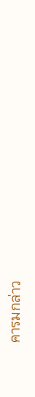คารมกล่าว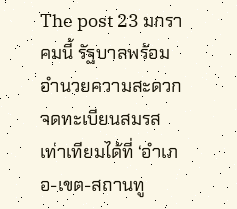The post 23 มกราคมนี้ รัฐบาลพร้อมอำนวยความสะดวก จดทะเบียนสมรสเท่าเทียมได้ที่ ‘อำเภอ-เขต-สถานทู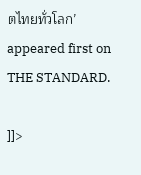ตไทยทั่วโลก’ appeared first on THE STANDARD.

]]>